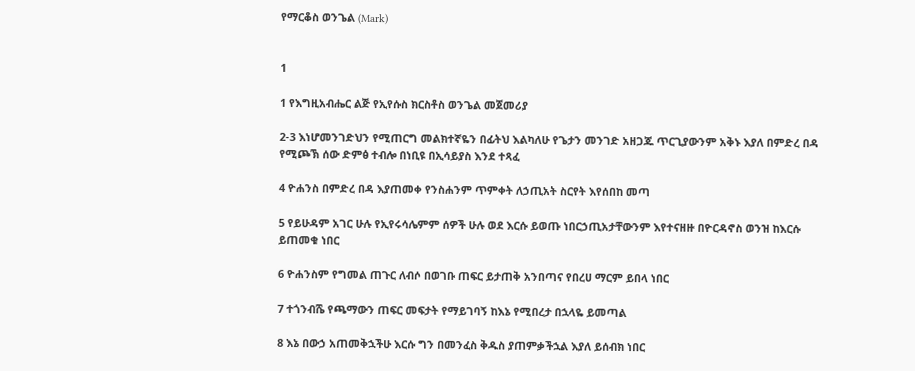የማርቆስ ወንጌል (Mark)


1

1 የእግዚአብሔር ልጅ የኢየሱስ ክርስቶስ ወንጌል መጀመሪያ

2-3 እነሆመንገድህን የሚጠርግ መልክተኛዬን በፊትህ እልካለሁ የጌታን መንገድ አዘጋጁ ጥርጊያውንም አቅኑ እያለ በምድረ በዳ የሚጮኽ ሰው ድምፅ ተብሎ በነቢዩ በኢሳይያስ እንደ ተጻፈ

4 ዮሐንስ በምድረ በዳ እያጠመቀ የንስሐንም ጥምቀት ለኃጢአት ስርየት እየሰበከ መጣ

5 የይሁዳም አገር ሁሉ የኢየሩሳሌምም ሰዎች ሁሉ ወደ እርሱ ይወጡ ነበርኃጢአታቸውንም እየተናዘዙ በዮርዳኖስ ወንዝ ከእርሱ ይጠመቁ ነበር

6 ዮሐንስም የግመል ጠጉር ለብሶ በወገቡ ጠፍር ይታጠቅ አንበጣና የበረሀ ማርም ይበላ ነበር

7 ተጎንብሼ የጫማውን ጠፍር መፍታት የማይገባኝ ከእኔ የሚበረታ በኋላዬ ይመጣል

8 እኔ በውኃ አጠመቅኋችሁ እርሱ ግን በመንፈስ ቅዱስ ያጠምቃችኋል እያለ ይሰብክ ነበር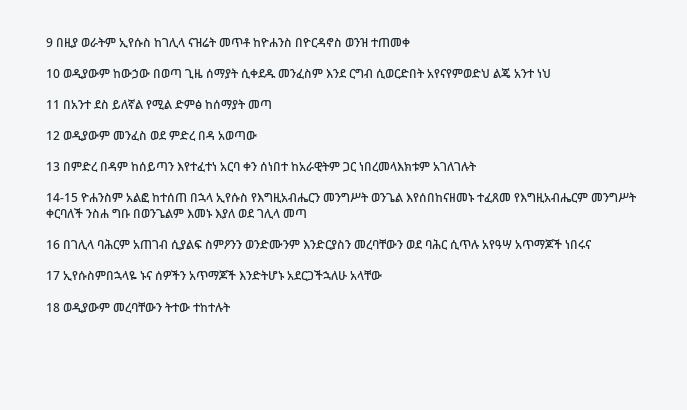9 በዚያ ወራትም ኢየሱስ ከገሊላ ናዝሬት መጥቶ ከዮሐንስ በዮርዳኖስ ወንዝ ተጠመቀ

10 ወዲያውም ከውኃው በወጣ ጊዜ ሰማያት ሲቀደዱ መንፈስም እንደ ርግብ ሲወርድበት አየናየምወድህ ልጄ አንተ ነህ

11 በአንተ ደስ ይለኛል የሚል ድምፅ ከሰማያት መጣ

12 ወዲያውም መንፈስ ወደ ምድረ በዳ አወጣው

13 በምድረ በዳም ከሰይጣን እየተፈተነ አርባ ቀን ሰነበተ ከአራዊትም ጋር ነበረመላእክቱም አገለገሉት

14-15 ዮሐንስም አልፎ ከተሰጠ በኋላ ኢየሱስ የእግዚአብሔርን መንግሥት ወንጌል እየሰበከናዘመኑ ተፈጸመ የእግዚአብሔርም መንግሥት ቀርባለች ንስሐ ግቡ በወንጌልም እመኑ እያለ ወደ ገሊላ መጣ

16 በገሊላ ባሕርም አጠገብ ሲያልፍ ስምዖንን ወንድሙንም እንድርያስን መረባቸውን ወደ ባሕር ሲጥሉ አየዓሣ አጥማጆች ነበሩና

17 ኢየሱስምበኋላዬ ኑና ሰዎችን አጥማጆች እንድትሆኑ አደርጋችኋለሁ አላቸው

18 ወዲያውም መረባቸውን ትተው ተከተሉት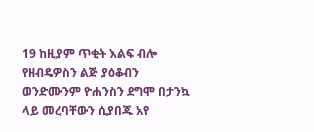19 ከዚያም ጥቂት እልፍ ብሎ የዘብዴዎስን ልጅ ያዕቆብን ወንድሙንም ዮሐንስን ደግሞ በታንኳ ላይ መረባቸውን ሲያበጁ አየ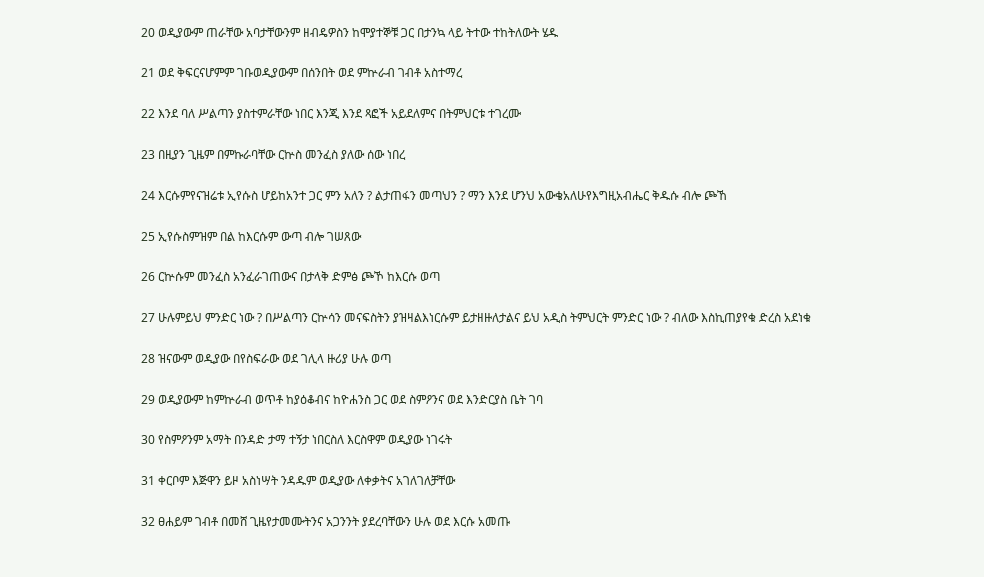20 ወዲያውም ጠራቸው አባታቸውንም ዘብዴዎስን ከሞያተኞቹ ጋር በታንኳ ላይ ትተው ተከትለውት ሄዱ

21 ወደ ቅፍርናሆምም ገቡወዲያውም በሰንበት ወደ ምኵራብ ገብቶ አስተማረ

22 እንደ ባለ ሥልጣን ያስተምራቸው ነበር እንጂ እንደ ጻፎች አይደለምና በትምህርቱ ተገረሙ

23 በዚያን ጊዜም በምኩራባቸው ርኵስ መንፈስ ያለው ሰው ነበረ

24 እርሱምየናዝሬቱ ኢየሱስ ሆይከአንተ ጋር ምን አለን ? ልታጠፋን መጣህን ? ማን እንደ ሆንህ አውቄአለሁየእግዚአብሔር ቅዱሱ ብሎ ጮኸ

25 ኢየሱስምዝም በል ከእርሱም ውጣ ብሎ ገሠጸው

26 ርኵሱም መንፈስ አንፈራገጠውና በታላቅ ድምፅ ጮኾ ከእርሱ ወጣ

27 ሁሉምይህ ምንድር ነው ? በሥልጣን ርኵሳን መናፍስትን ያዝዛልእነርሱም ይታዘዙለታልና ይህ አዲስ ትምህርት ምንድር ነው ? ብለው እስኪጠያየቁ ድረስ አደነቁ

28 ዝናውም ወዲያው በየስፍራው ወደ ገሊላ ዙሪያ ሁሉ ወጣ

29 ወዲያውም ከምኵራብ ወጥቶ ከያዕቆብና ከዮሐንስ ጋር ወደ ስምዖንና ወደ እንድርያስ ቤት ገባ

30 የስምዖንም አማት በንዳድ ታማ ተኝታ ነበርስለ እርስዋም ወዲያው ነገሩት

31 ቀርቦም እጅዋን ይዞ አስነሣት ንዳዱም ወዲያው ለቀቃትና አገለገለቻቸው

32 ፀሐይም ገብቶ በመሸ ጊዜየታመሙትንና አጋንንት ያደረባቸውን ሁሉ ወደ እርሱ አመጡ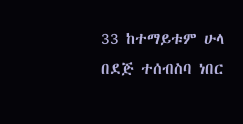33 ከተማይቱም ሁላ በደጅ ተሰብስባ ነበር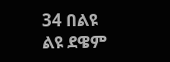34 በልዩ ልዩ ደዌም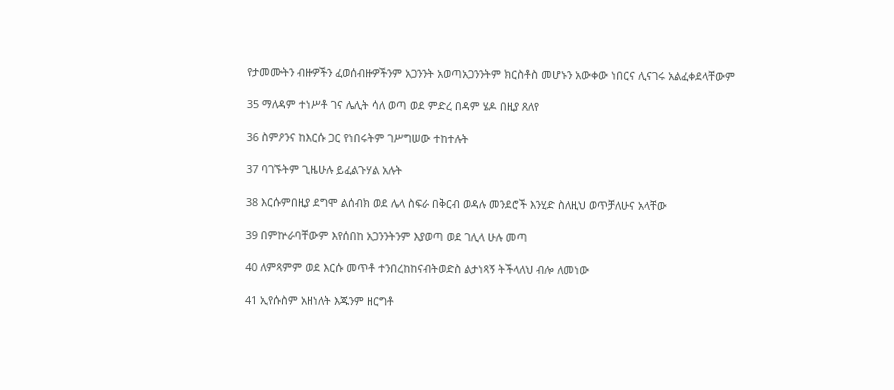የታመሙትን ብዙዎችን ፈወሰብዙዎችንም አጋንንት አወጣአጋንንትም ክርስቶስ መሆኑን አውቀው ነበርና ሊናገሩ አልፈቀደላቸውም

35 ማለዳም ተነሥቶ ገና ሌሊት ሳለ ወጣ ወደ ምድረ በዳም ሄዶ በዚያ ጸለየ

36 ስምዖንና ከእርሱ ጋር የነበሩትም ገሥግሠው ተከተሉት

37 ባገኙትም ጊዜሁሉ ይፈልጉሃል አሉት

38 እርሱምበዚያ ደግሞ ልሰብክ ወደ ሌላ ስፍራ በቅርብ ወዳሉ መንደሮች እንሂድ ስለዚህ ወጥቻለሁና አላቸው

39 በምኵራባቸውም እየሰበከ አጋንንትንም እያወጣ ወደ ገሊላ ሁሉ መጣ

40 ለምጻምም ወደ እርሱ መጥቶ ተንበረከከናብትወድስ ልታነጻኝ ትችላለህ ብሎ ለመነው

41 ኢየሱስም አዘነለት እጁንም ዘርግቶ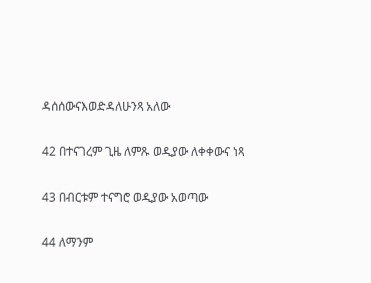ዳሰሰውናእወድዳለሁንጻ አለው

42 በተናገረም ጊዜ ለምጹ ወዲያው ለቀቀውና ነጻ

43 በብርቱም ተናግሮ ወዲያው አወጣው

44 ለማንም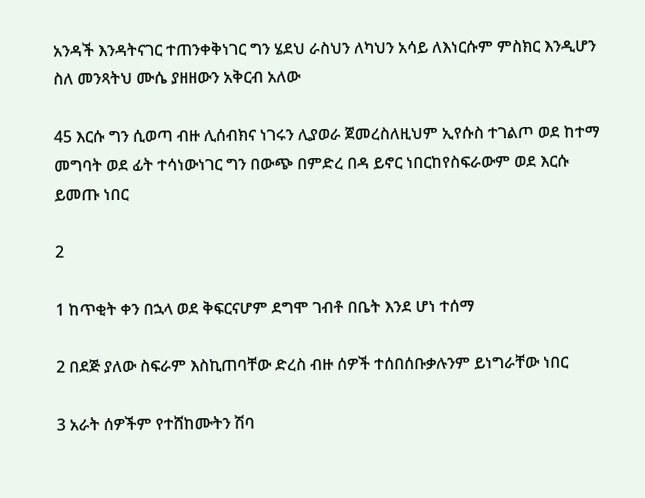አንዳች እንዳትናገር ተጠንቀቅነገር ግን ሄደህ ራስህን ለካህን አሳይ ለእነርሱም ምስክር እንዲሆን ስለ መንጻትህ ሙሴ ያዘዘውን አቅርብ አለው

45 እርሱ ግን ሲወጣ ብዙ ሊሰብክና ነገሩን ሊያወራ ጀመረስለዚህም ኢየሱስ ተገልጦ ወደ ከተማ መግባት ወደ ፊት ተሳነውነገር ግን በውጭ በምድረ በዳ ይኖር ነበርከየስፍራውም ወደ እርሱ ይመጡ ነበር

2

1 ከጥቂት ቀን በኋላ ወደ ቅፍርናሆም ደግሞ ገብቶ በቤት እንደ ሆነ ተሰማ

2 በደጅ ያለው ስፍራም እስኪጠባቸው ድረስ ብዙ ሰዎች ተሰበሰቡቃሉንም ይነግራቸው ነበር

3 አራት ሰዎችም የተሸከሙትን ሽባ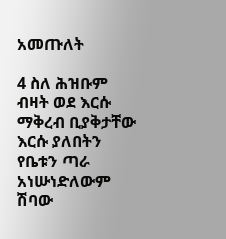አመጡለት

4 ስለ ሕዝቡም ብዛት ወደ እርሱ ማቅረብ ቢያቅታቸው እርሱ ያለበትን የቤቱን ጣራ አነሡነድለውም ሽባው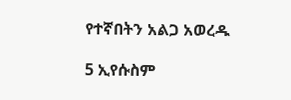የተኛበትን አልጋ አወረዱ

5 ኢየሱስም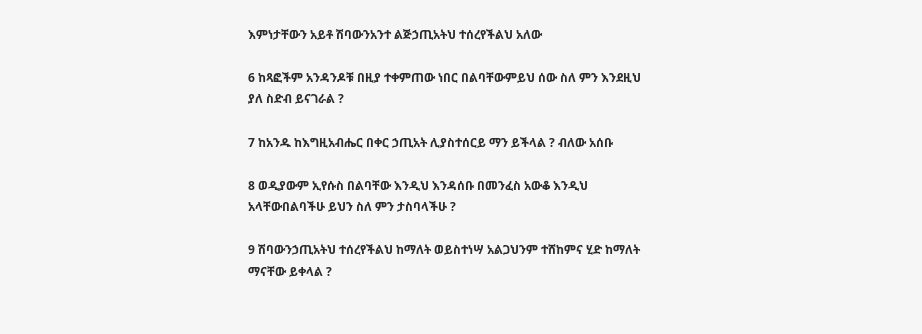እምነታቸውን አይቶ ሽባውንአንተ ልጅኃጢአትህ ተሰረየችልህ አለው

6 ከጻፎችም አንዳንዶቹ በዚያ ተቀምጠው ነበር በልባቸውምይህ ሰው ስለ ምን እንደዚህ ያለ ስድብ ይናገራል ?

7 ከአንዱ ከእግዚአብሔር በቀር ኃጢአት ሊያስተሰርይ ማን ይችላል ? ብለው አሰቡ

8 ወዲያውም ኢየሱስ በልባቸው እንዲህ እንዳሰቡ በመንፈስ አውቆ እንዲህ አላቸውበልባችሁ ይህን ስለ ምን ታስባላችሁ ?

9 ሽባውንኃጢአትህ ተሰረየችልህ ከማለት ወይስተነሣ አልጋህንም ተሸከምና ሂድ ከማለት ማናቸው ይቀላል ?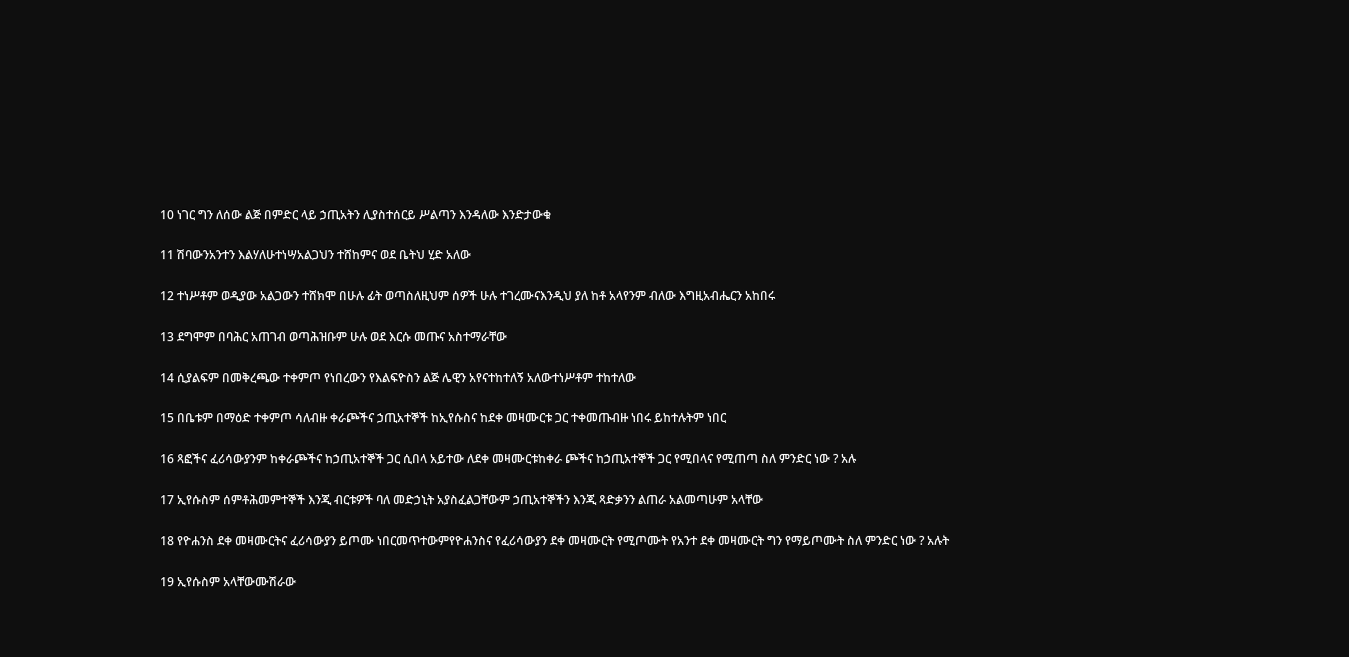10 ነገር ግን ለሰው ልጅ በምድር ላይ ኃጢአትን ሊያስተሰርይ ሥልጣን እንዳለው እንድታውቁ

11 ሽባውንአንተን እልሃለሁተነሣአልጋህን ተሸከምና ወደ ቤትህ ሂድ አለው

12 ተነሥቶም ወዲያው አልጋውን ተሸክሞ በሁሉ ፊት ወጣስለዚህም ሰዎች ሁሉ ተገረሙናእንዲህ ያለ ከቶ አላየንም ብለው እግዚአብሔርን አከበሩ

13 ደግሞም በባሕር አጠገብ ወጣሕዝቡም ሁሉ ወደ እርሱ መጡና አስተማራቸው

14 ሲያልፍም በመቅረጫው ተቀምጦ የነበረውን የእልፍዮስን ልጅ ሌዊን አየናተከተለኝ አለውተነሥቶም ተከተለው

15 በቤቱም በማዕድ ተቀምጦ ሳለብዙ ቀራጮችና ኃጢአተኞች ከኢየሱስና ከደቀ መዛሙርቱ ጋር ተቀመጡብዙ ነበሩ ይከተሉትም ነበር

16 ጻፎችና ፈሪሳውያንም ከቀራጮችና ከኃጢአተኞች ጋር ሲበላ አይተው ለደቀ መዛሙርቱከቀራ ጮችና ከኃጢአተኞች ጋር የሚበላና የሚጠጣ ስለ ምንድር ነው ? አሉ

17 ኢየሱስም ሰምቶሕመምተኞች እንጂ ብርቱዎች ባለ መድኃኒት አያስፈልጋቸውም ኃጢአተኞችን እንጂ ጻድቃንን ልጠራ አልመጣሁም አላቸው

18 የዮሐንስ ደቀ መዛሙርትና ፈሪሳውያን ይጦሙ ነበርመጥተውምየዮሐንስና የፈሪሳውያን ደቀ መዛሙርት የሚጦሙት የአንተ ደቀ መዛሙርት ግን የማይጦሙት ስለ ምንድር ነው ? አሉት

19 ኢየሱስም አላቸውሙሽራው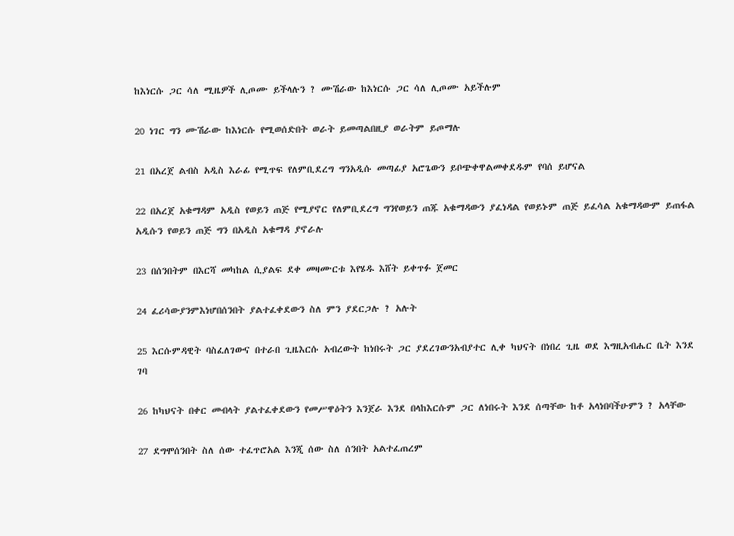ከእነርሱ ጋር ሳለ ሚዜዎች ሊጦሙ ይችላሉን ? ሙሽራው ከእነርሱ ጋር ሳለ ሊጦሙ አይችሉም

20 ነገር ግን ሙሽራው ከእነርሱ የሚወሰድበት ወራት ይመጣልበዚያ ወራትም ይጦማሉ

21 በአረጀ ልብስ አዲስ እራፊ የሚጥፍ የለምቢደረግ ግንአዲሱ መጣፊያ አሮጌውን ይቦጭቀዋልመቀደዱም የባሰ ይሆናል

22 በአረጀ አቁማዳም አዲስ የወይን ጠጅ የሚያኖር የለምቢደረግ ግንየወይን ጠጁ አቁማዳውን ያፈነዳል የወይኑም ጠጅ ይፈሳል አቁማዳውም ይጠፋል አዲሱን የወይን ጠጅ ግን በአዲስ አቁማዳ ያኖራሉ

23 በሰንበትም በእርሻ መካከል ሲያልፍ ደቀ መዛሙርቱ እየሄዱ እሸት ይቀጥፉ ጀመር

24 ፈሪሳውያንምእነሆበሰንበት ያልተፈቀደውን ስለ ምን ያደርጋሉ ? አሉት

25 እርሱምዳዊት ባስፈለገውና በተራበ ጊዜእርሱ አብረውት ከነበሩት ጋር ያደረገውንአብያተር ሊቀ ካህናት በነበረ ጊዜ ወደ እግዚአብሔር ቤት እንደ ገባ

26 ከካህናት በቀር መብላት ያልተፈቀደውን የመሥዋዕትን እንጀራ እንደ በላከእርሱም ጋር ለነበሩት እንደ ሰጣቸው ከቶ አላነበባችሁምን ? አላቸው

27 ደግሞሰንበት ስለ ሰው ተፈጥሮአል እንጂ ሰው ስለ ሰንበት አልተፈጠረም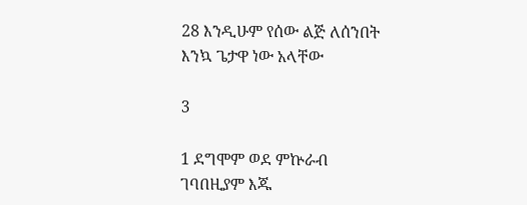28 እንዲሁም የሰው ልጅ ለሰንበት እንኳ ጌታዋ ነው አላቸው

3

1 ደግሞም ወደ ምኵራብ ገባበዚያም እጁ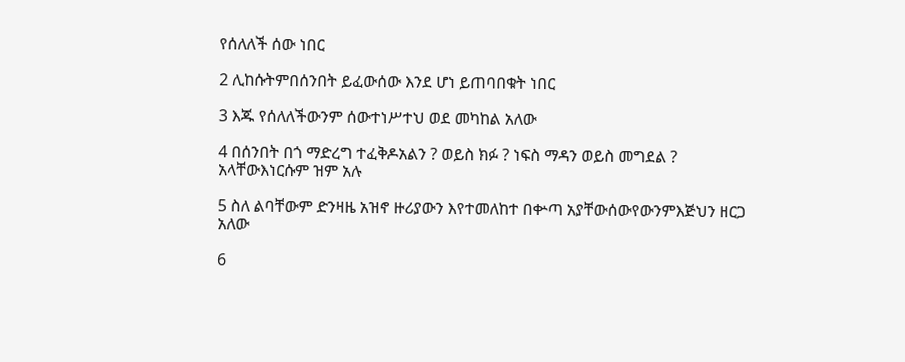የሰለለች ሰው ነበር

2 ሊከሱትምበሰንበት ይፈውሰው እንደ ሆነ ይጠባበቁት ነበር

3 እጁ የሰለለችውንም ሰውተነሥተህ ወደ መካከል አለው

4 በሰንበት በጎ ማድረግ ተፈቅዶአልን ? ወይስ ክፉ ? ነፍስ ማዳን ወይስ መግደል ? አላቸውእነርሱም ዝም አሉ

5 ስለ ልባቸውም ድንዛዜ አዝኖ ዙሪያውን እየተመለከተ በቍጣ አያቸውሰውየውንምእጅህን ዘርጋ አለው

6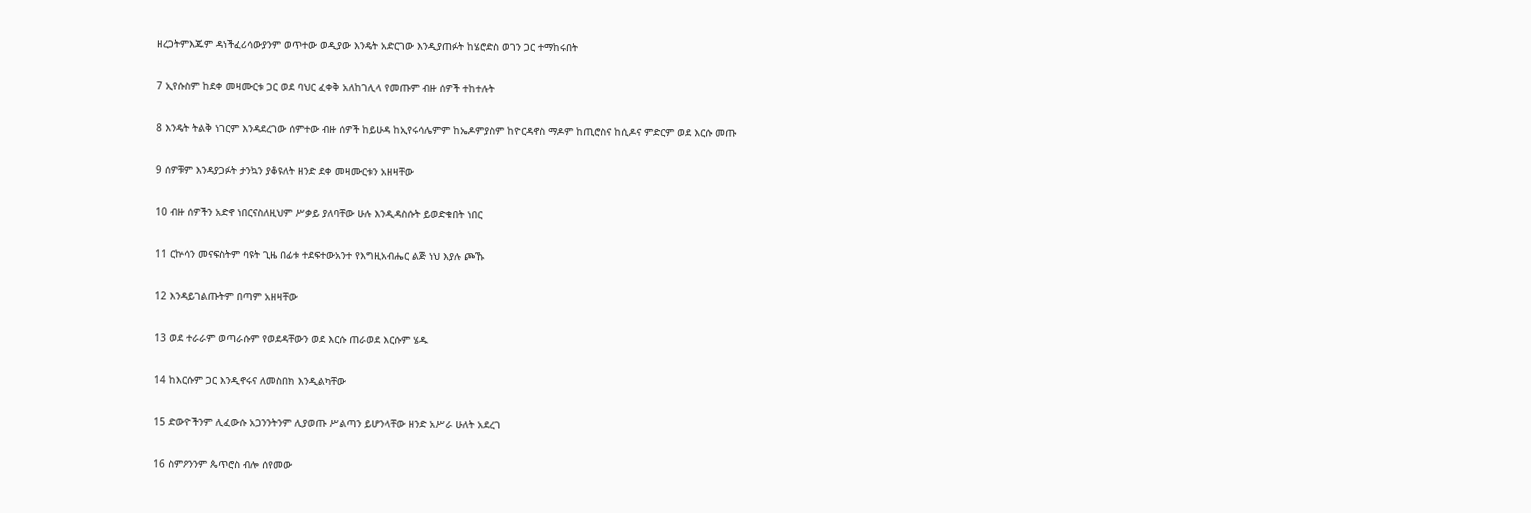ዘረጋትምእጁም ዳነችፈሪሳውያንም ወጥተው ወዲያው እንዴት አድርገው እንዲያጠፉት ከሄሮድስ ወገን ጋር ተማከሩበት

7 ኢየሱስም ከደቀ መዛሙርቱ ጋር ወደ ባህር ፈቀቅ አለከገሊላ የመጡም ብዙ ሰዎች ተከተሉት

8 እንዴት ትልቅ ነገርም እንዳደረገው ሰምተው ብዙ ሰዎች ከይሁዳ ከኢየሩሳሌምም ከኤዶምያስም ከዮርዳኖስ ማዶም ከጢሮስና ከሲዶና ምድርም ወደ እርሱ መጡ

9 ሰዎቹም እንዳያጋፉት ታንኳን ያቆዩለት ዘንድ ደቀ መዛሙርቱን አዘዛቸው

10 ብዙ ሰዎችን አድኖ ነበርናስለዚህም ሥቃይ ያለባቸው ሁሉ እንዲዳስሱት ይወድቁበት ነበር

11 ርኵሳን መናፍስትም ባዩት ጊዜ በፊቱ ተደፍተውአንተ የእግዚአብሔር ልጅ ነህ እያሉ ጮኹ

12 እንዳይገልጡትም በጣም አዘዛቸው

13 ወደ ተራራም ወጣራሱም የወደዳቸውን ወደ እርሱ ጠራወደ እርሱም ሄዱ

14 ከእርሱም ጋር እንዲኖሩና ለመስበክ እንዲልካቸው

15 ድውዮችንም ሊፈውሱ አጋንንትንም ሊያወጡ ሥልጣን ይሆንላቸው ዘንድ አሥራ ሁለት አደረገ

16 ስምዖንንም ጴጥሮስ ብሎ ሰየመው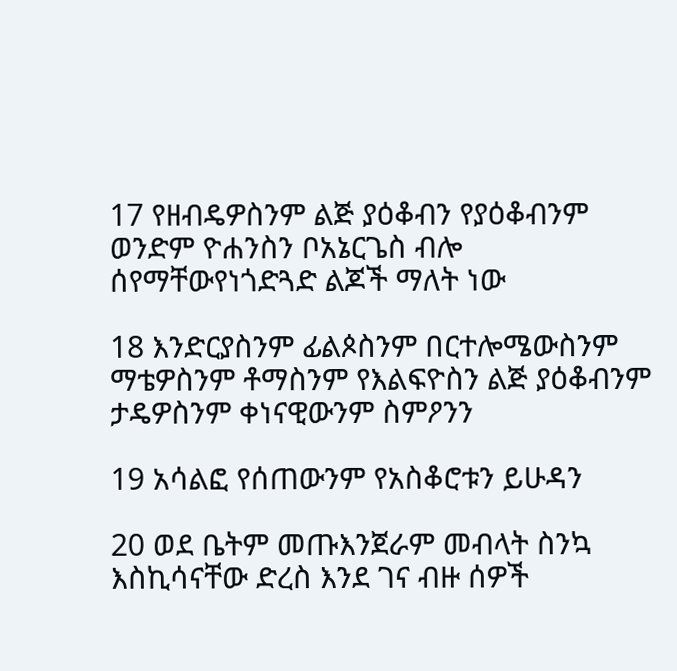17 የዘብዴዎስንም ልጅ ያዕቆብን የያዕቆብንም ወንድም ዮሐንስን ቦአኔርጌስ ብሎ ሰየማቸውየነጎድጓድ ልጆች ማለት ነው

18 እንድርያስንም ፊልጶስንም በርተሎሜውስንም ማቴዎስንም ቶማስንም የእልፍዮስን ልጅ ያዕቆብንም ታዴዎስንም ቀነናዊውንም ስምዖንን

19 አሳልፎ የሰጠውንም የአስቆሮቱን ይሁዳን

20 ወደ ቤትም መጡእንጀራም መብላት ስንኳ እስኪሳናቸው ድረስ እንደ ገና ብዙ ሰዎች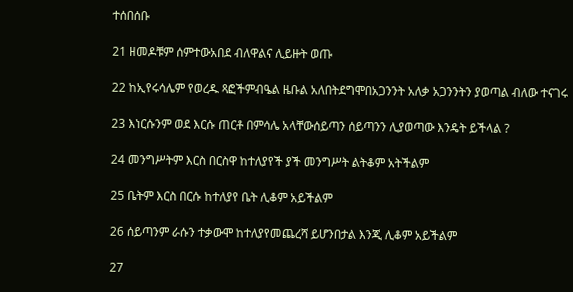ተሰበሰቡ

21 ዘመዶቹም ሰምተውአበደ ብለዋልና ሊይዙት ወጡ

22 ከኢየሩሳሌም የወረዱ ጻፎችምብዔል ዜቡል አለበትደግሞበአጋንንት አለቃ አጋንንትን ያወጣል ብለው ተናገሩ

23 እነርሱንም ወደ እርሱ ጠርቶ በምሳሌ አላቸውሰይጣን ሰይጣንን ሊያወጣው እንዴት ይችላል ?

24 መንግሥትም እርስ በርስዋ ከተለያየች ያች መንግሥት ልትቆም አትችልም

25 ቤትም እርስ በርሱ ከተለያየ ቤት ሊቆም አይችልም

26 ሰይጣንም ራሱን ተቃውሞ ከተለያየመጨረሻ ይሆንበታል እንጂ ሊቆም አይችልም

27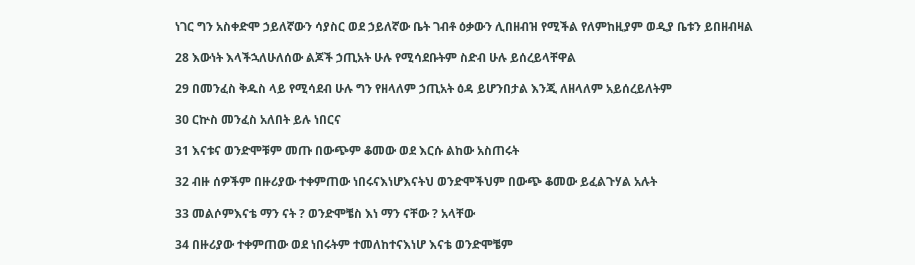ነገር ግን አስቀድሞ ኃይለኛውን ሳያስር ወደ ኃይለኛው ቤት ገብቶ ዕቃውን ሊበዘብዝ የሚችል የለምከዚያም ወዲያ ቤቱን ይበዘብዛል

28 እውነት እላችኋለሁለሰው ልጆች ኃጢአት ሁሉ የሚሳደቡትም ስድብ ሁሉ ይሰረይላቸዋል

29 በመንፈስ ቅዱስ ላይ የሚሳደብ ሁሉ ግን የዘላለም ኃጢአት ዕዳ ይሆንበታል እንጂ ለዘላለም አይሰረይለትም

30 ርኵስ መንፈስ አለበት ይሉ ነበርና

31 እናቱና ወንድሞቹም መጡ በውጭም ቆመው ወደ እርሱ ልከው አስጠሩት

32 ብዙ ሰዎችም በዙሪያው ተቀምጠው ነበሩናእነሆእናትህ ወንድሞችህም በውጭ ቆመው ይፈልጉሃል አሉት

33 መልሶምእናቴ ማን ናት ? ወንድሞቼስ እነ ማን ናቸው ? አላቸው

34 በዙሪያው ተቀምጠው ወደ ነበሩትም ተመለከተናእነሆ እናቴ ወንድሞቼም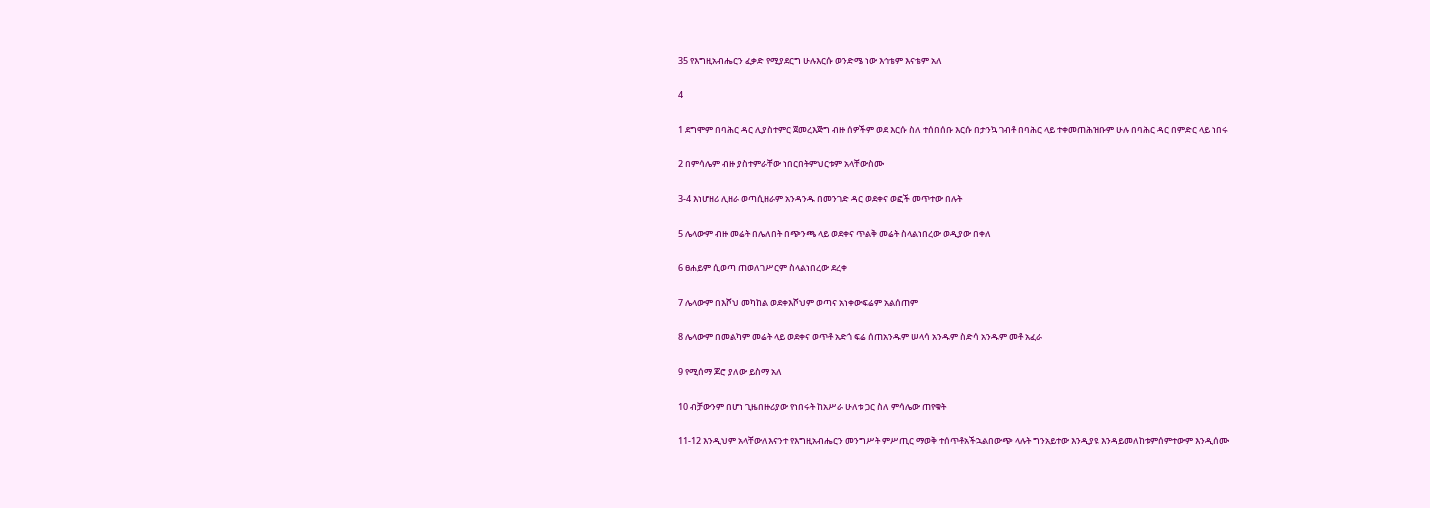35 የእግዚአብሔርን ፈቃድ የሚያደርግ ሁሉእርሱ ወንድሜ ነው እኅቴም እናቴም አለ

4

1 ደግሞም በባሕር ዳር ሊያስተምር ጀመረእጅግ ብዙ ሰዎችም ወደ እርሱ ስለ ተሰበሰቡ እርሱ በታንኳ ገብቶ በባሕር ላይ ተቀመጠሕዝቡም ሁሉ በባሕር ዳር በምድር ላይ ነበሩ

2 በምሳሌም ብዙ ያስተምራቸው ነበርበትምህርቱም አላቸውስሙ

3-4 እነሆዘሪ ሊዘራ ወጣሲዘራም አንዳንዱ በመንገድ ዳር ወደቀና ወፎች መጥተው በሉት

5 ሌላውም ብዙ መሬት በሌለበት በጭንጫ ላይ ወደቀና ጥልቅ መሬት ስላልነበረው ወዲያው በቀለ

6 ፀሐይም ሲወጣ ጠወለገሥርም ስላልነበረው ደረቀ

7 ሌላውም በእሾህ መካከል ወደቀእሾህም ወጣና አነቀውፍሬም አልሰጠም

8 ሌላውም በመልካም መሬት ላይ ወደቀና ወጥቶ አድጎ ፍሬ ሰጠአንዱም ሠላሳ አንዱም ስድሳ አንዱም መቶ አፈራ

9 የሚሰማ ጆሮ ያለው ይስማ አለ

10 ብቻውንም በሆነ ጊዜበዙሪያው የነበሩት ከአሥራ ሁለቱ ጋር ስለ ምሳሌው ጠየቁት

11-12 እንዲህም አላቸውለእናንተ የእግዚአብሔርን መንግሥት ምሥጢር ማወቅ ተሰጥቶአችኋልበውጭ ላሉት ግንአይተው እንዲያዩ እንዳይመለከቱምሰምተውም እንዲሰሙ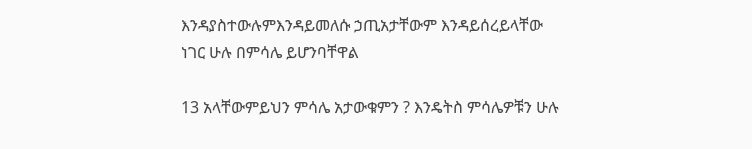እንዳያስተውሉምእንዳይመለሱ ኃጢአታቸውም እንዳይሰረይላቸው ነገር ሁሉ በምሳሌ ይሆንባቸዋል

13 አላቸውምይህን ምሳሌ አታውቁምን ? እንዴትስ ምሳሌዎቹን ሁሉ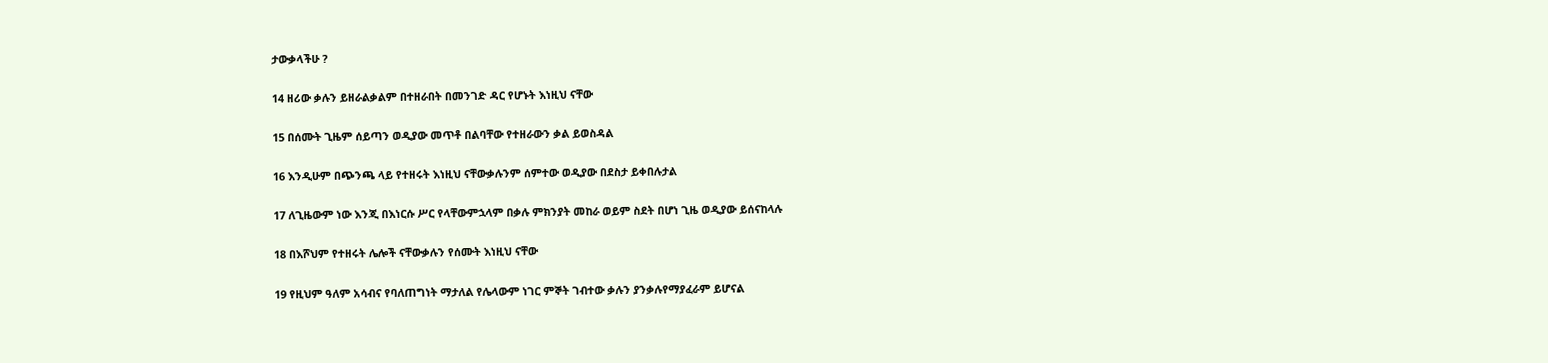ታውቃላችሁ ?

14 ዘሪው ቃሉን ይዘራልቃልም በተዘራበት በመንገድ ዳር የሆኑት እነዚህ ናቸው

15 በሰሙት ጊዜም ሰይጣን ወዲያው መጥቶ በልባቸው የተዘራውን ቃል ይወስዳል

16 እንዲሁም በጭንጫ ላይ የተዘሩት እነዚህ ናቸውቃሉንም ሰምተው ወዲያው በደስታ ይቀበሉታል

17 ለጊዜውም ነው እንጂ በእነርሱ ሥር የላቸውምኋላም በቃሉ ምክንያት መከራ ወይም ስደት በሆነ ጊዜ ወዲያው ይሰናከላሉ

18 በእሾህም የተዘሩት ሌሎች ናቸውቃሉን የሰሙት እነዚህ ናቸው

19 የዚህም ዓለም አሳብና የባለጠግነት ማታለል የሌላውም ነገር ምኞት ገብተው ቃሉን ያንቃሉየማያፈራም ይሆናል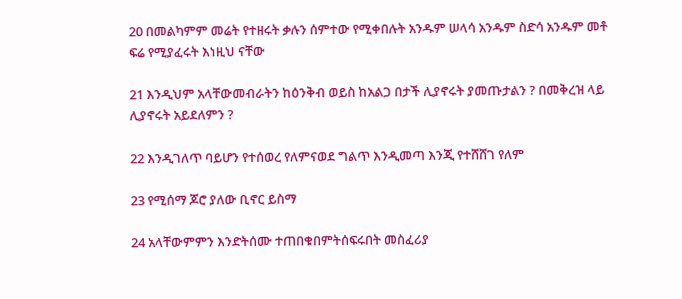20 በመልካምም መሬት የተዘሩት ቃሉን ሰምተው የሚቀበሉት አንዱም ሠላሳ አንዱም ስድሳ አንዱም መቶ ፍሬ የሚያፈሩት እነዚህ ናቸው

21 እንዲህም አላቸውመብራትን ከዕንቅብ ወይስ ከአልጋ በታች ሊያኖሩት ያመጡታልን ? በመቅረዝ ላይ ሊያኖሩት አይደለምን ?

22 እንዲገለጥ ባይሆን የተሰወረ የለምናወደ ግልጥ እንዲመጣ እንጂ የተሸሸገ የለም

23 የሚሰማ ጆሮ ያለው ቢኖር ይስማ

24 አላቸውምምን እንድትሰሙ ተጠበቁበምትሰፍሩበት መስፈሪያ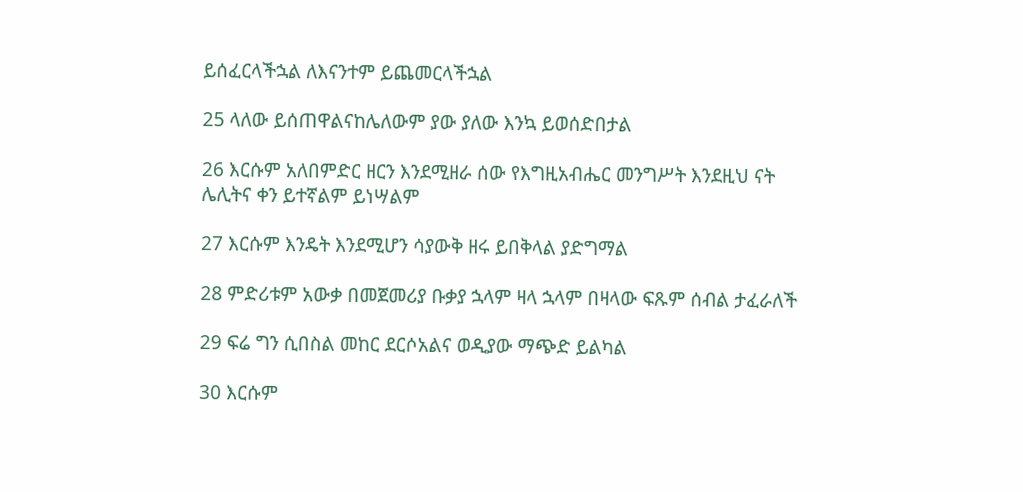ይሰፈርላችኋል ለእናንተም ይጨመርላችኋል

25 ላለው ይሰጠዋልናከሌለውም ያው ያለው እንኳ ይወሰድበታል

26 እርሱም አለበምድር ዘርን እንደሚዘራ ሰው የእግዚአብሔር መንግሥት እንደዚህ ናት ሌሊትና ቀን ይተኛልም ይነሣልም

27 እርሱም እንዴት እንደሚሆን ሳያውቅ ዘሩ ይበቅላል ያድግማል

28 ምድሪቱም አውቃ በመጀመሪያ ቡቃያ ኋላም ዛላ ኋላም በዛላው ፍጹም ሰብል ታፈራለች

29 ፍሬ ግን ሲበስል መከር ደርሶአልና ወዲያው ማጭድ ይልካል

30 እርሱም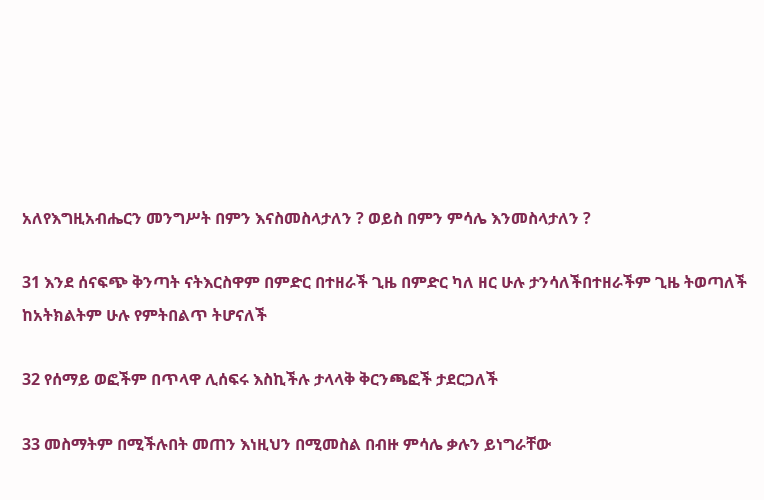አለየእግዚአብሔርን መንግሥት በምን እናስመስላታለን ? ወይስ በምን ምሳሌ እንመስላታለን ?

31 እንደ ሰናፍጭ ቅንጣት ናትእርስዋም በምድር በተዘራች ጊዜ በምድር ካለ ዘር ሁሉ ታንሳለችበተዘራችም ጊዜ ትወጣለች ከአትክልትም ሁሉ የምትበልጥ ትሆናለች

32 የሰማይ ወፎችም በጥላዋ ሊሰፍሩ እስኪችሉ ታላላቅ ቅርንጫፎች ታደርጋለች

33 መስማትም በሚችሉበት መጠን እነዚህን በሚመስል በብዙ ምሳሌ ቃሉን ይነግራቸው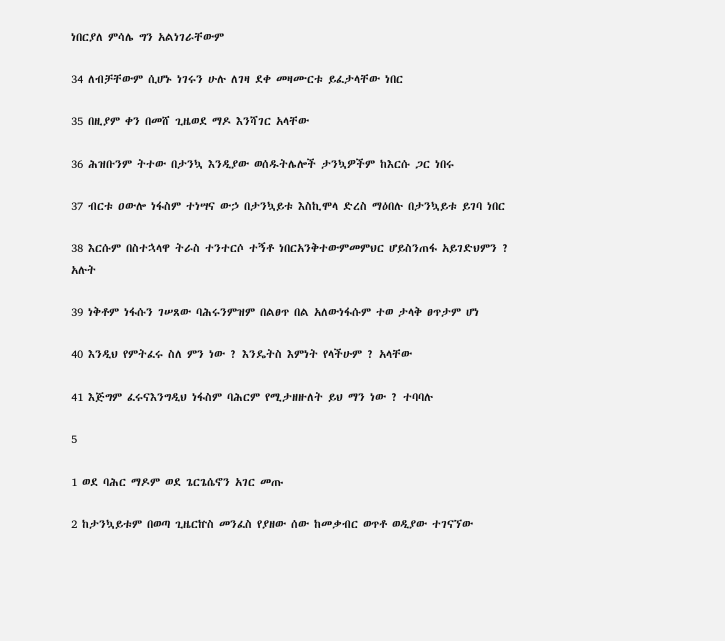ነበርያለ ምሳሌ ግን አልነገራቸውም

34 ለብቻቸውም ሲሆኑ ነገሩን ሁሉ ለገዛ ደቀ መዛሙርቱ ይፈታላቸው ነበር

35 በዚያም ቀን በመሸ ጊዜወደ ማዶ እንሻገር አላቸው

36 ሕዝቡንም ትተው በታንኳ እንዲያው ወሰዱትሌሎች ታንኳዎችም ከእርሱ ጋር ነበሩ

37 ብርቱ ዐውሎ ነፋስም ተነሣና ውኃ በታንኳይቱ እስኪሞላ ድረስ ማዕበሉ በታንኳይቱ ይገባ ነበር

38 እርሱም በስተኋላዋ ትራስ ተንተርሶ ተኝቶ ነበርአንቅተውምመምህር ሆይስንጠፋ አይገድህምን ? አሉት

39 ነቅቶም ነፋሱን ገሠጸው ባሕሩንምዝም በልፀጥ በል አለውነፋሱም ተወ ታላቅ ፀጥታም ሆነ

40 እንዲህ የምትፈሩ ስለ ምን ነው ? እንዴትስ እምነት የላችሁም ? አላቸው

41 እጅግም ፈሩናእንግዲህ ነፋስም ባሕርም የሚታዘዙለት ይህ ማን ነው ? ተባባሉ

5

1 ወደ ባሕር ማዶም ወደ ጌርጌሴኖን አገር መጡ

2 ከታንኳይቱም በወጣ ጊዜርኵስ መንፈስ የያዘው ሰው ከመቃብር ወጥቶ ወዲያው ተገናኘው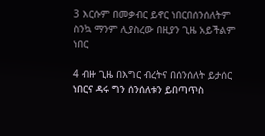3 እርሱም በመቃብር ይኖር ነበርበሰንሰለትም ስንኳ ማንም ሊያስረው በዚያን ጊዜ አይችልም ነበር

4 ብዙ ጊዜ በእግር ብረትና በሰንሰለት ይታሰር ነበርና ዳሩ ግን ሰንሰለቱን ይበጣጥስ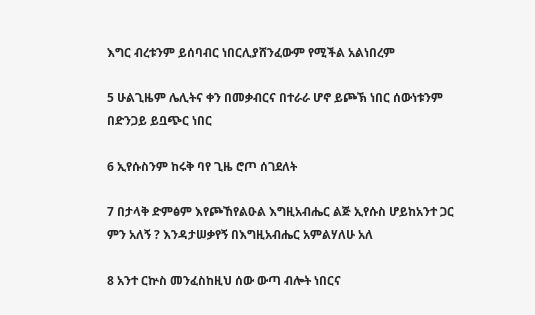እግር ብረቱንም ይሰባብር ነበርሊያሸንፈውም የሚችል አልነበረም

5 ሁልጊዜም ሌሊትና ቀን በመቃብርና በተራራ ሆኖ ይጮኽ ነበር ሰውነቱንም በድንጋይ ይቧጭር ነበር

6 ኢየሱስንም ከሩቅ ባየ ጊዜ ሮጦ ሰገደለት

7 በታላቅ ድምፅም እየጮኸየልዑል እግዚአብሔር ልጅ ኢየሱስ ሆይከአንተ ጋር ምን አለኝ ? እንዳታሠቃየኝ በእግዚአብሔር አምልሃለሁ አለ

8 አንተ ርኵስ መንፈስከዚህ ሰው ውጣ ብሎት ነበርና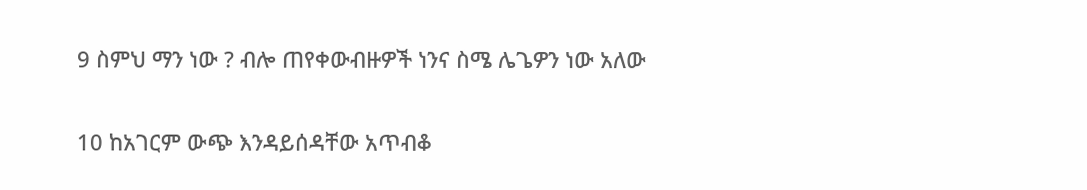9 ስምህ ማን ነው ? ብሎ ጠየቀውብዙዎች ነንና ስሜ ሌጌዎን ነው አለው

10 ከአገርም ውጭ እንዳይሰዳቸው አጥብቆ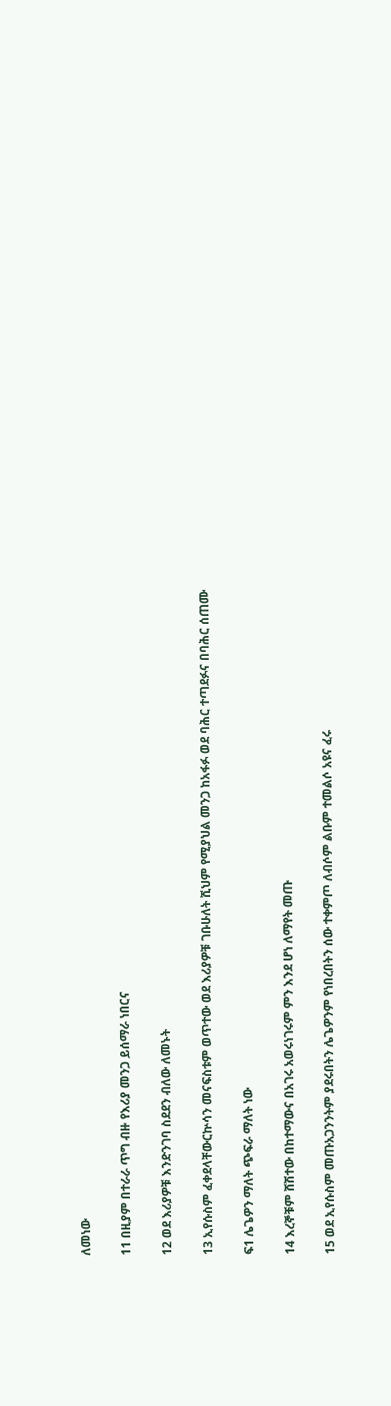ለመነው

11 በዚያም በተራራ ጥግ ብዙ የእሪያ መንጋ ይሰማራ ነበርና

12 ወደ እሪያዎቹ እንድንገባ ስደደን ብለው ለመኑት

13 ኢየሱስም ፈቀደላቸውርኵሳን መናፍስቱም ወጥተው ወደ እሪያዎቹ ገቡሁለት ሺህም የሚያህል መንጋ ከአፋፉ ወደ ባሕር ተጣደፉና በባሕር ሰጠሙ

ፍ1 ሌጌዎን ማለት ጭፍራ ማለት ነው

14 እረኞቹም ሸሽተው በከተማውና በአገሩ አወሩነገሩም ምን እንደ ሆነ ለማየት መጡ

15 ወደ ኢየሱስም መጡአጋንንትም ያደሩበትን ሌጌዎንም የነበረበትን ሰው ተቀምጦ ለብሶም ልቡም ተመልሶ አዩና ፈሩ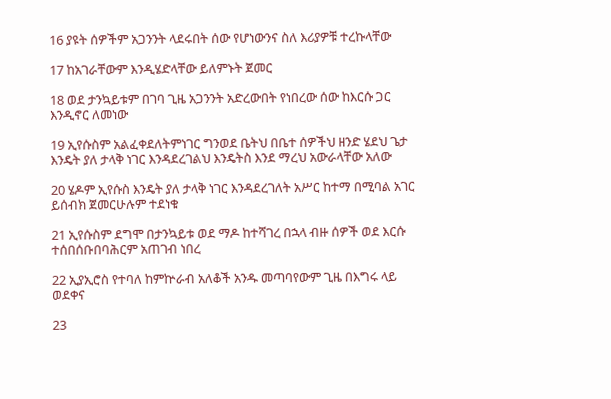16 ያዩት ሰዎችም አጋንንት ላደሩበት ሰው የሆነውንና ስለ እሪያዎቹ ተረኩላቸው

17 ከአገራቸውም እንዲሄድላቸው ይለምኑት ጀመር

18 ወደ ታንኳይቱም በገባ ጊዜ አጋንንት አድረውበት የነበረው ሰው ከእርሱ ጋር እንዲኖር ለመነው

19 ኢየሱስም አልፈቀደለትምነገር ግንወደ ቤትህ በቤተ ሰዎችህ ዘንድ ሄደህ ጌታ እንዴት ያለ ታላቅ ነገር እንዳደረገልህ እንዴትስ እንደ ማረህ አውራላቸው አለው

20 ሄዶም ኢየሱስ እንዴት ያለ ታላቅ ነገር እንዳደረገለት አሥር ከተማ በሚባል አገር ይሰብክ ጀመርሁሉም ተደነቁ

21 ኢየሱስም ደግሞ በታንኳይቱ ወደ ማዶ ከተሻገረ በኋላ ብዙ ሰዎች ወደ እርሱ ተሰበሰቡበባሕርም አጠገብ ነበረ

22 ኢያኢሮስ የተባለ ከምኵራብ አለቆች አንዱ መጣባየውም ጊዜ በእግሩ ላይ ወደቀና

23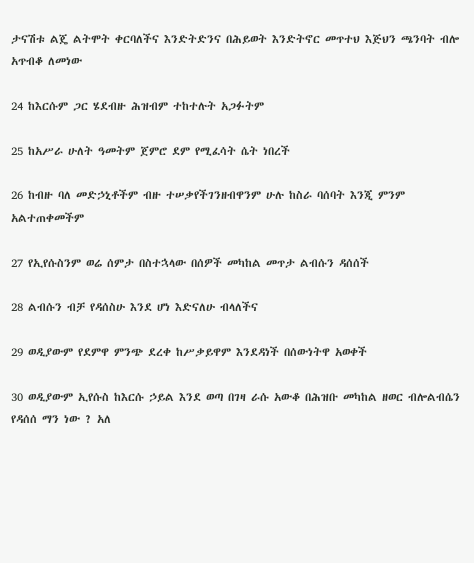ታናሽቱ ልጄ ልትሞት ቀርባለችና እንድትድንና በሕይወት እንድትኖር መጥተህ እጅህን ጫንባት ብሎ አጥብቆ ለመነው

24 ከእርሱም ጋር ሄደብዙ ሕዝብም ተከተሉት አጋፉትም

25 ከአሥራ ሁለት ዓመትም ጀምሮ ደም የሚፈሳት ሴት ነበረች

26 ከብዙ ባለ መድኃኒቶችም ብዙ ተሠቃየችገንዘብዋንም ሁሉ ከስራ ባሰባት እንጂ ምንም አልተጠቀመችም

27 የኢየሱስንም ወሬ ሰምታ በስተኋላው በሰዎች መካከል መጥታ ልብሱን ዳሰሰች

28 ልብሱን ብቻ የዳሰስሁ እንደ ሆነ እድናለሁ ብላለችና

29 ወዲያውም የደምዋ ምንጭ ደረቀ ከሥቃይዋም እንደዳነች በሰውነትዋ አወቀች

30 ወዲያውም ኢየሱስ ከእርሱ ኃይል እንደ ወጣ በገዛ ራሱ አውቆ በሕዝቡ መካከል ዘወር ብሎልብሴን የዳሰሰ ማን ነው ? አለ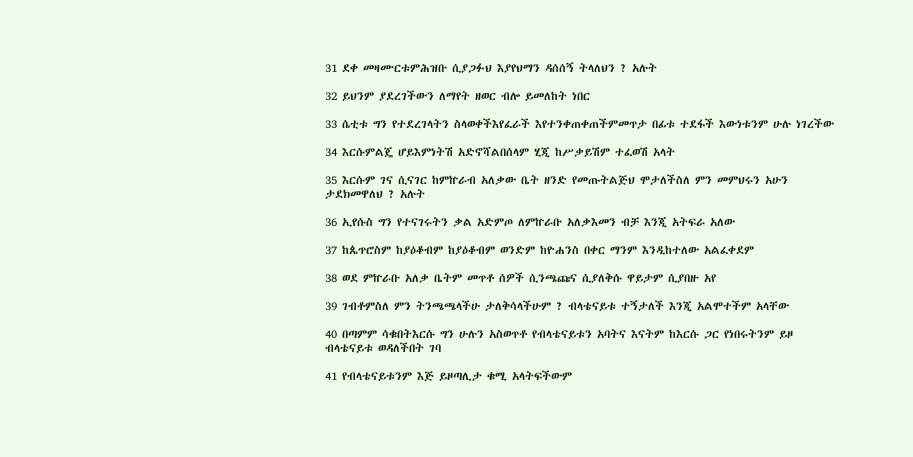31 ደቀ መዛሙርቱምሕዝቡ ሲያጋፉህ እያየህማን ዳሰሰኝ ትላለህን ? አሉት

32 ይህንም ያደረገችውን ለማየት ዘወር ብሎ ይመለከት ነበር

33 ሴቲቱ ግን የተደረገላትን ስላወቀችእየፈራች እየተንቀጠቀጠችምመጥታ በፊቱ ተደፋች እውነቱንም ሁሉ ነገረችው

34 እርሱምልጄ ሆይእምነትሽ አድኖሻልበሰላም ሂጂ ከሥቃይሽም ተፈወሽ አላት

35 እርሱም ገና ሲናገር ከምኵራብ አለቃው ቤት ዘንድ የመጡትልጅህ ሞታለችስለ ምን መምህሩን አሁን ታደክመዋለህ ? አሉት

36 ኢየሱስ ግን የተናገሩትን ቃል አድምጦ ለምኵራቡ አለቃእመን ብቻ እንጂ አትፍራ አለው

37 ከጴጥሮስም ከያዕቆብም ከያዕቆብም ወንድም ከዮሐንስ በቀር ማንም እንዲከተለው አልፈቀደም

38 ወደ ምኵራቡ አለቃ ቤትም መጥቶ ሰዎች ሲንጫጩና ሲያለቅሱ ዋይታም ሲያበዙ አየ

39 ገብቶምስለ ምን ትንጫጫላችሁ ታለቅሳላችሁም ? ብላቴናይቱ ተኝታለች እንጂ አልሞተችም አላቸው

40 በጣምም ሳቁበትእርሱ ግን ሁሉን አስወጥቶ የብላቴናይቱን አባትና እናትም ከእርሱ ጋር የነበሩትንም ይዞ ብላቴናይቱ ወዳለችበት ገባ

41 የብላቴናይቱንም እጅ ይዞጣሊታ ቁሚ አላትፍችውም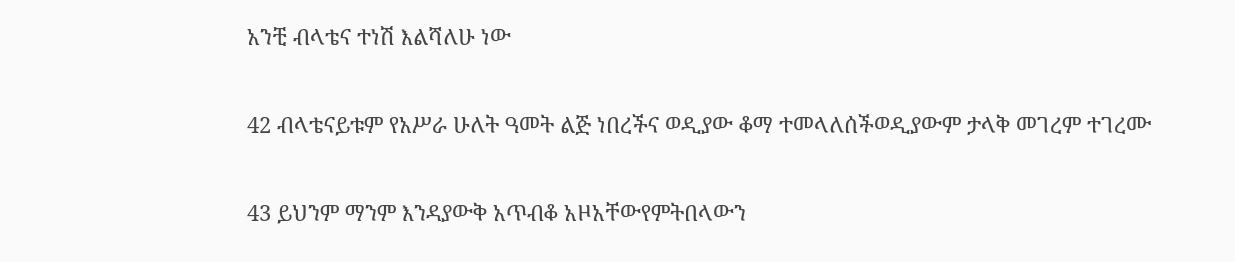አንቺ ብላቴና ተነሽ እልሻለሁ ነው

42 ብላቴናይቱም የአሥራ ሁለት ዓመት ልጅ ነበረችና ወዲያው ቆማ ተመላለሰችወዲያውም ታላቅ መገረም ተገረሙ

43 ይህንም ማንም እንዳያውቅ አጥብቆ አዞአቸውየምትበላውን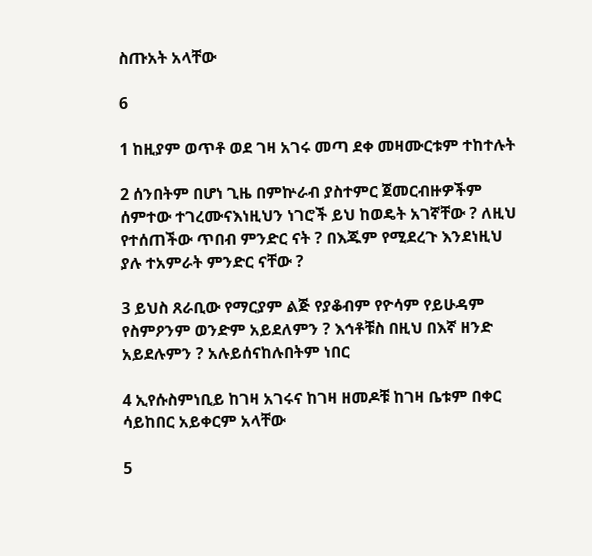ስጡአት አላቸው

6

1 ከዚያም ወጥቶ ወደ ገዛ አገሩ መጣ ደቀ መዛሙርቱም ተከተሉት

2 ሰንበትም በሆነ ጊዜ በምኵራብ ያስተምር ጀመርብዙዎችም ሰምተው ተገረሙናእነዚህን ነገሮች ይህ ከወዴት አገኛቸው ? ለዚህ የተሰጠችው ጥበብ ምንድር ናት ? በእጁም የሚደረጉ እንደነዚህ ያሉ ተአምራት ምንድር ናቸው ?

3 ይህስ ጸራቢው የማርያም ልጅ የያቆብም የዮሳም የይሁዳም የስምዖንም ወንድም አይደለምን ? እኅቶቹስ በዚህ በእኛ ዘንድ አይደሉምን ? አሉይሰናከሉበትም ነበር

4 ኢየሱስምነቢይ ከገዛ አገሩና ከገዛ ዘመዶቹ ከገዛ ቤቱም በቀር ሳይከበር አይቀርም አላቸው

5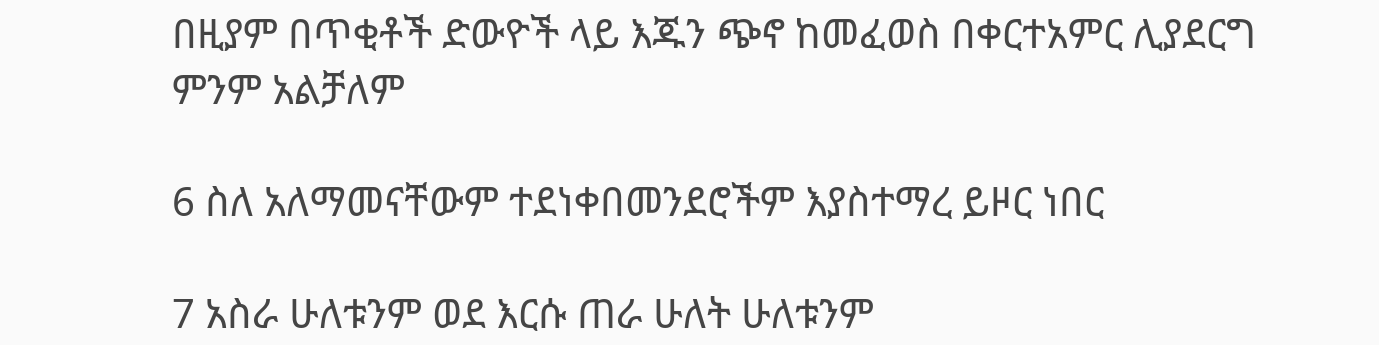በዚያም በጥቂቶች ድውዮች ላይ እጁን ጭኖ ከመፈወስ በቀርተአምር ሊያደርግ ምንም አልቻለም

6 ስለ አለማመናቸውም ተደነቀበመንደሮችም እያስተማረ ይዞር ነበር

7 አስራ ሁለቱንም ወደ እርሱ ጠራ ሁለት ሁለቱንም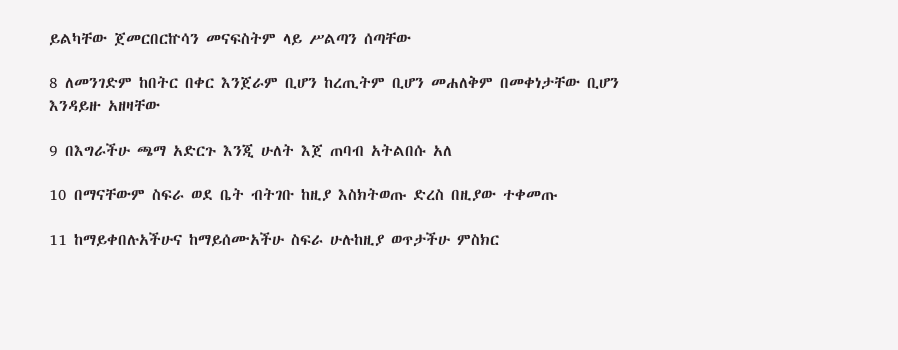ይልካቸው ጀመርበርኵሳን መናፍስትም ላይ ሥልጣን ሰጣቸው

8 ለመንገድም ከበትር በቀር እንጀራም ቢሆን ከረጢትም ቢሆን መሐለቅም በመቀነታቸው ቢሆን እንዳይዙ አዘዛቸው

9 በእግራችሁ ጫማ አድርጉ እንጂ ሁለት እጀ ጠባብ አትልበሱ አለ

10 በማናቸውም ስፍራ ወደ ቤት ብትገቡ ከዚያ እስክትወጡ ድረስ በዚያው ተቀመጡ

11 ከማይቀበሉአችሁና ከማይሰሙአችሁ ስፍራ ሁሉከዚያ ወጥታችሁ ምስክር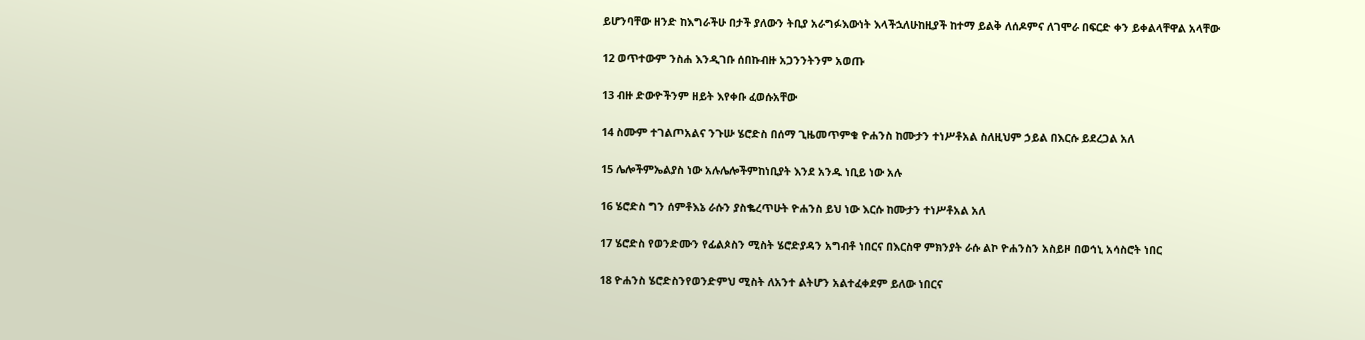ይሆንባቸው ዘንድ ከእግራችሁ በታች ያለውን ትቢያ አራግፉእውነት እላችኋለሁከዚያች ከተማ ይልቅ ለሰዶምና ለገሞራ በፍርድ ቀን ይቀልላቸዋል አላቸው

12 ወጥተውም ንስሐ እንዲገቡ ሰበኩብዙ አጋንንትንም አወጡ

13 ብዙ ድውዮችንም ዘይት እየቀቡ ፈወሱአቸው

14 ስሙም ተገልጦአልና ንጉሡ ሄሮድስ በሰማ ጊዜመጥምቁ ዮሐንስ ከሙታን ተነሥቶአል ስለዚህም ኃይል በእርሱ ይደረጋል አለ

15 ሌሎችምኤልያስ ነው አሉሌሎችምከነቢያት እንደ አንዱ ነቢይ ነው አሉ

16 ሄሮድስ ግን ሰምቶእኔ ራሱን ያስቈረጥሁት ዮሐንስ ይህ ነው እርሱ ከሙታን ተነሥቶአል አለ

17 ሄሮድስ የወንድሙን የፊልጶስን ሚስት ሄሮድያዳን አግብቶ ነበርና በእርስዋ ምክንያት ራሱ ልኮ ዮሐንስን አስይዞ በወኅኒ አሳስሮት ነበር

18 ዮሐንስ ሄሮድስንየወንድምህ ሚስት ለአንተ ልትሆን አልተፈቀደም ይለው ነበርና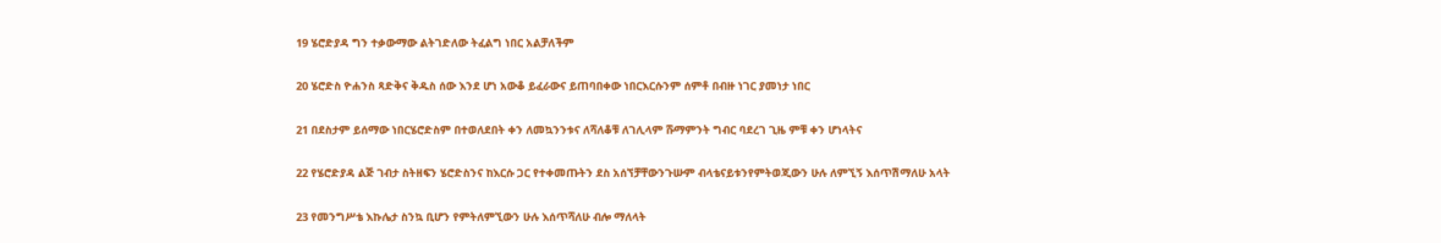19 ሄሮድያዳ ግን ተቃውማው ልትገድለው ትፈልግ ነበር አልቻለችም

20 ሄሮድስ ዮሐንስ ጻድቅና ቅዱስ ሰው እንደ ሆነ አውቆ ይፈራውና ይጠባበቀው ነበርእርሱንም ሰምቶ በብዙ ነገር ያመነታ ነበር

21 በደስታም ይሰማው ነበርሄሮድስም በተወለደበት ቀን ለመኳንንቱና ለሻለቆቹ ለገሊላም ሹማምንት ግብር ባደረገ ጊዜ ምቹ ቀን ሆነላትና

22 የሄሮድያዳ ልጅ ገብታ ስትዘፍን ሄሮድስንና ከእርሱ ጋር የተቀመጡትን ደስ አሰኘቻቸውንጉሡም ብላቴናይቱንየምትወጂውን ሁሉ ለምኚኝ እሰጥሽማለሁ አላት

23 የመንግሥቴ እኩሌታ ስንኳ ቢሆን የምትለምኚውን ሁሉ እሰጥሻለሁ ብሎ ማለላት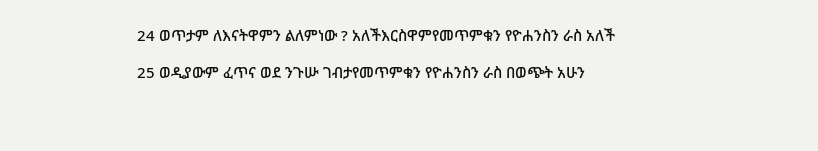24 ወጥታም ለእናትዋምን ልለምነው ? አለችእርስዋምየመጥምቁን የዮሐንስን ራስ አለች

25 ወዲያውም ፈጥና ወደ ንጉሡ ገብታየመጥምቁን የዮሐንስን ራስ በወጭት አሁን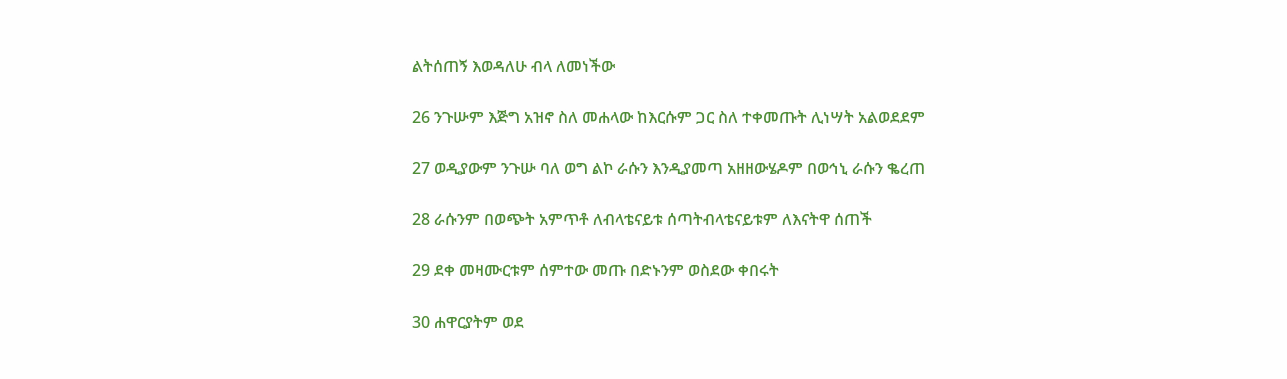ልትሰጠኝ እወዳለሁ ብላ ለመነችው

26 ንጉሡም እጅግ አዝኖ ስለ መሐላው ከእርሱም ጋር ስለ ተቀመጡት ሊነሣት አልወደደም

27 ወዲያውም ንጉሡ ባለ ወግ ልኮ ራሱን እንዲያመጣ አዘዘውሄዶም በወኅኒ ራሱን ቈረጠ

28 ራሱንም በወጭት አምጥቶ ለብላቴናይቱ ሰጣትብላቴናይቱም ለእናትዋ ሰጠች

29 ደቀ መዛሙርቱም ሰምተው መጡ በድኑንም ወስደው ቀበሩት

30 ሐዋርያትም ወደ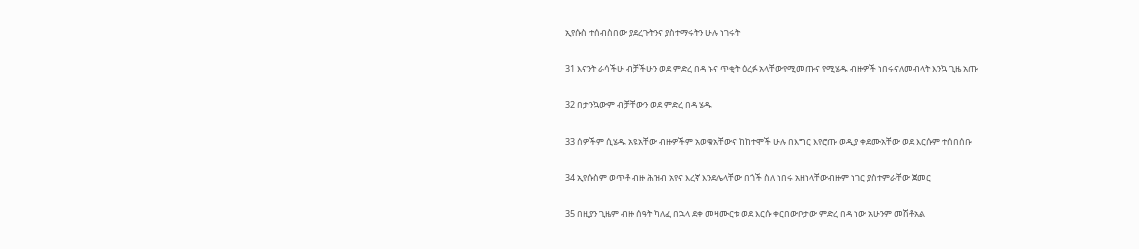ኢየሱስ ተሰብስበው ያደረጉትንና ያስተማሩትን ሁሉ ነገሩት

31 እናንት ራሳችሁ ብቻችሁን ወደ ምድረ በዳ ኑና ጥቂት ዕረፉ አላቸውየሚመጡና የሚሄዱ ብዙዎች ነበሩናለመብላት እንኳ ጊዜ አጡ

32 በታንኳውም ብቻቸውን ወደ ምድረ በዳ ሄዱ

33 ሰዎችም ሲሄዱ አዩአቸው ብዙዎችም አወቁአቸውና ከከተሞች ሁሉ በእግር እየሮጡ ወዲያ ቀደሙአቸው ወደ እርሱም ተሰበሰቡ

34 ኢየሱስም ወጥቶ ብዙ ሕዝብ አየና እረኛ እንደሌላቸው በጎች ስለ ነበሩ አዘነላቸውብዙም ነገር ያስተምራቸው ጀመር

35 በዚያን ጊዜም ብዙ ሰዓት ካለፈ በኋላ ደቀ መዛሙርቱ ወደ እርሱ ቀርበውቦታው ምድረ በዳ ነው አሁንም መሽቶአል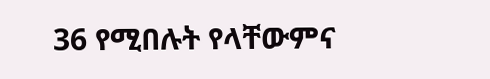36 የሚበሉት የላቸውምና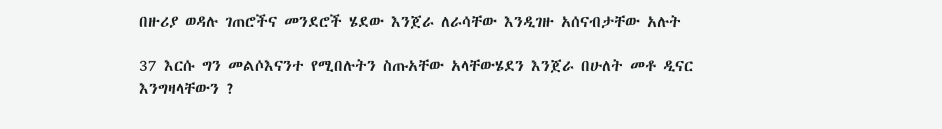በዙሪያ ወዳሉ ገጠሮችና መንደሮች ሄደው እንጀራ ለራሳቸው እንዲገዙ አሰናብታቸው አሉት

37 እርሱ ግን መልሶእናንተ የሚበሉትን ስጡአቸው አላቸውሄደን እንጀራ በሁለት መቶ ዲናር እንግዛላቸውን ?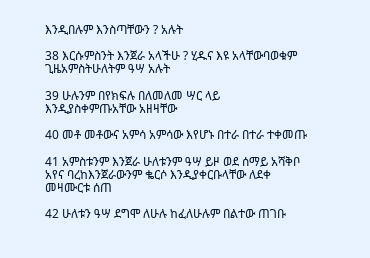እንዲበሉም እንስጣቸውን ? አሉት

38 እርሱምስንት እንጀራ አላችሁ ? ሂዱና እዩ አላቸውባወቁም ጊዜአምስትሁለትም ዓሣ አሉት

39 ሁሉንም በየክፍሉ በለመለመ ሣር ላይ እንዲያስቀምጡአቸው አዘዛቸው

40 መቶ መቶውና አምሳ አምሳው እየሆኑ በተራ በተራ ተቀመጡ

41 አምስቱንም እንጀራ ሁለቱንም ዓሣ ይዞ ወደ ሰማይ አሻቅቦ አየና ባረከእንጀራውንም ቈርሶ እንዲያቀርቡላቸው ለደቀ መዛሙርቱ ሰጠ

42 ሁለቱን ዓሣ ደግሞ ለሁሉ ከፈለሁሉም በልተው ጠገቡ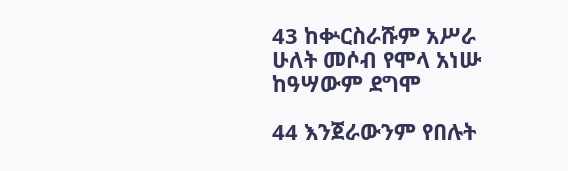43 ከቍርስራሹም አሥራ ሁለት መሶብ የሞላ አነሡ ከዓሣውም ደግሞ

44 እንጀራውንም የበሉት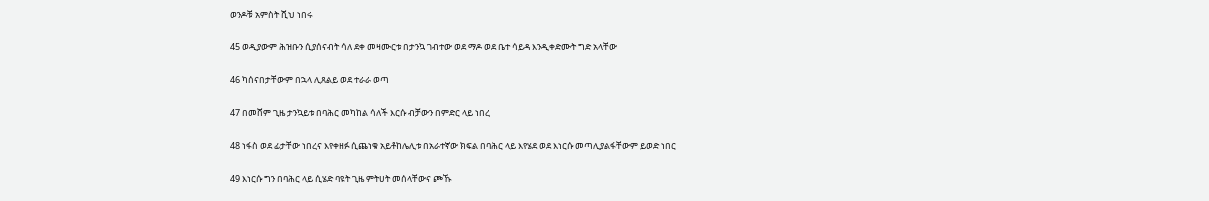ወንዶቹ አምስት ሺህ ነበሩ

45 ወዲያውም ሕዝቡን ሲያሰናብት ሳለ ደቀ መዛሙርቱ በታንኳ ገብተው ወደ ማዶ ወደ ቤተ ሳይዳ እንዲቀድሙት ግድ አላቸው

46 ካሰናበታቸውም በኋላ ሊጸልይ ወደ ተራራ ወጣ

47 በመሸም ጊዜ ታንኳይቱ በባሕር መካከል ሳለች እርሱ ብቻውን በምድር ላይ ነበረ

48 ነፋስ ወደ ፊታቸው ነበረና እየቀዘፉ ሲጨነቁ አይቶከሌሊቱ በአራተኛው ክፍል በባሕር ላይ እየሄደ ወደ እነርሱ መጣሊያልፋቸውም ይወድ ነበር

49 እነርሱ ግን በባሕር ላይ ሲሄድ ባዩት ጊዜ ምትሀት መሰላቸውና ጮኹ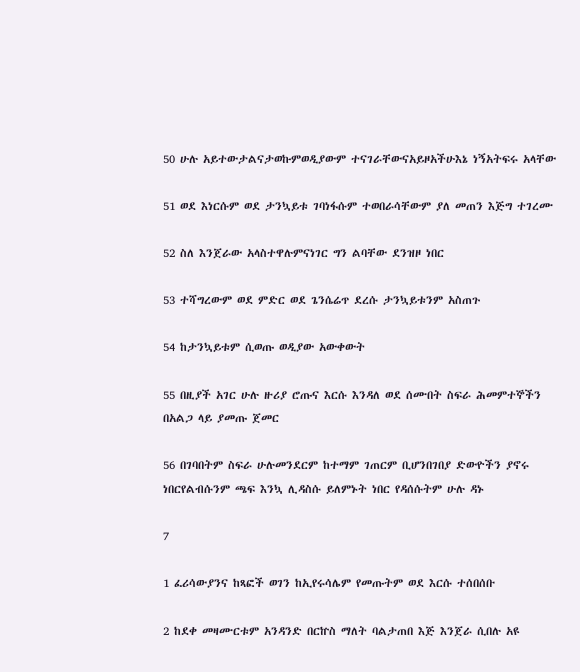50 ሁሉ አይተውታልናታወኩምወዲያውም ተናገራቸውናአይዞአችሁእኔ ነኝአትፍሩ አላቸው

51 ወደ እነርሱም ወደ ታንኳይቱ ገባነፋሱም ተወበራሳቸውም ያለ መጠን እጅግ ተገረሙ

52 ስለ እንጀራው አላስተዋሉምናነገር ግን ልባቸው ደንዝዞ ነበር

53 ተሻግረውም ወደ ምድር ወደ ጌንሴሬጥ ደረሱ ታንኳይቱንም አስጠጉ

54 ከታንኳይቱም ሲወጡ ወዲያው አውቀውት

55 በዚያች አገር ሁሉ ዙሪያ ሮጡና እርሱ እንዳለ ወደ ሰሙበት ስፍራ ሕመምተኞችን በአልጋ ላይ ያመጡ ጀመር

56 በገባበትም ስፍራ ሁሉመንደርም ከተማም ገጠርም ቢሆንበገበያ ድውዮችን ያኖሩ ነበርየልብሱንም ጫፍ እንኳ ሊዳስሱ ይለምኑት ነበር የዳሰሱትም ሁሉ ዳኑ

7

1 ፈሪሳውያንና ከጻፎች ወገን ከኢየሩሳሌም የመጡትም ወደ እርሱ ተሰበሰቡ

2 ከደቀ መዛሙርቱም አንዳንድ በርኵስ ማለት ባልታጠበ እጅ እንጀራ ሲበሉ አዩ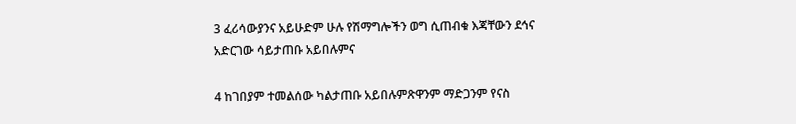3 ፈሪሳውያንና አይሁድም ሁሉ የሽማግሎችን ወግ ሲጠብቁ እጃቸውን ደኅና አድርገው ሳይታጠቡ አይበሉምና

4 ከገበያም ተመልሰው ካልታጠቡ አይበሉምጽዋንም ማድጋንም የናስ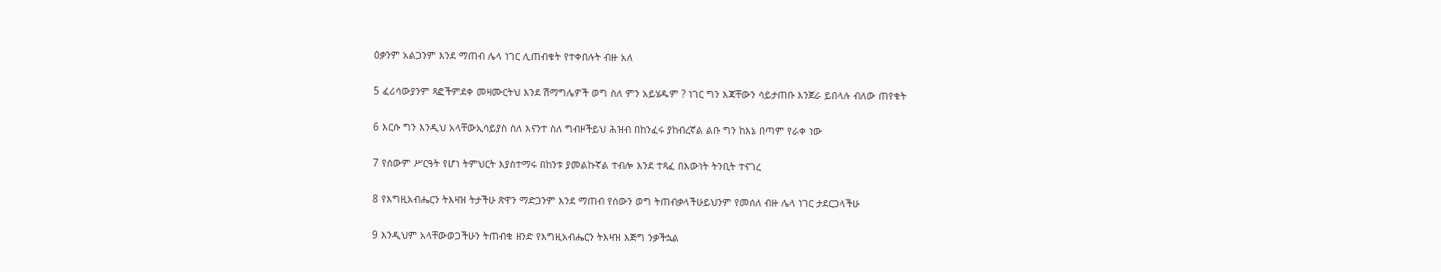ዕቃንም አልጋንም እንደ ማጠብ ሌላ ነገር ሊጠብቁት የተቀበሉት ብዙ አለ

5 ፈሪሳውያንም ጻፎችምደቀ መዛሙርትህ እንደ ሽማግሌዎች ወግ ስለ ምን አይሄዱም ? ነገር ግን እጃቸውን ሳይታጠቡ እንጀራ ይበላሉ ብለው ጠየቁት

6 እርሱ ግን እንዲህ አላቸውኢሳይያስ ስለ እናንተ ስለ ግብዞችይህ ሕዝብ በከንፈሩ ያከብረኛል ልቡ ግን ከእኔ በጣም የራቀ ነው

7 የሰውም ሥርዓት የሆነ ትምህርት እያስተማሩ በከንቱ ያመልኩኛል ተብሎ እንደ ተጻፈ በእውነት ትንቢት ተናገረ

8 የእግዚአብሔርን ትእዛዝ ትታችሁ ጽዋን ማድጋንም እንደ ማጠብ የሰውን ወግ ትጠብቃላችሁይህንም የመሰለ ብዙ ሌላ ነገር ታደርጋላችሁ

9 እንዲህም አላቸውወጋችሁን ትጠብቁ ዘንድ የእግዚአብሔርን ትእዛዝ እጅግ ንቃችኋል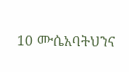10 ሙሴአባትህንና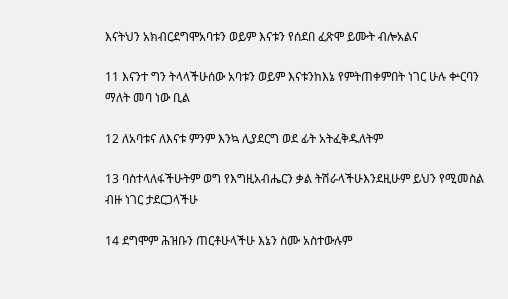እናትህን አክብርደግሞአባቱን ወይም እናቱን የሰደበ ፈጽሞ ይሙት ብሎአልና

11 እናንተ ግን ትላላችሁሰው አባቱን ወይም እናቱንከእኔ የምትጠቀምበት ነገር ሁሉ ቍርባን ማለት መባ ነው ቢል

12 ለአባቱና ለእናቱ ምንም እንኳ ሊያደርግ ወደ ፊት አትፈቅዱለትም

13 ባስተላለፋችሁትም ወግ የእግዚአብሔርን ቃል ትሽራላችሁእንደዚሁም ይህን የሚመስል ብዙ ነገር ታደርጋላችሁ

14 ደግሞም ሕዝቡን ጠርቶሁላችሁ እኔን ስሙ አስተውሉም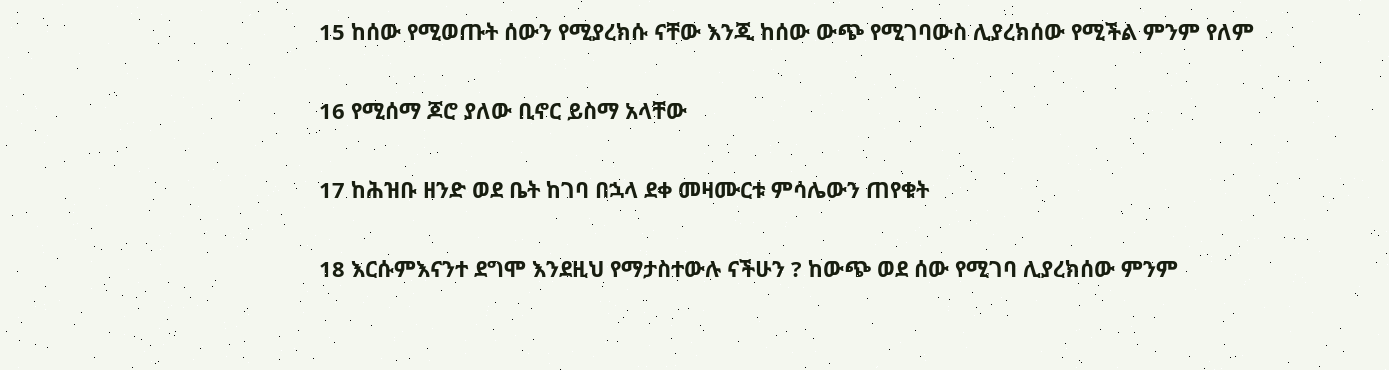15 ከሰው የሚወጡት ሰውን የሚያረክሱ ናቸው እንጂ ከሰው ውጭ የሚገባውስ ሊያረክሰው የሚችል ምንም የለም

16 የሚሰማ ጆሮ ያለው ቢኖር ይስማ አላቸው

17 ከሕዝቡ ዘንድ ወደ ቤት ከገባ በኋላ ደቀ መዛሙርቱ ምሳሌውን ጠየቁት

18 እርሱምእናንተ ደግሞ እንደዚህ የማታስተውሉ ናችሁን ? ከውጭ ወደ ሰው የሚገባ ሊያረክሰው ምንም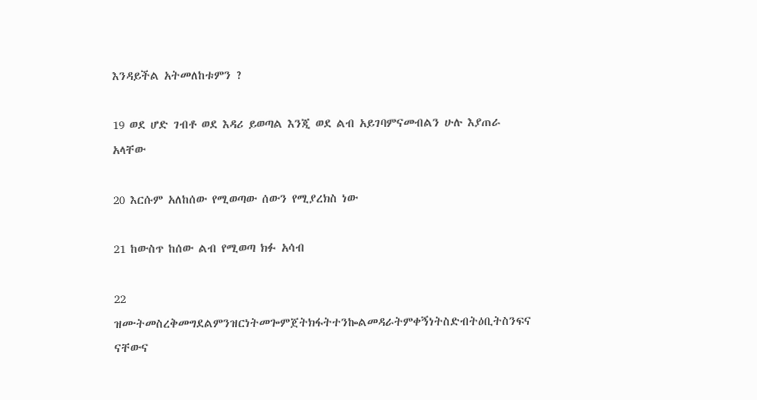እንዳይችል አትመለከቱምን ?

19 ወደ ሆድ ገብቶ ወደ እዳሪ ይወጣል እንጂ ወደ ልብ አይገባምናመብልን ሁሉ እያጠራ አላቸው

20 እርሱም አለከሰው የሚወጣው ሰውን የሚያረክስ ነው

21 ከውስጥ ከሰው ልብ የሚወጣ ክፉ አሳብ

22 ዝሙትመስረቅመግደልምንዝርነትመጐምጀትክፋትተንኰልመዳራትምቀኝነትስድብትዕቢትስንፍና ናቸውና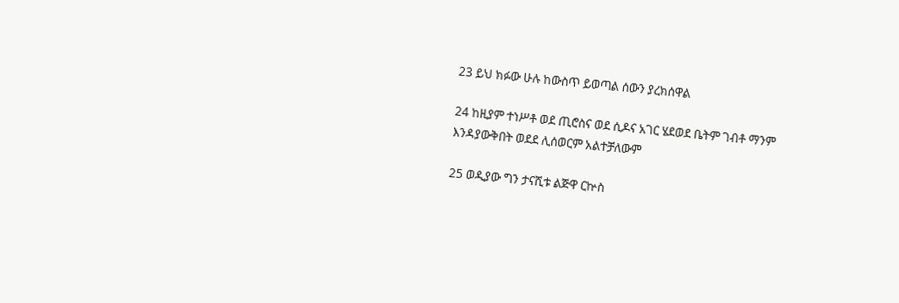23 ይህ ክፉው ሁሉ ከውስጥ ይወጣል ሰውን ያረክሰዋል

24 ከዚያም ተነሥቶ ወደ ጢሮስና ወደ ሲዶና አገር ሄደወደ ቤትም ገብቶ ማንም እንዳያውቅበት ወደደ ሊሰወርም አልተቻለውም

25 ወዲያው ግን ታናሺቱ ልጅዋ ርኵስ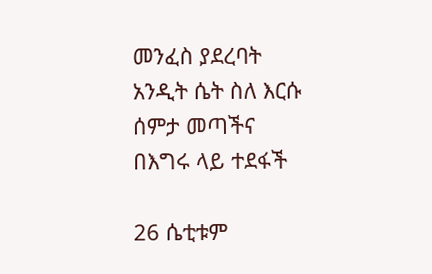መንፈስ ያደረባት አንዲት ሴት ስለ እርሱ ሰምታ መጣችና በእግሩ ላይ ተደፋች

26 ሴቲቱም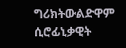ግሪክትውልድዋም ሲሮፊኒቃዊት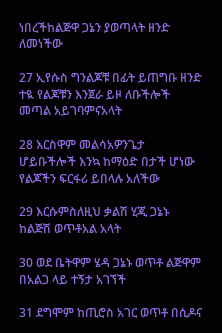ነበረችከልጅዋ ጋኔን ያወጣላት ዘንድ ለመነችው

27 ኢየሱስ ግንልጆቹ በፊት ይጠግቡ ዘንድ ተዪ የልጆቹን እንጀራ ይዞ ለቡችሎች መጣል አይገባምናአላት

28 እርስዋም መልሳአዎንጌታ ሆይቡችሎች እንኳ ከማዕድ በታች ሆነው የልጆችን ፍርፋሪ ይበላሉ አለችው

29 እርሱምስለዚህ ቃልሽ ሂጂ ጋኔኑ ከልጅሽ ወጥቶአል አላት

30 ወደ ቤትዋም ሄዳ ጋኔኑ ወጥቶ ልጅዋም በአልጋ ላይ ተኝታ አገኘች

31 ደግሞም ከጢሮስ አገር ወጥቶ በሲዶና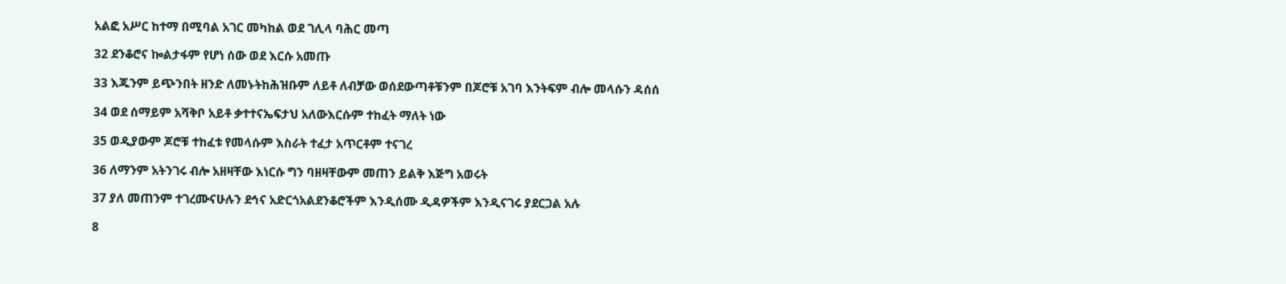አልፎ አሥር ከተማ በሚባል አገር መካከል ወደ ገሊላ ባሕር መጣ

32 ደንቆሮና ኰልታፋም የሆነ ሰው ወደ እርሱ አመጡ

33 እጁንም ይጭንበት ዘንድ ለመኑትከሕዝቡም ለይቶ ለብቻው ወሰደውጣቶቹንም በጆሮቹ አገባ እንትፍም ብሎ መላሱን ዳሰሰ

34 ወደ ሰማይም አሻቅቦ አይቶ ቃተተናኤፍታህ አለውእርሱም ተከፈት ማለት ነው

35 ወዲያውም ጆሮቹ ተከፈቱ የመላሱም እስራት ተፈታ አጥርቶም ተናገረ

36 ለማንም አትንገሩ ብሎ አዘዛቸው እነርሱ ግን ባዘዛቸውም መጠን ይልቅ እጅግ አወሩት

37 ያለ መጠንም ተገረሙናሁሉን ደኅና አድርጎአልደንቆሮችም እንዲሰሙ ዲዳዎችም እንዲናገሩ ያደርጋል አሉ

8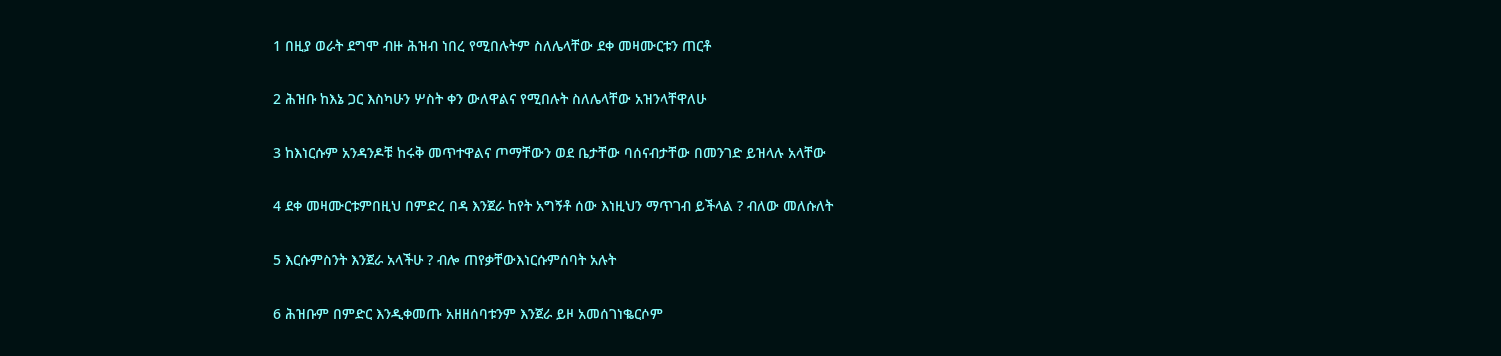1 በዚያ ወራት ደግሞ ብዙ ሕዝብ ነበረ የሚበሉትም ስለሌላቸው ደቀ መዛሙርቱን ጠርቶ

2 ሕዝቡ ከእኔ ጋር እስካሁን ሦስት ቀን ውለዋልና የሚበሉት ስለሌላቸው አዝንላቸዋለሁ

3 ከእነርሱም አንዳንዶቹ ከሩቅ መጥተዋልና ጦማቸውን ወደ ቤታቸው ባሰናብታቸው በመንገድ ይዝላሉ አላቸው

4 ደቀ መዛሙርቱምበዚህ በምድረ በዳ እንጀራ ከየት አግኝቶ ሰው እነዚህን ማጥገብ ይችላል ? ብለው መለሱለት

5 እርሱምስንት እንጀራ አላችሁ ? ብሎ ጠየቃቸውእነርሱምሰባት አሉት

6 ሕዝቡም በምድር እንዲቀመጡ አዘዘሰባቱንም እንጀራ ይዞ አመሰገነቈርሶም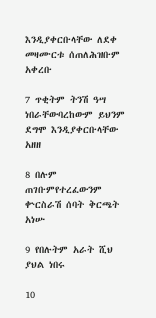እንዲያቀርቡላቸው ለደቀ መዛሙርቱ ሰጠለሕዝቡም አቀረቡ

7 ጥቂትም ትንሽ ዓሣ ነበራቸውባረከውም ይህንም ደግሞ እንዲያቀርቡላቸው አዘዘ

8 በሉም ጠገቡምየተረፈውንም ቍርስራሽ ሰባት ቅርጫት አነሡ

9 የበሉትም አራት ሺህ ያህል ነበሩ

10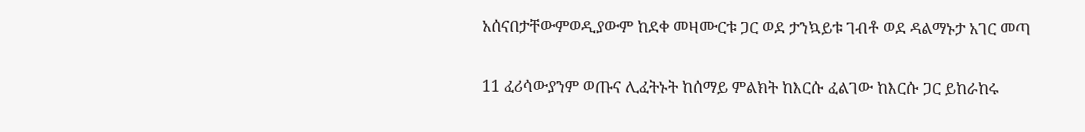አሰናበታቸውምወዲያውም ከደቀ መዛሙርቱ ጋር ወደ ታንኳይቱ ገብቶ ወደ ዳልማኑታ አገር መጣ

11 ፈሪሳውያንም ወጡና ሊፈትኑት ከሰማይ ምልክት ከእርሱ ፈልገው ከእርሱ ጋር ይከራከሩ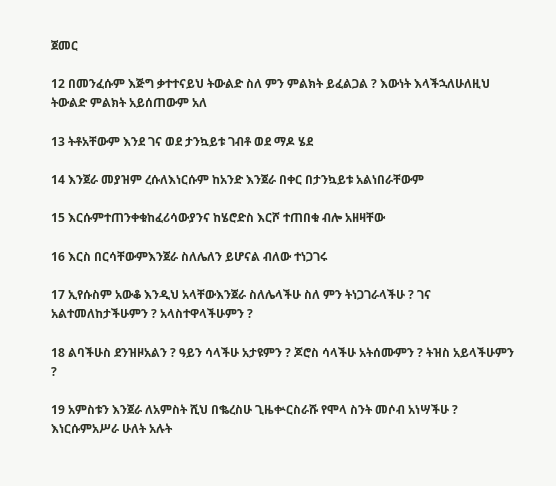ጀመር

12 በመንፈሱም እጅግ ቃተተናይህ ትውልድ ስለ ምን ምልክት ይፈልጋል ? እውነት እላችኋለሁለዚህ ትውልድ ምልክት አይሰጠውም አለ

13 ትቶአቸውም እንደ ገና ወደ ታንኳይቱ ገብቶ ወደ ማዶ ሄደ

14 እንጀራ መያዝም ረሱለእነርሱም ከአንድ እንጀራ በቀር በታንኳይቱ አልነበራቸውም

15 እርሱምተጠንቀቁከፈሪሳውያንና ከሄሮድስ እርሾ ተጠበቁ ብሎ አዘዛቸው

16 እርስ በርሳቸውምእንጀራ ስለሌለን ይሆናል ብለው ተነጋገሩ

17 ኢየሱስም አውቆ እንዲህ አላቸውእንጀራ ስለሌላችሁ ስለ ምን ትነጋገራላችሁ ? ገና አልተመለከታችሁምን ? አላስተዋላችሁምን ?

18 ልባችሁስ ደንዝዞአልን ? ዓይን ሳላችሁ አታዩምን ? ጆሮስ ሳላችሁ አትሰሙምን ? ትዝስ አይላችሁምን ?

19 አምስቱን እንጀራ ለአምስት ሺህ በቈረስሁ ጊዜቍርስራሹ የሞላ ስንት መሶብ አነሣችሁ ? እነርሱምአሥራ ሁለት አሉት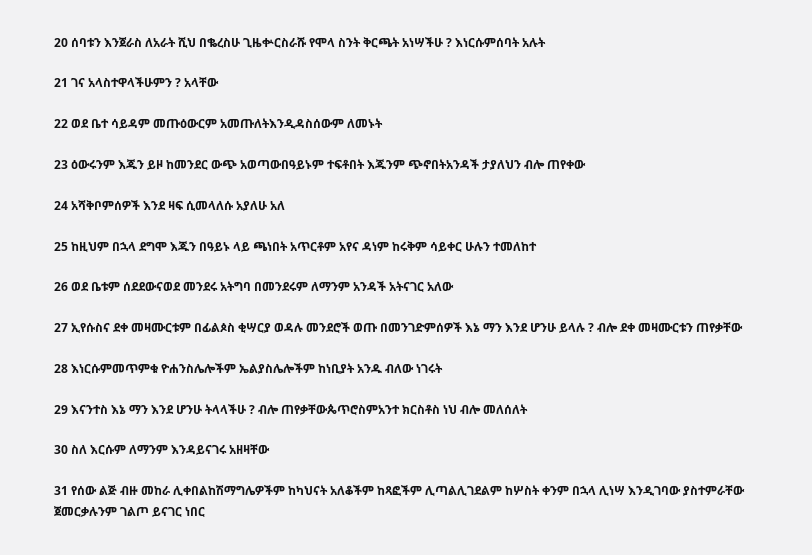20 ሰባቱን እንጀራስ ለአራት ሺህ በቈረስሁ ጊዜቍርስራሹ የሞላ ስንት ቅርጫት አነሣችሁ ? እነርሱምሰባት አሉት

21 ገና አላስተዋላችሁምን ? አላቸው

22 ወደ ቤተ ሳይዳም መጡዕውርም አመጡለትእንዲዳስሰውም ለመኑት

23 ዕውሩንም እጁን ይዞ ከመንደር ውጭ አወጣውበዓይኑም ተፍቶበት እጁንም ጭኖበትአንዳች ታያለህን ብሎ ጠየቀው

24 አሻቅቦምሰዎች እንደ ዛፍ ሲመላለሱ አያለሁ አለ

25 ከዚህም በኋላ ደግሞ እጁን በዓይኑ ላይ ጫነበት አጥርቶም አየና ዳነም ከሩቅም ሳይቀር ሁሉን ተመለከተ

26 ወደ ቤቱም ሰደደውናወደ መንደሩ አትግባ በመንደሩም ለማንም አንዳች አትናገር አለው

27 ኢየሱስና ደቀ መዛሙርቱም በፊልጶስ ቂሣርያ ወዳሉ መንደሮች ወጡ በመንገድምሰዎች እኔ ማን እንደ ሆንሁ ይላሉ ? ብሎ ደቀ መዛሙርቱን ጠየቃቸው

28 እነርሱምመጥምቁ ዮሐንስሌሎችም ኤልያስሌሎችም ከነቢያት አንዱ ብለው ነገሩት

29 እናንተስ እኔ ማን እንደ ሆንሁ ትላላችሁ ? ብሎ ጠየቃቸውጴጥሮስምአንተ ክርስቶስ ነህ ብሎ መለሰለት

30 ስለ እርሱም ለማንም እንዳይናገሩ አዘዛቸው

31 የሰው ልጅ ብዙ መከራ ሊቀበልከሽማግሌዎችም ከካህናት አለቆችም ከጻፎችም ሊጣልሊገደልም ከሦስት ቀንም በኋላ ሊነሣ እንዲገባው ያስተምራቸው ጀመርቃሉንም ገልጦ ይናገር ነበር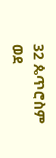32 ጴጥሮስም ወደ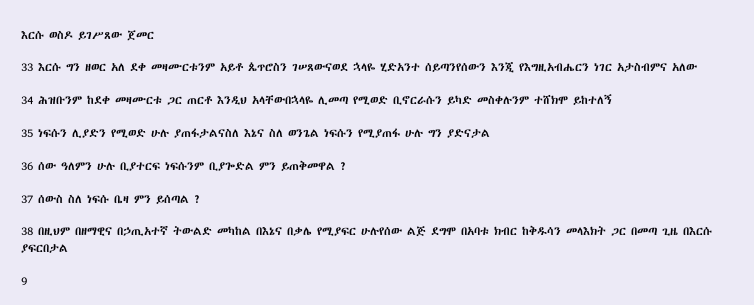እርሱ ወስዶ ይገሥጸው ጀመር

33 እርሱ ግን ዘወር አለ ደቀ መዛሙርቱንም አይቶ ጴጥሮስን ገሠጸውናወደ ኋላዬ ሂድአንተ ሰይጣንየሰውን እንጂ የእግዚአብሔርን ነገር አታስብምና አለው

34 ሕዝቡንም ከደቀ መዛሙርቱ ጋር ጠርቶ እንዲህ አላቸውበኋላዬ ሊመጣ የሚወድ ቢኖርራሱን ይካድ መስቀሉንም ተሸክሞ ይከተለኝ

35 ነፍሱን ሊያድን የሚወድ ሁሉ ያጠፋታልናስለ እኔና ስለ ወንጌል ነፍሱን የሚያጠፋ ሁሉ ግን ያድናታል

36 ሰው ዓለምን ሁሉ ቢያተርፍ ነፍሱንም ቢያጐድል ምን ይጠቅመዋል ?

37 ሰውስ ስለ ነፍሱ ቤዛ ምን ይሰጣል ?

38 በዚህም በዘማዊና በኃጢአተኛ ትውልድ መካከል በእኔና በቃሌ የሚያፍር ሁሉየሰው ልጅ ደግሞ በአባቱ ክብር ከቅዱሳን መላእክት ጋር በመጣ ጊዜ በእርሱ ያፍርበታል

9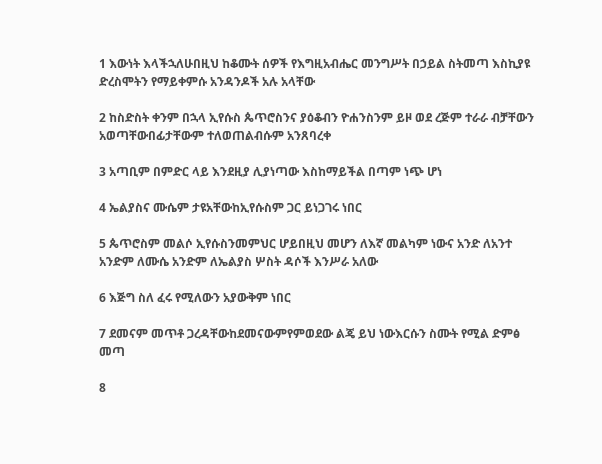1 እውነት እላችኋለሁበዚህ ከቆሙት ሰዎች የእግዚአብሔር መንግሥት በኃይል ስትመጣ እስኪያዩ ድረስሞትን የማይቀምሱ አንዳንዶች አሉ አላቸው

2 ከስድስት ቀንም በኋላ ኢየሱስ ጴጥሮስንና ያዕቆብን ዮሐንስንም ይዞ ወደ ረጅም ተራራ ብቻቸውን አወጣቸውበፊታቸውም ተለወጠልብሱም አንጸባረቀ

3 አጣቢም በምድር ላይ እንደዚያ ሊያነጣው እስከማይችል በጣም ነጭ ሆነ

4 ኤልያስና ሙሴም ታዩአቸውከኢየሱስም ጋር ይነጋገሩ ነበር

5 ጴጥሮስም መልሶ ኢየሱስንመምህር ሆይበዚህ መሆን ለእኛ መልካም ነውና አንድ ለአንተ አንድም ለሙሴ አንድም ለኤልያስ ሦስት ዳሶች እንሥራ አለው

6 እጅግ ስለ ፈሩ የሚለውን አያውቅም ነበር

7 ደመናም መጥቶ ጋረዳቸውከደመናውምየምወደው ልጄ ይህ ነውእርሱን ስሙት የሚል ድምፅ መጣ

8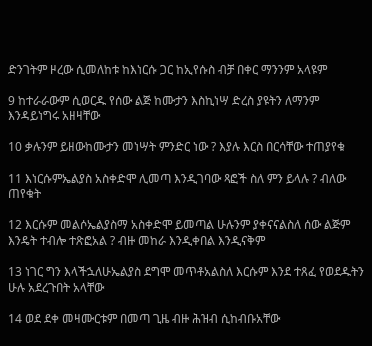ድንገትም ዞረው ሲመለከቱ ከእነርሱ ጋር ከኢየሱስ ብቻ በቀር ማንንም አላዩም

9 ከተራራውም ሲወርዱ የሰው ልጅ ከሙታን እስኪነሣ ድረስ ያዩትን ለማንም እንዳይነግሩ አዘዛቸው

10 ቃሉንም ይዘውከሙታን መነሣት ምንድር ነው ? እያሉ እርስ በርሳቸው ተጠያየቁ

11 እነርሱምኤልያስ አስቀድሞ ሊመጣ እንዲገባው ጻፎች ስለ ምን ይላሉ ? ብለው ጠየቁት

12 እርሱም መልሶኤልያስማ አስቀድሞ ይመጣል ሁሉንም ያቀናናልስለ ሰው ልጅም እንዴት ተብሎ ተጽፎአል ? ብዙ መከራ እንዲቀበል እንዲናቅም

13 ነገር ግን እላችኋለሁኤልያስ ደግሞ መጥቶአልስለ እርሱም እንደ ተጸፈ የወደዱትን ሁሉ አደረጉበት አላቸው

14 ወደ ደቀ መዛሙርቱም በመጣ ጊዜ ብዙ ሕዝብ ሲከብቡአቸው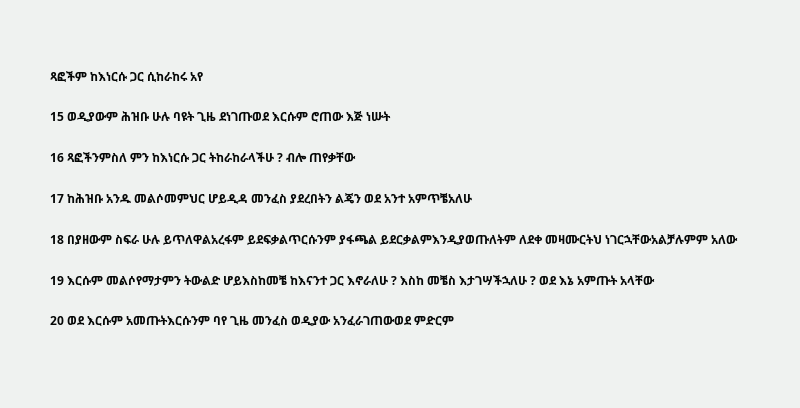ጻፎችም ከእነርሱ ጋር ሲከራከሩ አየ

15 ወዲያውም ሕዝቡ ሁሉ ባዩት ጊዜ ደነገጡወደ እርሱም ሮጠው እጅ ነሡት

16 ጻፎችንምስለ ምን ከእነርሱ ጋር ትከራከራላችሁ ? ብሎ ጠየቃቸው

17 ከሕዝቡ አንዱ መልሶመምህር ሆይዲዳ መንፈስ ያደረበትን ልጄን ወደ አንተ አምጥቼአለሁ

18 በያዘውም ስፍራ ሁሉ ይጥለዋልአረፋም ይደፍቃልጥርሱንም ያፋጫል ይደርቃልምእንዲያወጡለትም ለደቀ መዛሙርትህ ነገርኋቸውአልቻሉምም አለው

19 እርሱም መልሶየማታምን ትውልድ ሆይእስከመቼ ከእናንተ ጋር እኖራለሁ ? እስከ መቼስ እታገሣችኋለሁ ? ወደ እኔ አምጡት አላቸው

20 ወደ እርሱም አመጡትእርሱንም ባየ ጊዜ መንፈስ ወዲያው አንፈራገጠውወደ ምድርም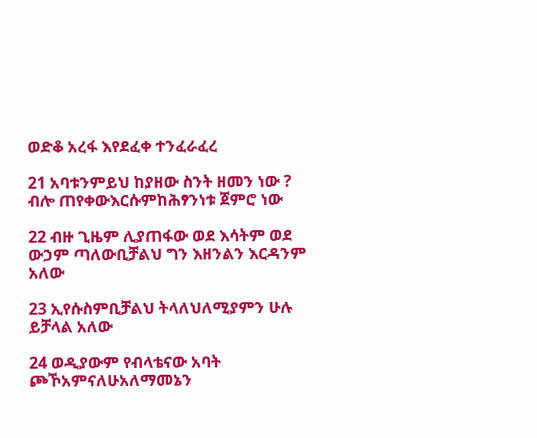ወድቆ አረፋ እየደፈቀ ተንፈራፈረ

21 አባቱንምይህ ከያዘው ስንት ዘመን ነው ? ብሎ ጠየቀውእርሱምከሕፃንነቱ ጀምሮ ነው

22 ብዙ ጊዜም ሊያጠፋው ወደ እሳትም ወደ ውኃም ጣለውቢቻልህ ግን እዘንልን እርዳንም አለው

23 ኢየሱስምቢቻልህ ትላለህለሚያምን ሁሉ ይቻላል አለው

24 ወዲያውም የብላቴናው አባት ጮኾአምናለሁአለማመኔን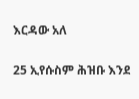እርዳው አለ

25 ኢየሱስም ሕዝቡ እንደ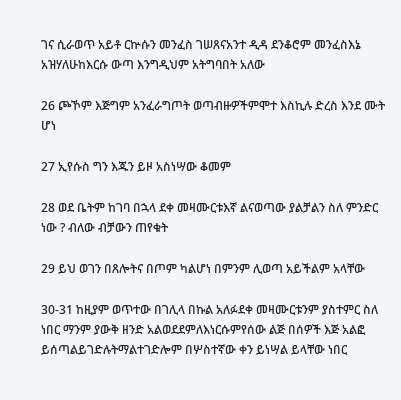ገና ሲራወጥ አይቶ ርኵሱን መንፈስ ገሠጸናአንተ ዲዳ ደንቆሮም መንፈስእኔ አዝሃለሁከእርሱ ውጣ እንግዲህም አትግባበት አለው

26 ጮኾም እጅግም አንፈራግጦት ወጣብዙዎችምሞተ እስኪሉ ድረስ እንደ ሙት ሆነ

27 ኢየሱስ ግን እጁን ይዞ አስነሣው ቆመም

28 ወደ ቤትም ከገባ በኋላ ደቀ መዛሙርቱእኛ ልናወጣው ያልቻልን ስለ ምንድር ነው ? ብለው ብቻውን ጠየቁት

29 ይህ ወገን በጸሎትና በጦም ካልሆነ በምንም ሊወጣ አይችልም አላቸው

30-31 ከዚያም ወጥተው በገሊላ በኩል አለፉደቀ መዛሙርቱንም ያስተምር ስለ ነበር ማንም ያውቅ ዘንድ አልወደደምለእነርሱምየሰው ልጅ በሰዎች እጅ አልፎ ይሰጣልይገድሉትማልተገድሎም በሦስተኛው ቀን ይነሣል ይላቸው ነበር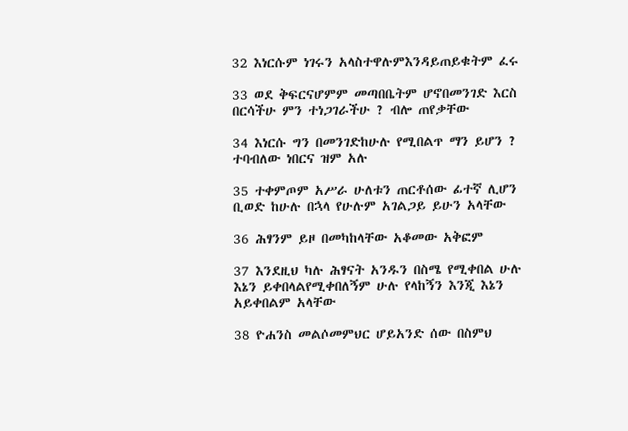32 እነርሱም ነገሩን አላስተዋሉምእንዳይጠይቁትም ፈሩ

33 ወደ ቅፍርናሆምም መጣበቤትም ሆኖበመንገድ እርስ በርሳችሁ ምን ተነጋገራችሁ ? ብሎ ጠየቃቸው

34 እነርሱ ግን በመንገድከሁሉ የሚበልጥ ማን ይሆን ? ተባብለው ነበርና ዝም አሉ

35 ተቀምጦም አሥራ ሁለቱን ጠርቶሰው ፊተኛ ሊሆን ቢወድ ከሁሉ በኋላ የሁሉም አገልጋይ ይሁን አላቸው

36 ሕፃንም ይዞ በመካከላቸው አቆመው አቅፎም

37 እንደዚህ ካሉ ሕፃናት አንዱን በስሜ የሚቀበል ሁሉ እኔን ይቀበላልየሚቀበለኝም ሁሉ የላከኝን እንጂ እኔን አይቀበልም አላቸው

38 ዮሐንስ መልሶመምህር ሆይአንድ ሰው በስምህ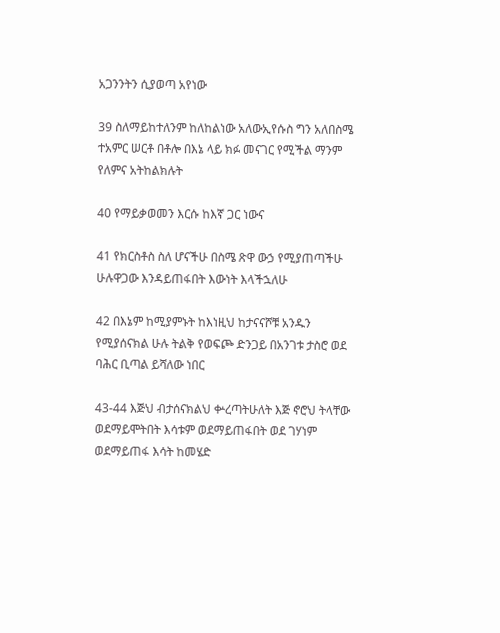አጋንንትን ሲያወጣ አየነው

39 ስለማይከተለንም ከለከልነው አለውኢየሱስ ግን አለበስሜ ተአምር ሠርቶ በቶሎ በእኔ ላይ ክፉ መናገር የሚችል ማንም የለምና አትከልክሉት

40 የማይቃወመን እርሱ ከእኛ ጋር ነውና

41 የክርስቶስ ስለ ሆናችሁ በስሜ ጽዋ ውኃ የሚያጠጣችሁ ሁሉዋጋው እንዳይጠፋበት እውነት እላችኋለሁ

42 በእኔም ከሚያምኑት ከእነዚህ ከታናናሾቹ አንዱን የሚያሰናክል ሁሉ ትልቅ የወፍጮ ድንጋይ በአንገቱ ታስሮ ወደ ባሕር ቢጣል ይሻለው ነበር

43-44 እጅህ ብታሰናክልህ ቍረጣትሁለት እጅ ኖሮህ ትላቸው ወደማይሞትበት እሳቱም ወደማይጠፋበት ወደ ገሃነም ወደማይጠፋ እሳት ከመሄድ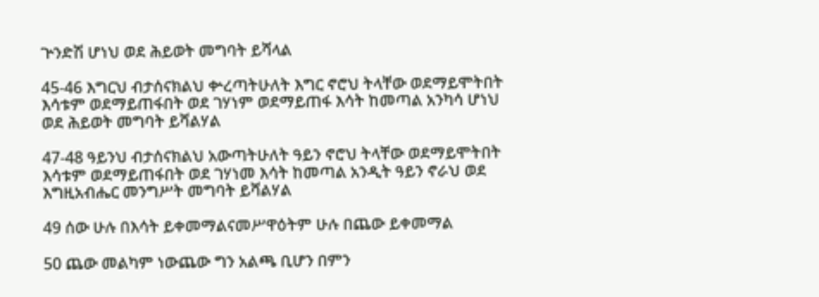ጕንድሽ ሆነህ ወደ ሕይወት መግባት ይሻላል

45-46 እግርህ ብታሰናክልህ ቍረጣትሁለት እግር ኖሮህ ትላቸው ወደማይሞትበት እሳቱም ወደማይጠፋበት ወደ ገሃነም ወደማይጠፋ እሳት ከመጣል አንካሳ ሆነህ ወደ ሕይወት መግባት ይሻልሃል

47-48 ዓይንህ ብታሰናክልህ አውጣትሁለት ዓይን ኖሮህ ትላቸው ወደማይሞትበት እሳቱም ወደማይጠፋበት ወደ ገሃነመ እሳት ከመጣል አንዲት ዓይን ኖራህ ወደ እግዚአብሔር መንግሥት መግባት ይሻልሃል

49 ሰው ሁሉ በእሳት ይቀመማልናመሥዋዕትም ሁሉ በጨው ይቀመማል

50 ጨው መልካም ነውጨው ግን አልጫ ቢሆን በምን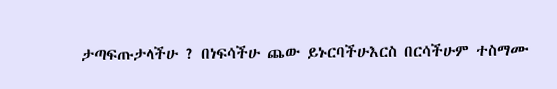ታጣፍጡታላችሁ ? በነፍሳችሁ ጨው ይኑርባችሁእርስ በርሳችሁም ተስማሙ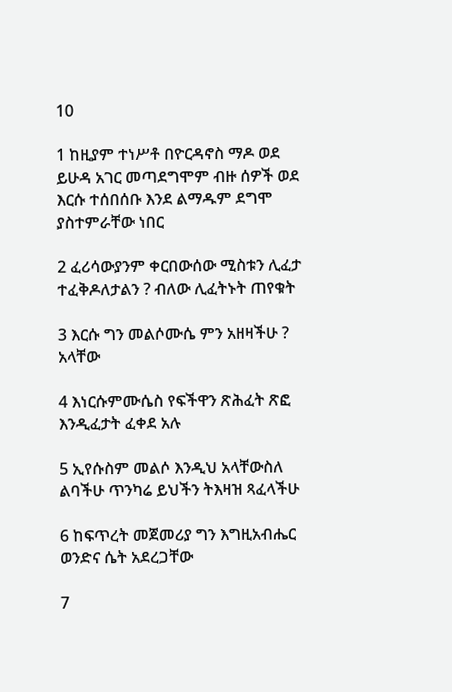10

1 ከዚያም ተነሥቶ በዮርዳኖስ ማዶ ወደ ይሁዳ አገር መጣደግሞም ብዙ ሰዎች ወደ እርሱ ተሰበሰቡ እንደ ልማዱም ደግሞ ያስተምራቸው ነበር

2 ፈሪሳውያንም ቀርበውሰው ሚስቱን ሊፈታ ተፈቅዶለታልን ? ብለው ሊፈትኑት ጠየቁት

3 እርሱ ግን መልሶሙሴ ምን አዘዛችሁ ? አላቸው

4 እነርሱምሙሴስ የፍችዋን ጽሕፈት ጽፎ እንዲፈታት ፈቀደ አሉ

5 ኢየሱስም መልሶ እንዲህ አላቸውስለ ልባችሁ ጥንካሬ ይህችን ትእዛዝ ጻፈላችሁ

6 ከፍጥረት መጀመሪያ ግን እግዚአብሔር ወንድና ሴት አደረጋቸው

7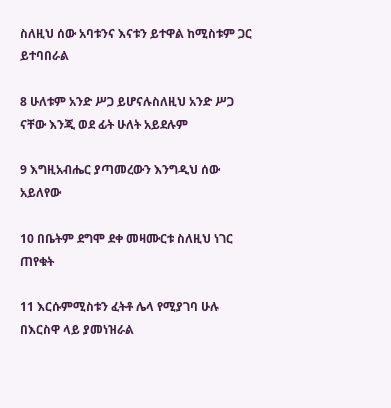ስለዚህ ሰው አባቱንና እናቱን ይተዋል ከሚስቱም ጋር ይተባበራል

8 ሁለቱም አንድ ሥጋ ይሆናሉስለዚህ አንድ ሥጋ ናቸው እንጂ ወደ ፊት ሁለት አይደሉም

9 እግዚአብሔር ያጣመረውን እንግዲህ ሰው አይለየው

10 በቤትም ደግሞ ደቀ መዛሙርቱ ስለዚህ ነገር ጠየቁት

11 እርሱምሚስቱን ፈትቶ ሌላ የሚያገባ ሁሉ በእርስዋ ላይ ያመነዝራል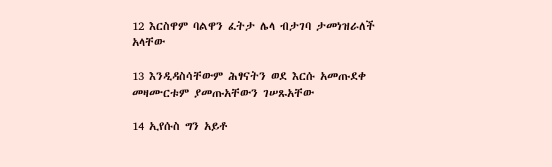12 እርስዋም ባልዋን ፈትታ ሌላ ብታገባ ታመነዝራለች አላቸው

13 እንዲዳስሳቸውም ሕፃናትን ወደ እርሱ አመጡደቀ መዛሙርቱም ያመጡአቸውን ገሠጹአቸው

14 ኢየሱስ ግን አይቶ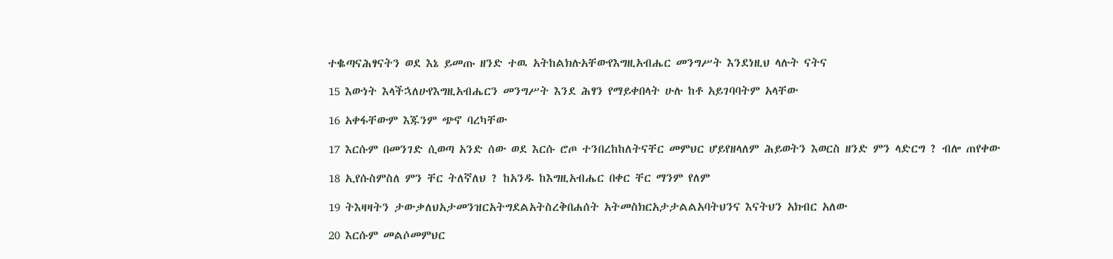ተቈጣናሕፃናትን ወደ እኔ ይመጡ ዘንድ ተዉ አትከልክሉአቸውየእግዚአብሔር መንግሥት እንደነዚህ ላሉት ናትና

15 እውነት እላችኋለሁየእግዚአብሔርን መንግሥት እንደ ሕፃን የማይቀበላት ሁሉ ከቶ አይገባባትም አላቸው

16 አቀፋቸውም እጁንም ጭኖ ባረካቸው

17 እርሱም በመንገድ ሲወጣ አንድ ሰው ወደ እርሱ ሮጦ ተንበረከከለትናቸር መምህር ሆይየዘላለም ሕይወትን እወርስ ዘንድ ምን ላድርግ ? ብሎ ጠየቀው

18 ኢየሱስምስለ ምን ቸር ትለኛለህ ? ከአንዱ ከእግዚአብሔር በቀር ቸር ማንም የለም

19 ትእዛዛትን ታውቃለህአታመንዝርአትግደልአትስረቅበሐሰት አትመስክርአታታልልአባትህንና እናትህን አክብር አለው

20 እርሱም መልሶመምህር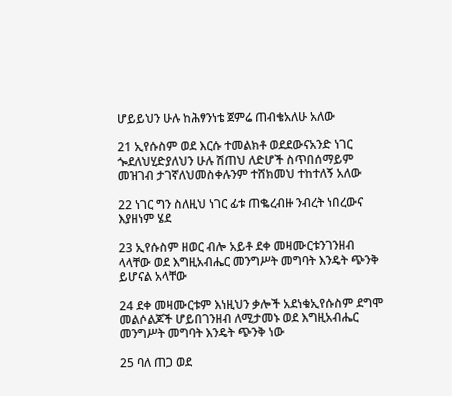ሆይይህን ሁሉ ከሕፃንነቴ ጀምሬ ጠብቄአለሁ አለው

21 ኢየሱስም ወደ እርሱ ተመልክቶ ወደደውናአንድ ነገር ጐደለህሂድያለህን ሁሉ ሽጠህ ለድሆች ስጥበሰማይም መዝገብ ታገኛለህመስቀሉንም ተሸክመህ ተከተለኝ አለው

22 ነገር ግን ስለዚህ ነገር ፊቱ ጠቈረብዙ ንብረት ነበረውና እያዘነም ሄደ

23 ኢየሱስም ዘወር ብሎ አይቶ ደቀ መዛሙርቱንገንዘብ ላላቸው ወደ እግዚአብሔር መንግሥት መግባት እንዴት ጭንቅ ይሆናል አላቸው

24 ደቀ መዛሙርቱም እነዚህን ቃሎች አደነቁኢየሱስም ደግሞ መልሶልጆች ሆይበገንዘብ ለሚታመኑ ወደ እግዚአብሔር መንግሥት መግባት እንዴት ጭንቅ ነው

25 ባለ ጠጋ ወደ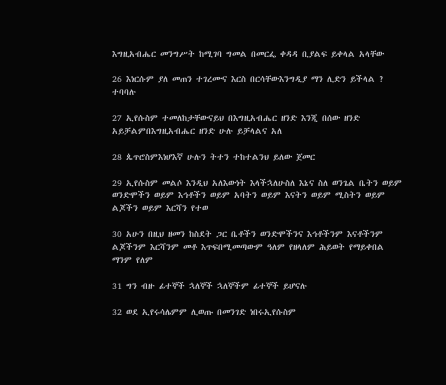እግዚአብሔር መንግሥት ከሚገባ ግመል በመርፌ ቀዳዳ ቢያልፍ ይቀላል አላቸው

26 እነርሱም ያለ መጠን ተገረሙና እርስ በርሳቸውእንግዲያ ማን ሊድን ይችላል ? ተባባሉ

27 ኢየሱስም ተመለከታቸውናይህ በእግዚአብሔር ዘንድ እንጂ በሰው ዘንድ አይቻልምበእግዚአብሔር ዘንድ ሁሉ ይቻላልና አለ

28 ጴጥሮስምእነሆእኛ ሁሉን ትተን ተከተልንህ ይለው ጀመር

29 ኢየሱስም መልሶ እንዲህ አለእውነት እላችኋለሁስለ እኔና ስለ ወንጌል ቤትን ወይም ወንድሞችን ወይም እኅቶችን ወይም አባትን ወይም እናትን ወይም ሚስትን ወይም ልጆችን ወይም እርሻን የተወ

30 አሁን በዚህ ዘመን ከስደት ጋር ቤቶችን ወንድሞችንና እኅቶችንም እናቶችንም ልጆችንም እርሻንም መቶ እጥፍበሚመጣውም ዓለም የዘላለም ሕይወት የማይቀበል ማንም የለም

31 ግን ብዙ ፊተኞች ኋለኞች ኋለኞችም ፊተኞች ይሆናሉ

32 ወደ ኢየሩሳሌምም ሊወጡ በመንገድ ነበሩኢየሱስም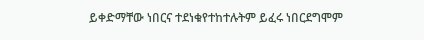ይቀድማቸው ነበርና ተደነቁየተከተሉትም ይፈሩ ነበርደግሞም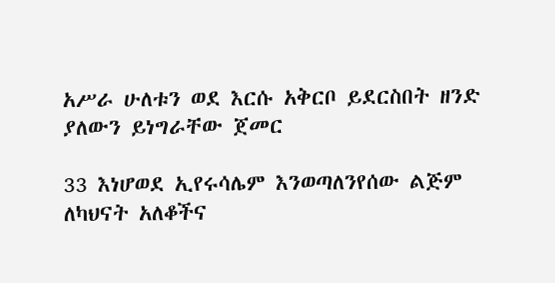አሥራ ሁለቱን ወደ እርሱ አቅርቦ ይደርስበት ዘንድ ያለውን ይነግራቸው ጀመር

33 እነሆወደ ኢየሩሳሌም እንወጣለንየሰው ልጅም ለካህናት አለቆችና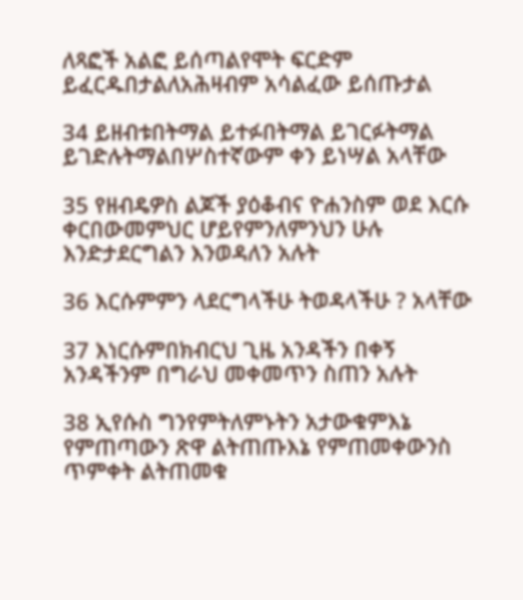ለጻፎች አልፎ ይሰጣልየሞት ፍርድም ይፈርዱበታልለአሕዛብም አሳልፈው ይሰጡታል

34 ይዘብቱበትማል ይተፉበትማል ይገርፉትማል ይገድሉትማልበሦስተኛውም ቀን ይነሣል አላቸው

35 የዘብዴዎስ ልጆች ያዕቆብና ዮሐንስም ወደ እርሱ ቀርበውመምህር ሆይየምንለምንህን ሁሉ እንድታደርግልን እንወዳለን አሉት

36 እርሱምምን ላደርግላችሁ ትወዳላችሁ ? አላቸው

37 እነርሱምበክብርህ ጊዜ አንዳችን በቀኝ አንዳችንም በግራህ መቀመጥን ስጠን አሉት

38 ኢየሱስ ግንየምትለምኑትን አታውቁምእኔ የምጠጣውን ጽዋ ልትጠጡእኔ የምጠመቀውንስ ጥምቀት ልትጠመቁ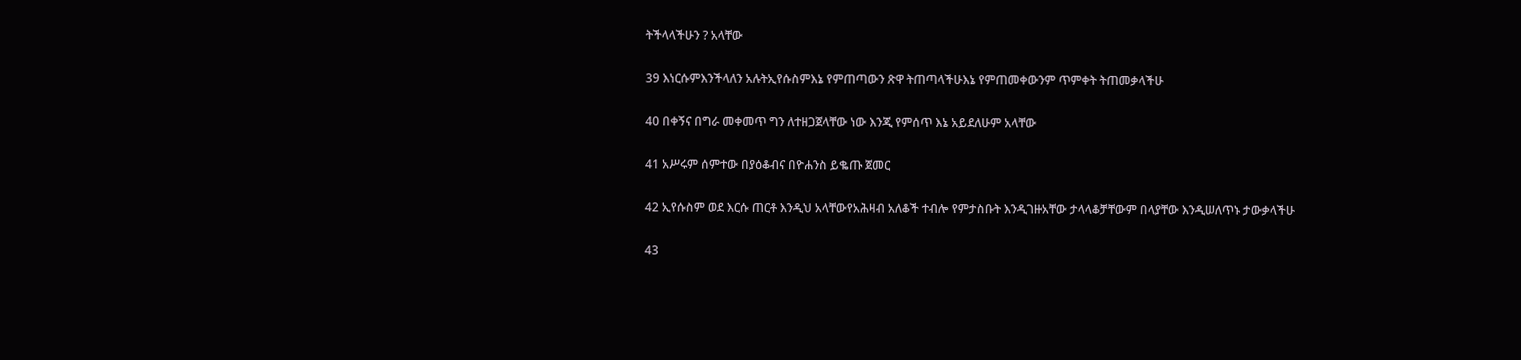ትችላላችሁን ? አላቸው

39 እነርሱምእንችላለን አሉትኢየሱስምእኔ የምጠጣውን ጽዋ ትጠጣላችሁእኔ የምጠመቀውንም ጥምቀት ትጠመቃላችሁ

40 በቀኝና በግራ መቀመጥ ግን ለተዘጋጀላቸው ነው እንጂ የምሰጥ እኔ አይደለሁም አላቸው

41 አሥሩም ሰምተው በያዕቆብና በዮሐንስ ይቈጡ ጀመር

42 ኢየሱስም ወደ እርሱ ጠርቶ እንዲህ አላቸውየአሕዛብ አለቆች ተብሎ የምታስቡት እንዲገዙአቸው ታላላቆቻቸውም በላያቸው እንዲሠለጥኑ ታውቃላችሁ

43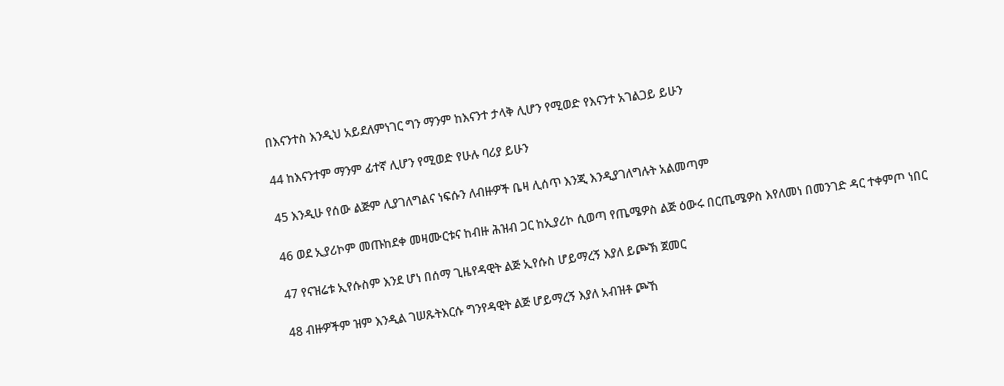በእናንተስ እንዲህ አይደለምነገር ግን ማንም ከእናንተ ታላቅ ሊሆን የሚወድ የእናንተ አገልጋይ ይሁን

44 ከእናንተም ማንም ፊተኛ ሊሆን የሚወድ የሁሉ ባሪያ ይሁን

45 እንዲሁ የሰው ልጅም ሊያገለግልና ነፍሱን ለብዙዎች ቤዛ ሊሰጥ እንጂ እንዲያገለግሉት አልመጣም

46 ወደ ኢያሪኮም መጡከደቀ መዛሙርቱና ከብዙ ሕዝብ ጋር ከኢያሪኮ ሲወጣ የጤሜዎስ ልጅ ዕውሩ በርጤሜዎስ እየለመነ በመንገድ ዳር ተቀምጦ ነበር

47 የናዝሬቱ ኢየሱስም እንደ ሆነ በሰማ ጊዜየዳዊት ልጅ ኢየሱስ ሆይማረኝ እያለ ይጮኽ ጀመር

48 ብዙዎችም ዝም እንዲል ገሠጹትእርሱ ግንየዳዊት ልጅ ሆይማረኝ እያለ አብዝቶ ጮኸ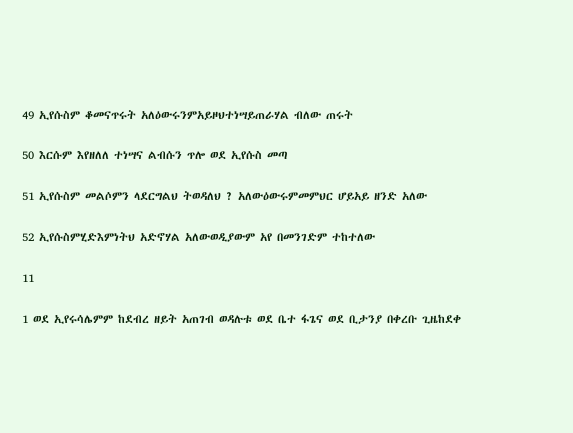49 ኢየሱስም ቆመናጥሩት አለዕውሩንምአይዞህተነሣይጠራሃል ብለው ጠሩት

50 እርሱም እየዘለለ ተነሣና ልብሱን ጥሎ ወደ ኢየሱስ መጣ

51 ኢየሱስም መልሶምን ላደርግልህ ትወዳለህ ? አለውዕውሩምመምህር ሆይአይ ዘንድ አለው

52 ኢየሱስምሂድእምነትህ አድኖሃል አለውወዲያውም አየ በመንገድም ተከተለው

11

1 ወደ ኢየሩሳሌምም ከደብረ ዘይት አጠገብ ወዳሉቱ ወደ ቤተ ፋጌና ወደ ቢታንያ በቀረቡ ጊዜከደቀ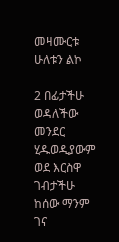መዛሙርቱ ሁለቱን ልኮ

2 በፊታችሁ ወዳለችው መንደር ሂዱወዲያውም ወደ እርስዋ ገብታችሁ ከሰው ማንም ገና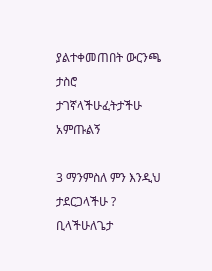ያልተቀመጠበት ውርንጫ ታስሮ ታገኛላችሁፈትታችሁ አምጡልኝ

3 ማንምስለ ምን እንዲህ ታደርጋላችሁ ? ቢላችሁለጌታ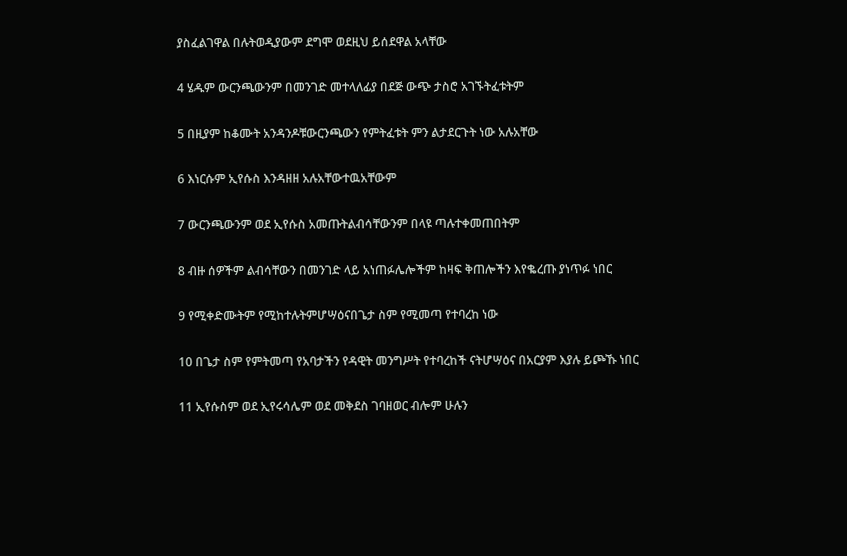ያስፈልገዋል በሉትወዲያውም ደግሞ ወደዚህ ይሰደዋል አላቸው

4 ሄዱም ውርንጫውንም በመንገድ መተላለፊያ በደጅ ውጭ ታስሮ አገኙትፈቱትም

5 በዚያም ከቆሙት አንዳንዶቹውርንጫውን የምትፈቱት ምን ልታደርጉት ነው አሉአቸው

6 እነርሱም ኢየሱስ እንዳዘዘ አሉአቸውተዉአቸውም

7 ውርንጫውንም ወደ ኢየሱስ አመጡትልብሳቸውንም በላዩ ጣሉተቀመጠበትም

8 ብዙ ሰዎችም ልብሳቸውን በመንገድ ላይ አነጠፉሌሎችም ከዛፍ ቅጠሎችን እየቈረጡ ያነጥፉ ነበር

9 የሚቀድሙትም የሚከተሉትምሆሣዕናበጌታ ስም የሚመጣ የተባረከ ነው

10 በጌታ ስም የምትመጣ የአባታችን የዳዊት መንግሥት የተባረከች ናትሆሣዕና በአርያም እያሉ ይጮኹ ነበር

11 ኢየሱስም ወደ ኢየሩሳሌም ወደ መቅደስ ገባዘወር ብሎም ሁሉን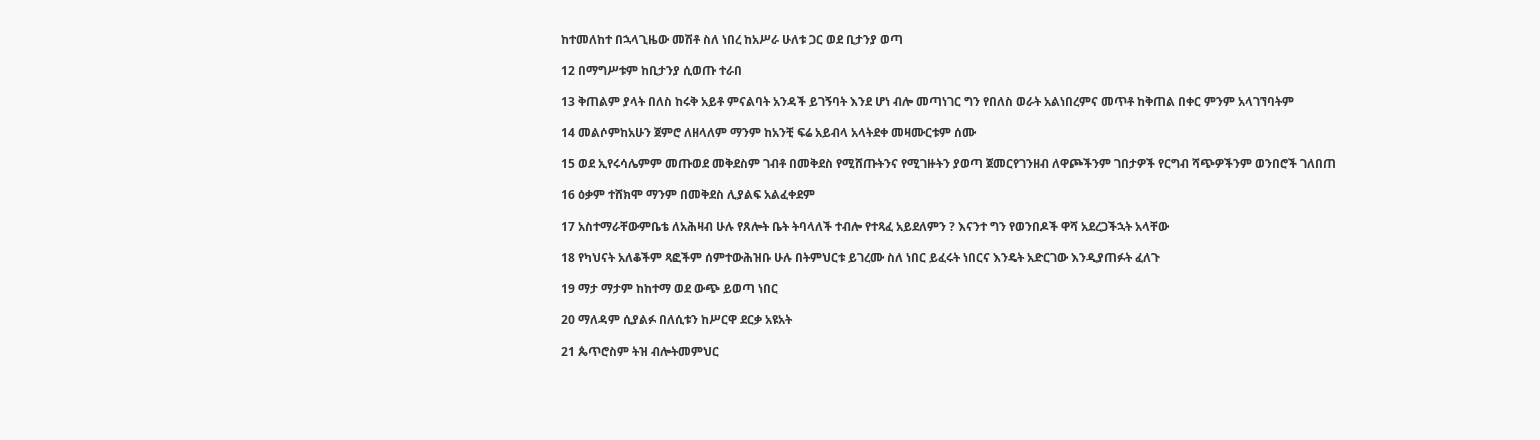ከተመለከተ በኋላጊዜው መሽቶ ስለ ነበረ ከአሥራ ሁለቱ ጋር ወደ ቢታንያ ወጣ

12 በማግሥቱም ከቢታንያ ሲወጡ ተራበ

13 ቅጠልም ያላት በለስ ከሩቅ አይቶ ምናልባት አንዳች ይገኝባት እንደ ሆነ ብሎ መጣነገር ግን የበለስ ወራት አልነበረምና መጥቶ ከቅጠል በቀር ምንም አላገኘባትም

14 መልሶምከአሁን ጀምሮ ለዘላለም ማንም ከአንቺ ፍሬ አይብላ አላትደቀ መዛሙርቱም ሰሙ

15 ወደ ኢየሩሳሌምም መጡወደ መቅደስም ገብቶ በመቅደስ የሚሸጡትንና የሚገዙትን ያወጣ ጀመርየገንዘብ ለዋጮችንም ገበታዎች የርግብ ሻጭዎችንም ወንበሮች ገለበጠ

16 ዕቃም ተሸክሞ ማንም በመቅደስ ሊያልፍ አልፈቀደም

17 አስተማራቸውምቤቴ ለአሕዛብ ሁሉ የጸሎት ቤት ትባላለች ተብሎ የተጻፈ አይደለምን ? እናንተ ግን የወንበዶች ዋሻ አደረጋችኋት አላቸው

18 የካህናት አለቆችም ጻፎችም ሰምተውሕዝቡ ሁሉ በትምህርቱ ይገረሙ ስለ ነበር ይፈሩት ነበርና እንዴት አድርገው እንዲያጠፉት ፈለጉ

19 ማታ ማታም ከከተማ ወደ ውጭ ይወጣ ነበር

20 ማለዳም ሲያልፉ በለሲቱን ከሥርዋ ደርቃ አዩአት

21 ጴጥሮስም ትዝ ብሎትመምህር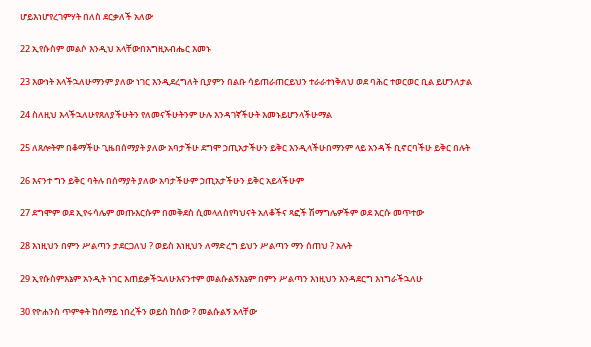ሆይእነሆየረገምሃት በለስ ደርቃለች አለው

22 ኢየሱስም መልሶ እንዲህ አላቸውበእግዚአብሔር እመኑ

23 እውነት እላችኋለሁማንም ያለው ነገር እንዲደረግለት ቢያምን በልቡ ሳይጠራጠርይህን ተራራተነቅለህ ወደ ባሕር ተወርወር ቢል ይሆንለታል

24 ስለዚህ እላችኋለሁየጸለያችሁትን የለመናችሁትንም ሁሉ እንዳገኛችሁት እመኑይሆንላችሁማል

25 ለጸሎትም በቆማችሁ ጊዜበሰማያት ያለው አባታችሁ ደግሞ ኃጢአታችሁን ይቅር እንዲላችሁበማንም ላይ አንዳች ቢኖርባችሁ ይቅር በሉት

26 እናንተ ግን ይቅር ባትሉ በሰማያት ያለው አባታችሁም ኃጢአታችሁን ይቅር አይላችሁም

27 ደግሞም ወደ ኢየሩሳሌም መጡእርሱም በመቅደስ ሲመላለስየካህናት አለቆችና ጻፎች ሽማግሌዎችም ወደ እርሱ መጥተው

28 እነዚህን በምን ሥልጣን ታደርጋለህ ? ወይስ እነዚህን ለማድረግ ይህን ሥልጣን ማን ሰጠህ ? አሉት

29 ኢየሱስምእኔም አንዲት ነገር እጠይቃችኋለሁእናንተም መልሱልኝእኔም በምን ሥልጣን እነዚህን እንዳደርግ እነግራችኋለሁ

30 የዮሐንስ ጥምቀት ከሰማይ ነበረችን ወይስ ከሰው ? መልሱልኝ አላቸው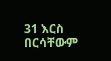31 እርስ በርሳቸውም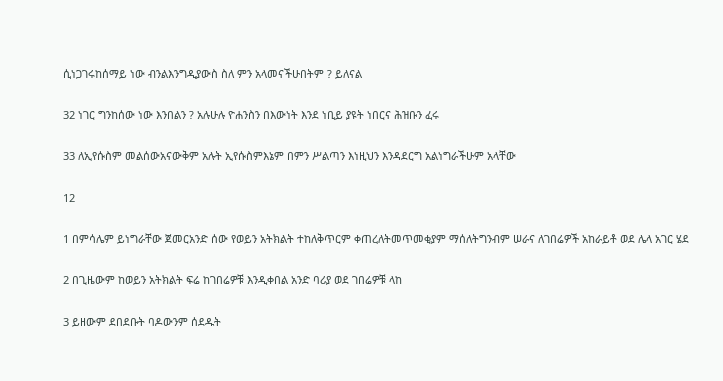ሲነጋገሩከሰማይ ነው ብንልእንግዲያውስ ስለ ምን አላመናችሁበትም ? ይለናል

32 ነገር ግንከሰው ነው እንበልን ? አሉሁሉ ዮሐንስን በእውነት እንደ ነቢይ ያዩት ነበርና ሕዝቡን ፈሩ

33 ለኢየሱስም መልሰውአናውቅም አሉት ኢየሱስምእኔም በምን ሥልጣን እነዚህን እንዳደርግ አልነግራችሁም አላቸው

12

1 በምሳሌም ይነግራቸው ጀመርአንድ ሰው የወይን አትክልት ተከለቅጥርም ቀጠረለትመጥመቂያም ማሰለትግንብም ሠራና ለገበሬዎች አከራይቶ ወደ ሌላ አገር ሄደ

2 በጊዜውም ከወይን አትክልት ፍሬ ከገበሬዎቹ እንዲቀበል አንድ ባሪያ ወደ ገበሬዎቹ ላከ

3 ይዘውም ደበደቡት ባዶውንም ሰደዱት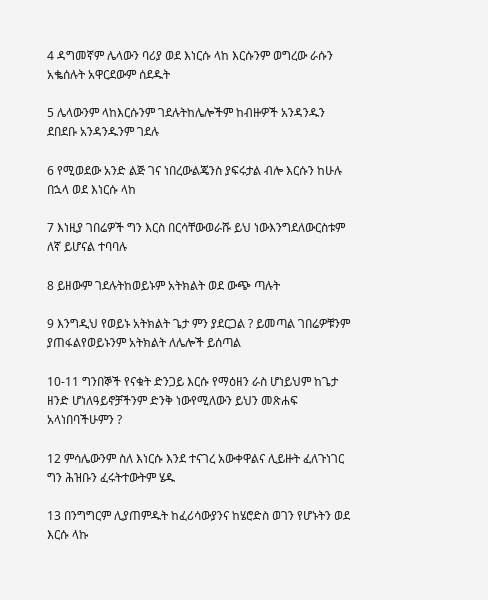4 ዳግመኛም ሌላውን ባሪያ ወደ እነርሱ ላከ እርሱንም ወግረው ራሱን አቈሰሉት አዋርደውም ሰደዱት

5 ሌላውንም ላከእርሱንም ገደሉትከሌሎችም ከብዙዎች አንዳንዱን ደበደቡ አንዳንዱንም ገደሉ

6 የሚወደው አንድ ልጅ ገና ነበረውልጄንስ ያፍሩታል ብሎ እርሱን ከሁሉ በኋላ ወደ እነርሱ ላከ

7 እነዚያ ገበሬዎች ግን እርስ በርሳቸውወራሹ ይህ ነውእንግደለውርስቱም ለኛ ይሆናል ተባባሉ

8 ይዘውም ገደሉትከወይኑም አትክልት ወደ ውጭ ጣሉት

9 እንግዲህ የወይኑ አትክልት ጌታ ምን ያደርጋል ? ይመጣል ገበሬዎቹንም ያጠፋልየወይኑንም አትክልት ለሌሎች ይሰጣል

10-11 ግንበኞች የናቁት ድንጋይ እርሱ የማዕዘን ራስ ሆነይህም ከጌታ ዘንድ ሆነለዓይኖቻችንም ድንቅ ነውየሚለውን ይህን መጽሐፍ አላነበባችሁምን ?

12 ምሳሌውንም ስለ እነርሱ እንደ ተናገረ አውቀዋልና ሊይዙት ፈለጉነገር ግን ሕዝቡን ፈሩትተውትም ሄዱ

13 በንግግርም ሊያጠምዱት ከፈሪሳውያንና ከሄሮድስ ወገን የሆኑትን ወደ እርሱ ላኩ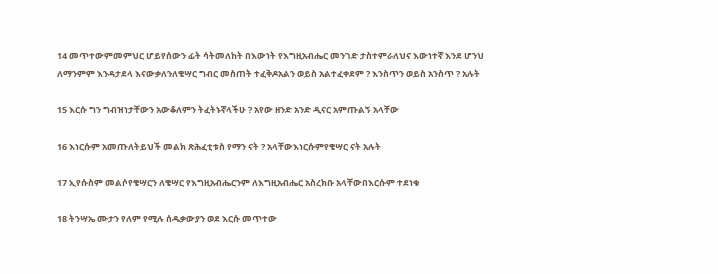14 መጥተውምመምህር ሆይየሰውን ፊት ሳትመለከት በእውነት የእግዚአብሔር መንገድ ታስተምራለህና እውነተኛ እንደ ሆንህ ለማንምም እንዳታደላ እናውቃለንለቄሣር ግብር መስጠት ተፈቅዶአልን ወይስ አልተፈቀደም ? እንስጥን ወይስ አንስጥ ? አሉት

15 እርሱ ግን ግብዝነታቸውን አውቆለምን ትፈትኑኛላችሁ ? አየው ዘንድ አንድ ዲናር አምጡልኝ አላቸው

16 እነርሱም አመጡለትይህች መልክ ጽሕፈቲቱስ የማን ናት ? አላቸውእነርሱምየቄሣር ናት አሉት

17 ኢየሱስም መልሶየቄሣርን ለቄሣር የእግዚአብሔርንም ለእግዚአብሔር አስረክቡ አላቸውበእርሱም ተደነቁ

18 ትንሣኤ ሙታን የለም የሚሉ ሰዱቃውያን ወደ እርሱ መጥተው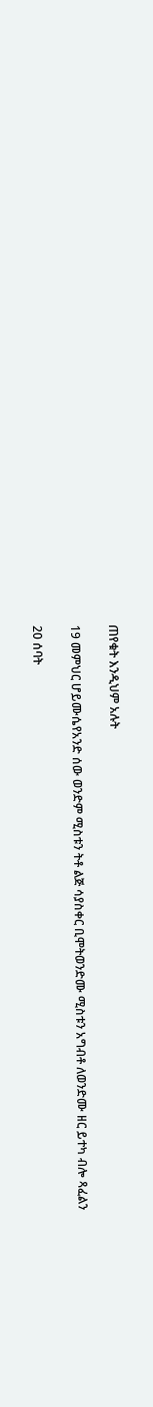ጠየቁት እንዲህም አሉት

19 መምህር ሆይሙሴየአንድ ሰው ወንድም ሚስቱን ትቶ ልጅ ሳያስቀር ቢሞትወንድሙ ሚስቱን አግብቶ ለወንድሙ ዘር ይተካ ብሎ ጻፈልን

20 ሰባት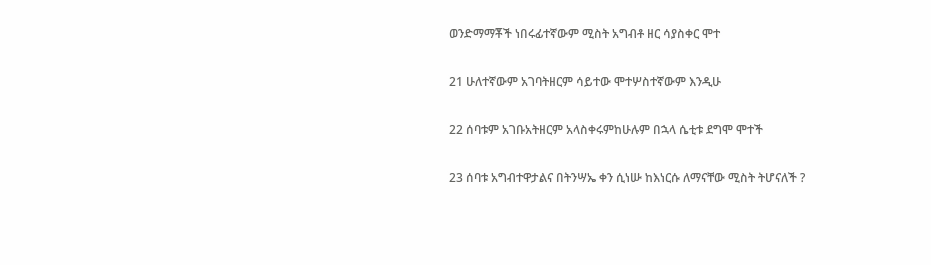ወንድማማቾች ነበሩፊተኛውም ሚስት አግብቶ ዘር ሳያስቀር ሞተ

21 ሁለተኛውም አገባትዘርም ሳይተው ሞተሦስተኛውም እንዲሁ

22 ሰባቱም አገቡአትዘርም አላስቀሩምከሁሉም በኋላ ሴቲቱ ደግሞ ሞተች

23 ሰባቱ አግብተዋታልና በትንሣኤ ቀን ሲነሡ ከእነርሱ ለማናቸው ሚስት ትሆናለች ?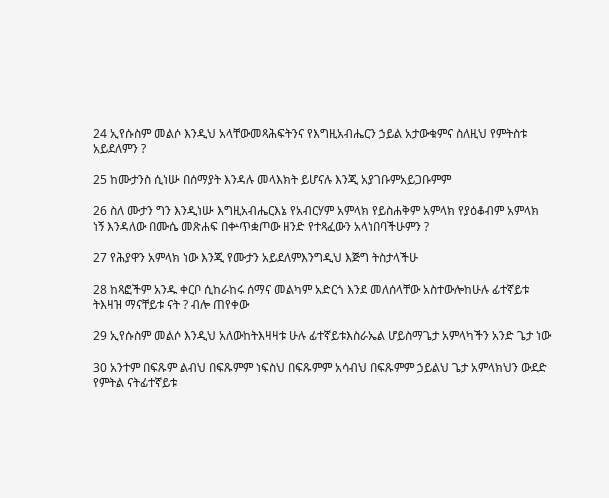24 ኢየሱስም መልሶ እንዲህ አላቸውመጻሕፍትንና የእግዚአብሔርን ኃይል አታውቁምና ስለዚህ የምትስቱ አይደለምን ?

25 ከሙታንስ ሲነሡ በሰማያት እንዳሉ መላእክት ይሆናሉ እንጂ አያገቡምአይጋቡምም

26 ስለ ሙታን ግን እንዲነሡ እግዚአብሔርእኔ የአብርሃም አምላክ የይስሐቅም አምላክ የያዕቆብም አምላክ ነኝ እንዳለው በሙሴ መጽሐፍ በቍጥቋጦው ዘንድ የተጻፈውን አላነበባችሁምን ?

27 የሕያዋን አምላክ ነው እንጂ የሙታን አይደለምእንግዲህ እጅግ ትስታላችሁ

28 ከጻፎችም አንዱ ቀርቦ ሲከራከሩ ሰማና መልካም አድርጎ እንደ መለሰላቸው አስተውሎከሁሉ ፊተኛይቱ ትእዛዝ ማናቸይቱ ናት ? ብሎ ጠየቀው

29 ኢየሱስም መልሶ እንዲህ አለውከትእዛዛቱ ሁሉ ፊተኛይቱእስራኤል ሆይስማጌታ አምላካችን አንድ ጌታ ነው

30 አንተም በፍጹም ልብህ በፍጹምም ነፍስህ በፍጹምም አሳብህ በፍጹምም ኃይልህ ጌታ አምላክህን ውደድ የምትል ናትፊተኛይቱ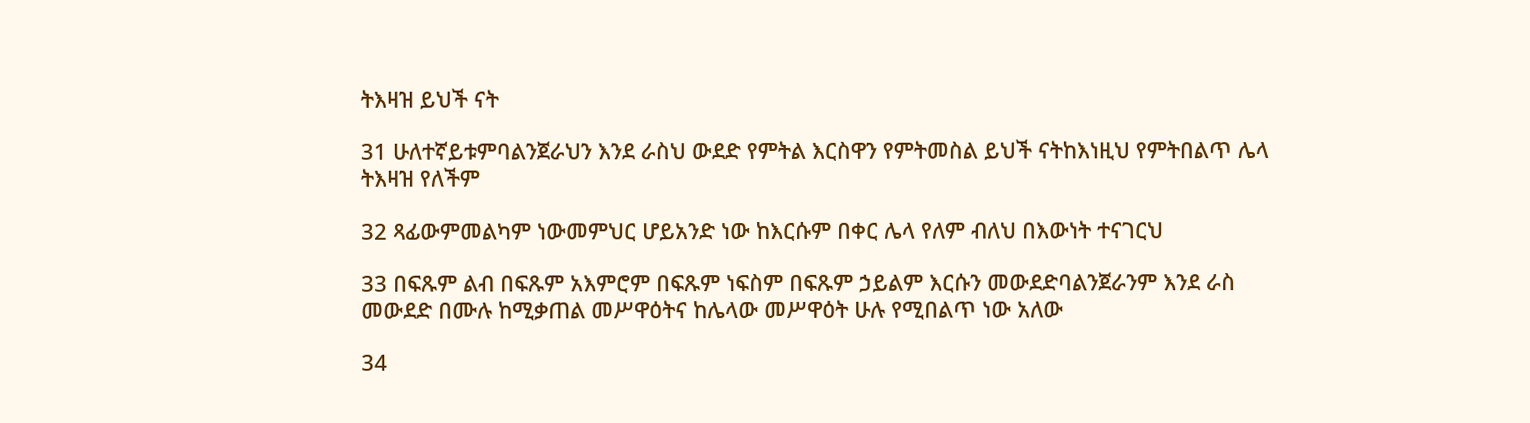ትእዛዝ ይህች ናት

31 ሁለተኛይቱምባልንጀራህን እንደ ራስህ ውደድ የምትል እርስዋን የምትመስል ይህች ናትከእነዚህ የምትበልጥ ሌላ ትእዛዝ የለችም

32 ጻፊውምመልካም ነውመምህር ሆይአንድ ነው ከእርሱም በቀር ሌላ የለም ብለህ በእውነት ተናገርህ

33 በፍጹም ልብ በፍጹም አእምሮም በፍጹም ነፍስም በፍጹም ኃይልም እርሱን መውደድባልንጀራንም እንደ ራስ መውደድ በሙሉ ከሚቃጠል መሥዋዕትና ከሌላው መሥዋዕት ሁሉ የሚበልጥ ነው አለው

34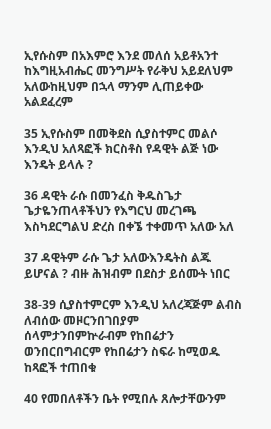ኢየሱስም በአእምሮ እንደ መለሰ አይቶአንተ ከእግዚአብሔር መንግሥት የራቅህ አይደለህም አለውከዚህም በኋላ ማንም ሊጠይቀው አልደፈረም

35 ኢየሱስም በመቅደስ ሲያስተምር መልሶ እንዲህ አለጻፎች ክርስቶስ የዳዊት ልጅ ነው እንዴት ይላሉ ?

36 ዳዊት ራሱ በመንፈስ ቅዱስጌታ ጌታዬንጠላቶችህን የእግርህ መረገጫ እስካደርግልህ ድረስ በቀኜ ተቀመጥ አለው አለ

37 ዳዊትም ራሱ ጌታ አለውእንዴትስ ልጁ ይሆናል ? ብዙ ሕዝብም በደስታ ይሰሙት ነበር

38-39 ሲያስተምርም እንዲህ አለረጃጅም ልብስ ለብሰው መዞርንበገበያም ሰላምታንበምኵራብም የከበሬታን ወንበርበግብርም የከበሬታን ስፍራ ከሚወዱ ከጻፎች ተጠበቁ

40 የመበለቶችን ቤት የሚበሉ ጸሎታቸውንም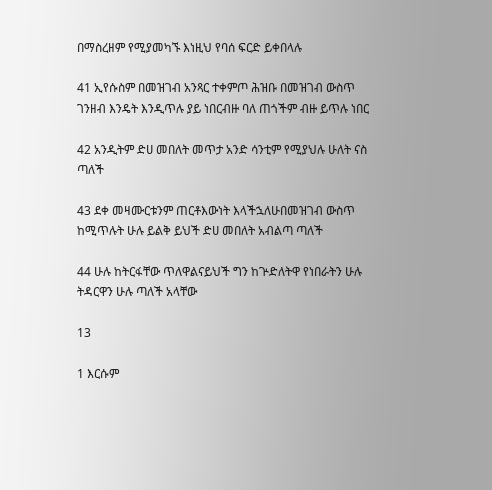በማስረዘም የሚያመካኙ እነዚህ የባሰ ፍርድ ይቀበላሉ

41 ኢየሱስም በመዝገብ አንጻር ተቀምጦ ሕዝቡ በመዝገብ ውስጥ ገንዘብ እንዴት እንዲጥሉ ያይ ነበርብዙ ባለ ጠጎችም ብዙ ይጥሉ ነበር

42 አንዲትም ድሀ መበለት መጥታ አንድ ሳንቲም የሚያህሉ ሁለት ናስ ጣለች

43 ደቀ መዛሙርቱንም ጠርቶእውነት እላችኋለሁበመዝገብ ውስጥ ከሚጥሉት ሁሉ ይልቅ ይህች ድሀ መበለት አብልጣ ጣለች

44 ሁሉ ከትርፋቸው ጥለዋልናይህች ግን ከጕድለትዋ የነበራትን ሁሉ ትዳርዋን ሁሉ ጣለች አላቸው

13

1 እርሱም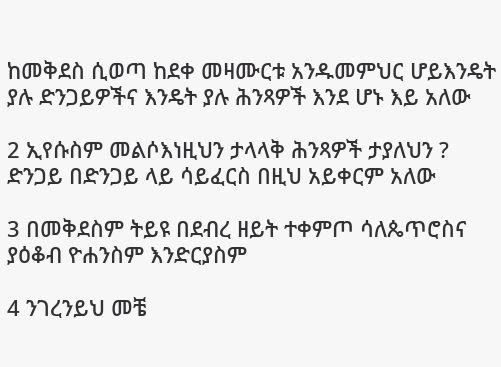ከመቅደስ ሲወጣ ከደቀ መዛሙርቱ አንዱመምህር ሆይእንዴት ያሉ ድንጋይዎችና እንዴት ያሉ ሕንጻዎች እንደ ሆኑ እይ አለው

2 ኢየሱስም መልሶእነዚህን ታላላቅ ሕንጻዎች ታያለህን ? ድንጋይ በድንጋይ ላይ ሳይፈርስ በዚህ አይቀርም አለው

3 በመቅደስም ትይዩ በደብረ ዘይት ተቀምጦ ሳለጴጥሮስና ያዕቆብ ዮሐንስም እንድርያስም

4 ንገረንይህ መቼ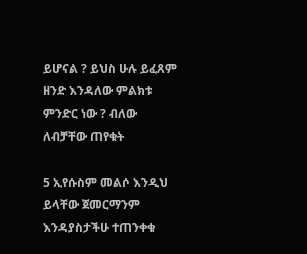ይሆናል ? ይህስ ሁሉ ይፈጸም ዘንድ እንዳለው ምልክቱ ምንድር ነው ? ብለው ለብቻቸው ጠየቁት

5 ኢየሱስም መልሶ እንዲህ ይላቸው ጀመርማንም እንዳያስታችሁ ተጠንቀቁ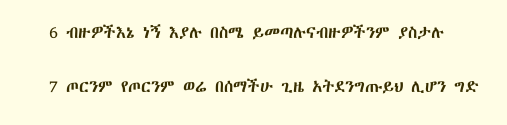6 ብዙዎችእኔ ነኝ እያሉ በስሜ ይመጣሉናብዙዎችንም ያስታሉ

7 ጦርንም የጦርንም ወሬ በሰማችሁ ጊዜ አትደንግጡይህ ሊሆን ግድ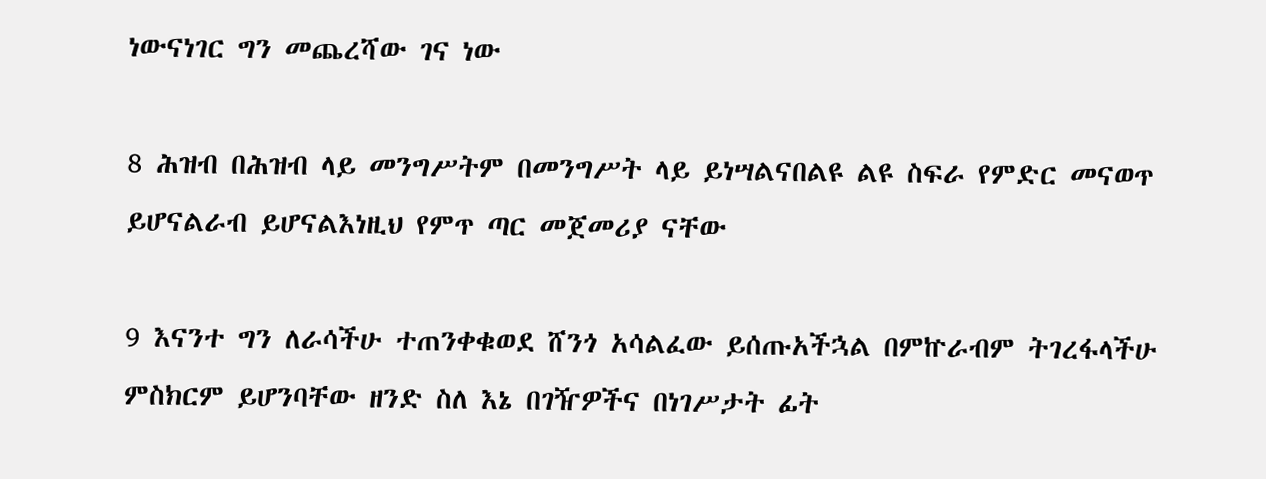ነውናነገር ግን መጨረሻው ገና ነው

8 ሕዝብ በሕዝብ ላይ መንግሥትም በመንግሥት ላይ ይነሣልናበልዩ ልዩ ስፍራ የምድር መናወጥ ይሆናልራብ ይሆናልእነዚህ የምጥ ጣር መጀመሪያ ናቸው

9 እናንተ ግን ለራሳችሁ ተጠንቀቁወደ ሸንጎ አሳልፈው ይሰጡአችኋል በምኵራብም ትገረፋላችሁ ምስክርም ይሆንባቸው ዘንድ ስለ እኔ በገዥዎችና በነገሥታት ፊት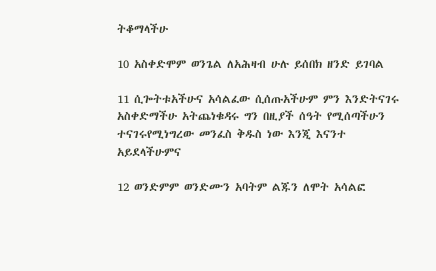ትቆማላችሁ

10 አስቀድሞም ወንጌል ለአሕዛብ ሁሉ ይሰበክ ዘንድ ይገባል

11 ሲጐትቱአችሁና አሳልፈው ሲሰጡአችሁም ምን እንድትናገሩ አስቀድማችሁ አትጨነቁዳሩ ግን በዚያች ሰዓት የሚሰጣችሁን ተናገሩየሚነግረው መንፈስ ቅዱስ ነው እንጂ እናንተ አይደላችሁምና

12 ወንድምም ወንድሙን አባትም ልጁን ለሞት አሳልፎ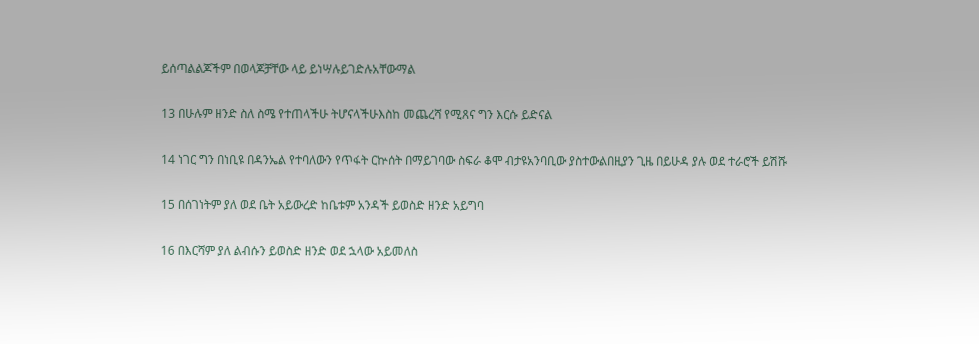ይሰጣልልጆችም በወላጆቻቸው ላይ ይነሣሉይገድሉአቸውማል

13 በሁሉም ዘንድ ስለ ስሜ የተጠላችሁ ትሆናላችሁእስከ መጨረሻ የሚጸና ግን እርሱ ይድናል

14 ነገር ግን በነቢዩ በዳንኤል የተባለውን የጥፋት ርኵሰት በማይገባው ስፍራ ቆሞ ብታዩአንባቢው ያስተውልበዚያን ጊዜ በይሁዳ ያሉ ወደ ተራሮች ይሽሹ

15 በሰገነትም ያለ ወደ ቤት አይውረድ ከቤቱም አንዳች ይወስድ ዘንድ አይግባ

16 በእርሻም ያለ ልብሱን ይወስድ ዘንድ ወደ ኋላው አይመለስ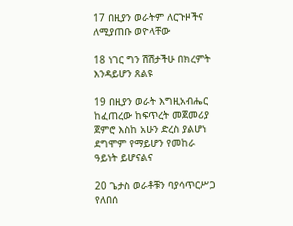17 በዚያን ወራትም ለርጉዞችና ለሚያጠቡ ወዮላቸው

18 ነገር ግን ሽሽታችሁ በክረምት እንዳይሆን ጸልዩ

19 በዚያን ወራት እግዚአብሔር ከፈጠረው ከፍጥረት መጀመሪያ ጀምሮ እስከ አሁን ድረስ ያልሆነ ደግሞም የማይሆን የመከራ ዓይነት ይሆናልና

20 ጌታስ ወራቶቹን ባያሳጥርሥጋ የለበሰ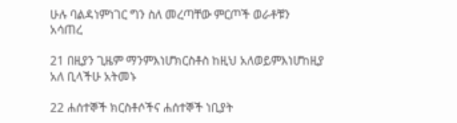ሁሉ ባልዳነምነገር ግን ስለ መረጣቸው ምርጦች ወራቶቹን አሳጠረ

21 በዚያን ጊዜም ማንምእነሆክርስቶስ ከዚህ አለወይምእነሆከዚያ አለ ቢላችሁ አትመኑ

22 ሐሰተኞች ክርስቶሶችና ሐሰተኞች ነቢያት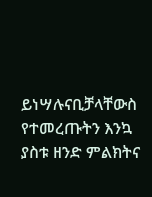ይነሣሉናቢቻላቸውስ የተመረጡትን እንኳ ያስቱ ዘንድ ምልክትና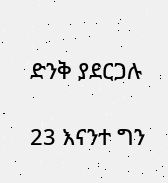ድንቅ ያደርጋሉ

23 እናንተ ግን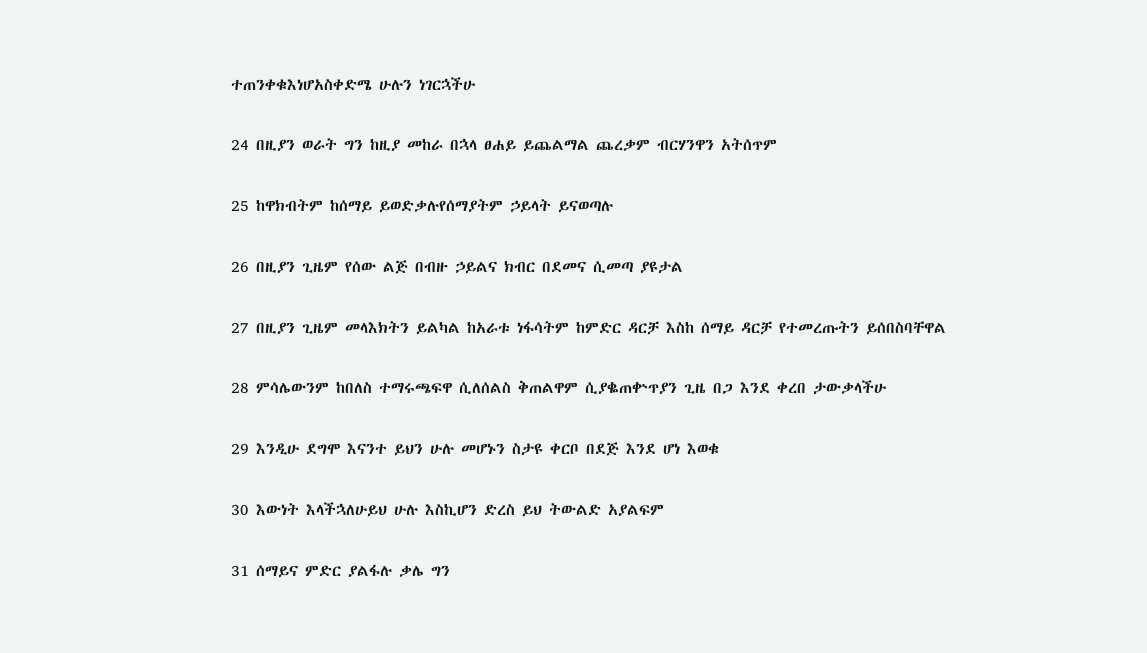ተጠንቀቁእነሆአስቀድሜ ሁሉን ነገርኋችሁ

24 በዚያን ወራት ግን ከዚያ መከራ በኋላ ፀሐይ ይጨልማል ጨረቃም ብርሃንዋን አትሰጥም

25 ከዋክብትም ከሰማይ ይወድቃሉየሰማያትም ኃይላት ይናወጣሉ

26 በዚያን ጊዜም የሰው ልጅ በብዙ ኃይልና ክብር በደመና ሲመጣ ያዩታል

27 በዚያን ጊዜም መላእክትን ይልካል ከአራቱ ነፋሳትም ከምድር ዳርቻ እስከ ሰማይ ዳርቻ የተመረጡትን ይሰበስባቸዋል

28 ምሳሌውንም ከበለስ ተማሩጫፍዋ ሲለሰልስ ቅጠልዋም ሲያቈጠቍጥያን ጊዜ በጋ እንደ ቀረበ ታውቃላችሁ

29 እንዲሁ ደግሞ እናንተ ይህን ሁሉ መሆኑን ስታዩ ቀርቦ በደጅ እንደ ሆነ እወቁ

30 እውነት እላችኋለሁይህ ሁሉ እስኪሆን ድረስ ይህ ትውልድ አያልፍም

31 ሰማይና ምድር ያልፋሉ ቃሌ ግን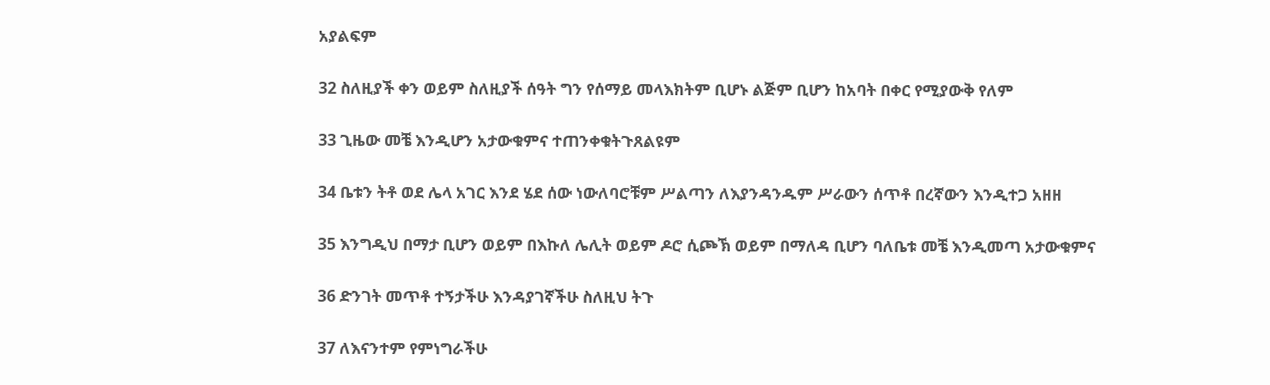አያልፍም

32 ስለዚያች ቀን ወይም ስለዚያች ሰዓት ግን የሰማይ መላእክትም ቢሆኑ ልጅም ቢሆን ከአባት በቀር የሚያውቅ የለም

33 ጊዜው መቼ እንዲሆን አታውቁምና ተጠንቀቁትጉጸልዩም

34 ቤቱን ትቶ ወደ ሌላ አገር እንደ ሄደ ሰው ነውለባሮቹም ሥልጣን ለእያንዳንዱም ሥራውን ሰጥቶ በረኛውን እንዲተጋ አዘዘ

35 እንግዲህ በማታ ቢሆን ወይም በእኩለ ሌሊት ወይም ዶሮ ሲጮኽ ወይም በማለዳ ቢሆን ባለቤቱ መቼ እንዲመጣ አታውቁምና

36 ድንገት መጥቶ ተኝታችሁ እንዳያገኛችሁ ስለዚህ ትጉ

37 ለእናንተም የምነግራችሁ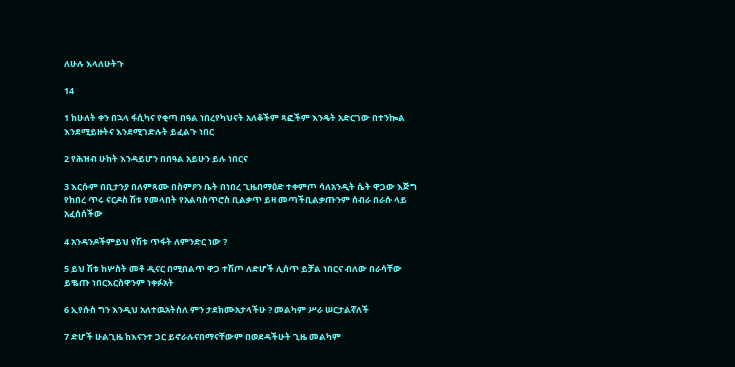ለሁሉ እላለሁትጉ

14

1 ከሁለት ቀን በኋላ ፋሲካና የቂጣ በዓል ነበረየካህናት አለቆችም ጻፎችም እንዴት አድርገው በተንኰል እንደሚይዙትና እንደሚገድሉት ይፈልጉ ነበር

2 የሕዝብ ሁከት እንዳይሆን በበዓል አይሁን ይሉ ነበርና

3 እርሱም በቢታንያ በለምጻሙ በስምዖን ቤት በነበረ ጊዜበማዕድ ተቀምጦ ሳለአንዲት ሴት ዋጋው እጅግ የከበረ ጥሩ ናርዶስ ሽቱ የመላበት የአልባስጥሮስ ቢልቃጥ ይዛ መጣችቢልቃጡንም ሰብራ በራሱ ላይ አፈሰሰችው

4 አንዳንዶችምይህ የሽቱ ጥፋት ለምንድር ነው ?

5 ይህ ሽቱ ከሦስት መቶ ዲናር በሚበልጥ ዋጋ ተሽጦ ለድሆች ሊሰጥ ይቻል ነበርና ብለው በራሳቸው ይቈጡ ነበርእርስዋንም ነቀፉአት

6 ኢየሱስ ግን እንዲህ አለተዉአትስለ ምን ታደክሙአታላችሁ ? መልካም ሥራ ሠርታልኛለች

7 ድሆች ሁልጊዜ ከእናንተ ጋር ይኖራሉናበማናቸውም በወደዳችሁት ጊዜ መልካም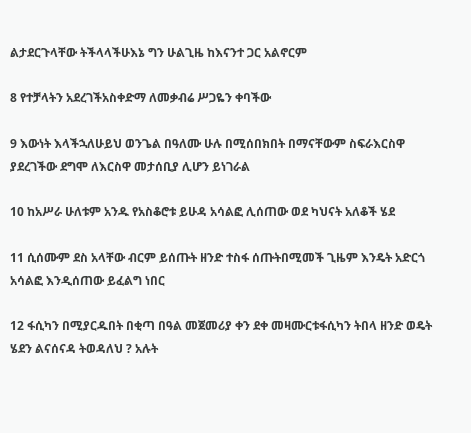ልታደርጉላቸው ትችላላችሁእኔ ግን ሁልጊዜ ከእናንተ ጋር አልኖርም

8 የተቻላትን አደረገችአስቀድማ ለመቃብሬ ሥጋዬን ቀባችው

9 እውነት እላችኋለሁይህ ወንጌል በዓለሙ ሁሉ በሚሰበክበት በማናቸውም ስፍራእርስዋ ያደረገችው ደግሞ ለእርስዋ መታሰቢያ ሊሆን ይነገራል

10 ከአሥራ ሁለቱም አንዱ የአስቆሮቱ ይሁዳ አሳልፎ ሊሰጠው ወደ ካህናት አለቆች ሄደ

11 ሲሰሙም ደስ አላቸው ብርም ይሰጡት ዘንድ ተስፋ ሰጡትበሚመች ጊዜም እንዴት አድርጎ አሳልፎ እንዲሰጠው ይፈልግ ነበር

12 ፋሲካን በሚያርዱበት በቂጣ በዓል መጀመሪያ ቀን ደቀ መዛሙርቱፋሲካን ትበላ ዘንድ ወዴት ሄደን ልናሰናዳ ትወዳለህ ? አሉት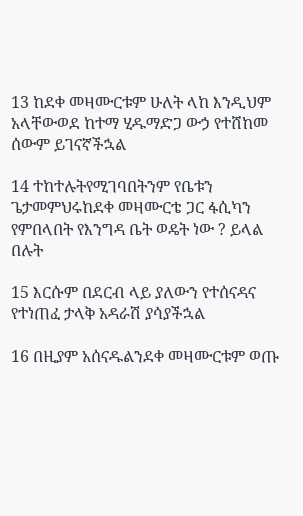13 ከደቀ መዛሙርቱም ሁለት ላከ እንዲህም አላቸውወደ ከተማ ሂዱማድጋ ውኃ የተሸከመ ሰውም ይገናኛችኋል

14 ተከተሉትየሚገባበትንም የቤቱን ጌታመምህሩከደቀ መዛሙርቴ ጋር ፋሲካን የምበላበት የእንግዳ ቤት ወዴት ነው ? ይላል በሉት

15 እርሱም በደርብ ላይ ያለውን የተሰናዳና የተነጠፈ ታላቅ አዳራሽ ያሳያችኋል

16 በዚያም አሰናዱልንደቀ መዛሙርቱም ወጡ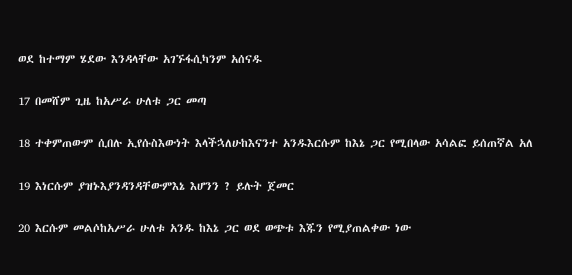ወደ ከተማም ሄደው እንዳላቸው አገኙፋሲካንም አሰናዱ

17 በመሸም ጊዜ ከአሥራ ሁለቱ ጋር መጣ

18 ተቀምጠውም ሲበሉ ኢየሱስእውነት እላችኋለሁከእናንተ አንዱእርሱም ከእኔ ጋር የሚበላው አሳልፎ ይሰጠኛል አለ

19 እነርሱም ያዝኑእያንዳንዳቸውምእኔ እሆንን ? ይሉት ጀመር

20 እርሱም መልሶከአሥራ ሁለቱ አንዱ ከእኔ ጋር ወደ ወጭቱ እጁን የሚያጠልቀው ነው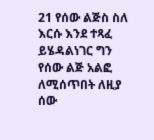21 የሰው ልጅስ ስለ እርሱ እንደ ተጻፈ ይሄዳልነገር ግን የሰው ልጅ አልፎ ለሚሰጥበት ለዚያ ሰው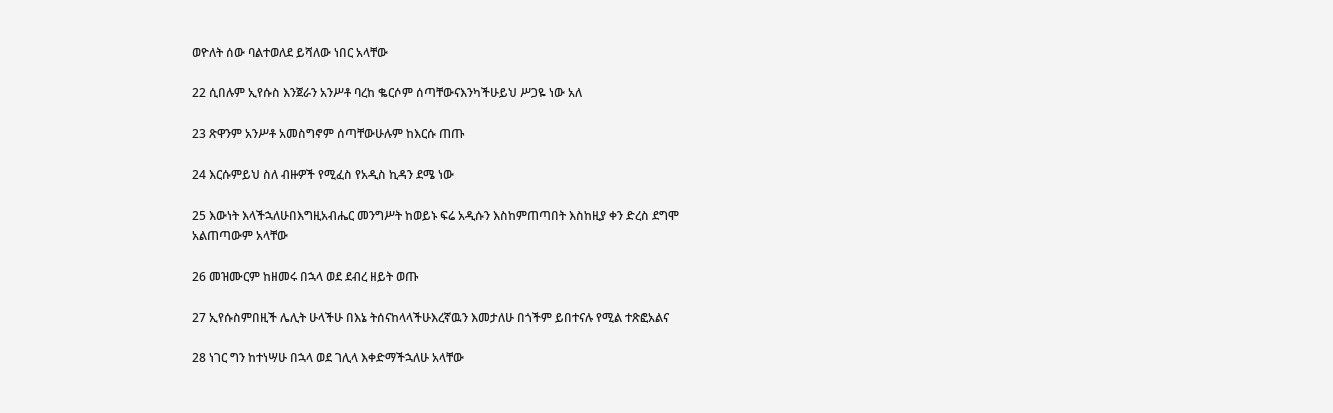ወዮለት ሰው ባልተወለደ ይሻለው ነበር አላቸው

22 ሲበሉም ኢየሱስ እንጀራን አንሥቶ ባረከ ቈርሶም ሰጣቸውናእንካችሁይህ ሥጋዬ ነው አለ

23 ጽዋንም አንሥቶ አመስግኖም ሰጣቸውሁሉም ከእርሱ ጠጡ

24 እርሱምይህ ስለ ብዙዎች የሚፈስ የአዲስ ኪዳን ደሜ ነው

25 እውነት እላችኋለሁበእግዚአብሔር መንግሥት ከወይኑ ፍሬ አዲሱን እስከምጠጣበት እስከዚያ ቀን ድረስ ደግሞ አልጠጣውም አላቸው

26 መዝሙርም ከዘመሩ በኋላ ወደ ደብረ ዘይት ወጡ

27 ኢየሱስምበዚች ሌሊት ሁላችሁ በእኔ ትሰናከላላችሁእረኛዉን እመታለሁ በጎችም ይበተናሉ የሚል ተጽፎአልና

28 ነገር ግን ከተነሣሁ በኋላ ወደ ገሊላ እቀድማችኋለሁ አላቸው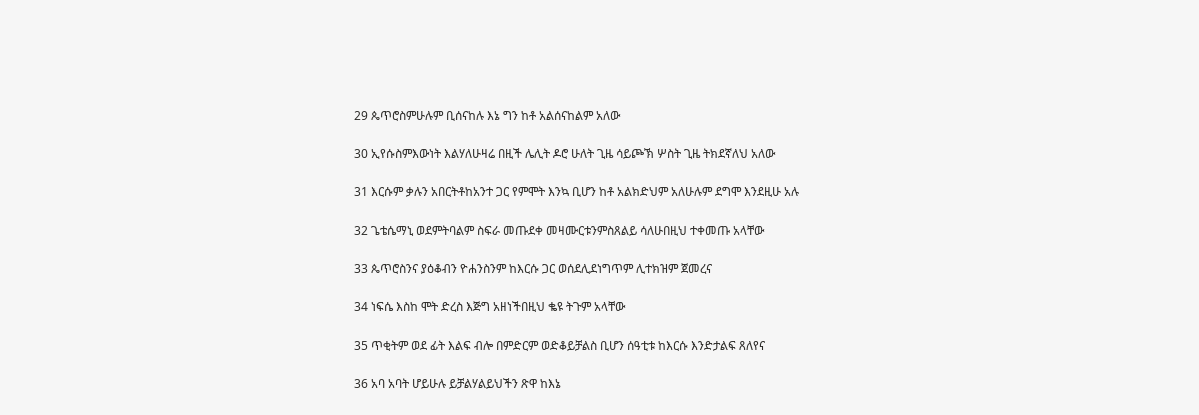29 ጴጥሮስምሁሉም ቢሰናከሉ እኔ ግን ከቶ አልሰናከልም አለው

30 ኢየሱስምእውነት እልሃለሁዛሬ በዚች ሌሊት ዶሮ ሁለት ጊዜ ሳይጮኽ ሦስት ጊዜ ትክደኛለህ አለው

31 እርሱም ቃሉን አበርትቶከአንተ ጋር የምሞት እንኳ ቢሆን ከቶ አልክድህም አለሁሉም ደግሞ እንደዚሁ አሉ

32 ጌቴሴማኒ ወደምትባልም ስፍራ መጡደቀ መዛሙርቱንምስጸልይ ሳለሁበዚህ ተቀመጡ አላቸው

33 ጴጥሮስንና ያዕቆብን ዮሐንስንም ከእርሱ ጋር ወሰደሊደነግጥም ሊተክዝም ጀመረና

34 ነፍሴ እስከ ሞት ድረስ እጅግ አዘነችበዚህ ቈዩ ትጉም አላቸው

35 ጥቂትም ወደ ፊት እልፍ ብሎ በምድርም ወድቆይቻልስ ቢሆን ሰዓቲቱ ከእርሱ እንድታልፍ ጸለየና

36 አባ አባት ሆይሁሉ ይቻልሃልይህችን ጽዋ ከእኔ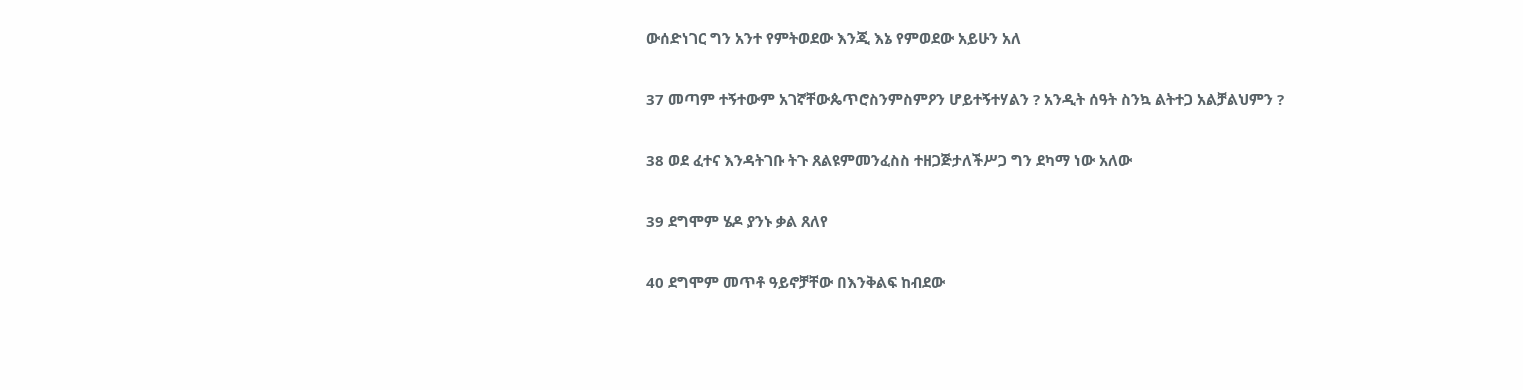ውሰድነገር ግን አንተ የምትወደው እንጂ እኔ የምወደው አይሁን አለ

37 መጣም ተኝተውም አገኛቸውጴጥሮስንምስምዖን ሆይተኝተሃልን ? አንዲት ሰዓት ስንኳ ልትተጋ አልቻልህምን ?

38 ወደ ፈተና እንዳትገቡ ትጉ ጸልዩምመንፈስስ ተዘጋጅታለችሥጋ ግን ደካማ ነው አለው

39 ደግሞም ሄዶ ያንኑ ቃል ጸለየ

40 ደግሞም መጥቶ ዓይኖቻቸው በእንቅልፍ ከብደው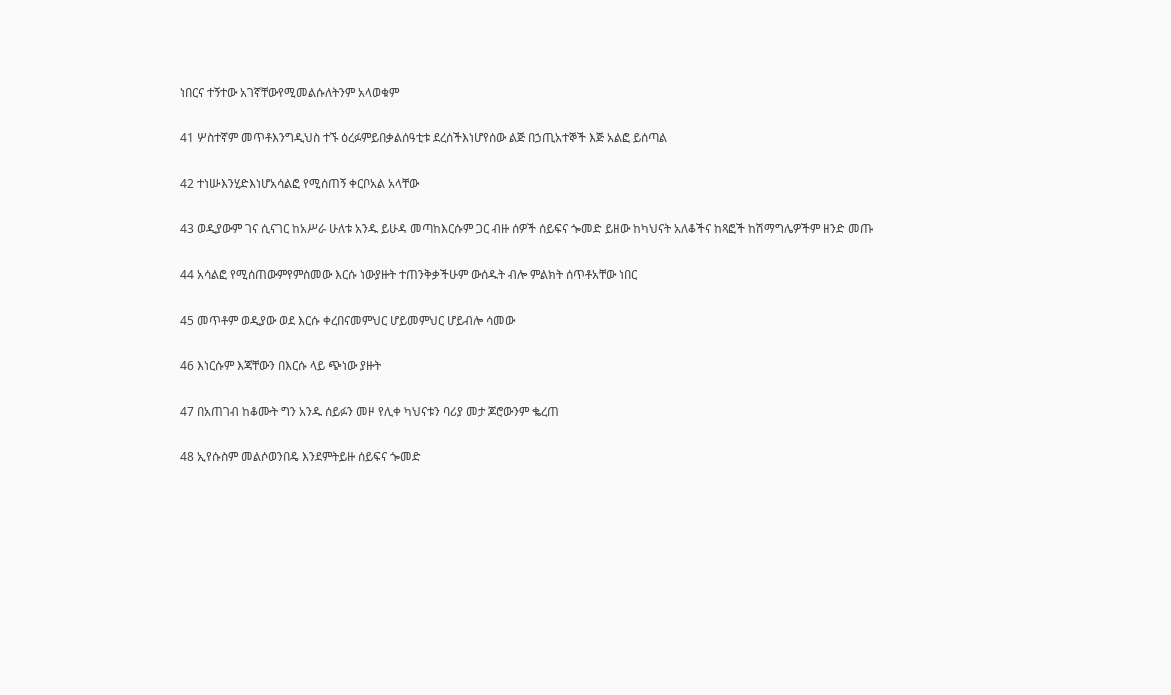ነበርና ተኝተው አገኛቸውየሚመልሱለትንም አላወቁም

41 ሦስተኛም መጥቶእንግዲህስ ተኙ ዕረፉምይበቃልሰዓቲቱ ደረሰችእነሆየሰው ልጅ በኃጢአተኞች እጅ አልፎ ይሰጣል

42 ተነሡእንሂድእነሆአሳልፎ የሚሰጠኝ ቀርቦአል አላቸው

43 ወዲያውም ገና ሲናገር ከአሥራ ሁለቱ አንዱ ይሁዳ መጣከእርሱም ጋር ብዙ ሰዎች ሰይፍና ጐመድ ይዘው ከካህናት አለቆችና ከጻፎች ከሽማግሌዎችም ዘንድ መጡ

44 አሳልፎ የሚሰጠውምየምስመው እርሱ ነውያዙት ተጠንቅቃችሁም ውሰዱት ብሎ ምልክት ሰጥቶአቸው ነበር

45 መጥቶም ወዲያው ወደ እርሱ ቀረበናመምህር ሆይመምህር ሆይብሎ ሳመው

46 እነርሱም እጃቸውን በእርሱ ላይ ጭነው ያዙት

47 በአጠገብ ከቆሙት ግን አንዱ ሰይፉን መዞ የሊቀ ካህናቱን ባሪያ መታ ጆሮውንም ቈረጠ

48 ኢየሱስም መልሶወንበዴ እንደምትይዙ ሰይፍና ጐመድ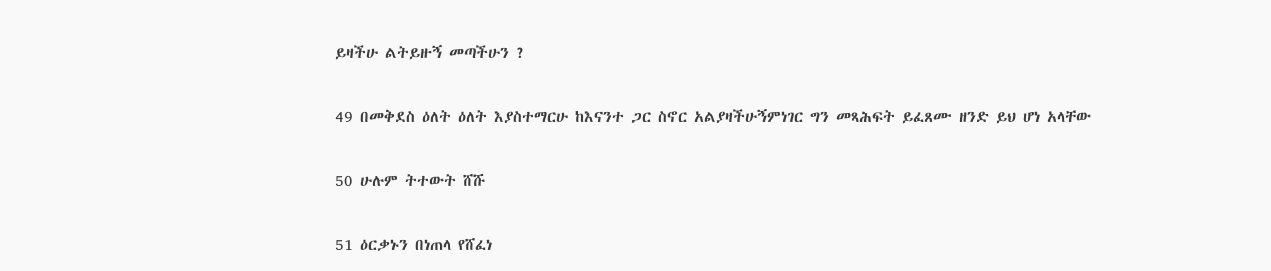ይዛችሁ ልትይዙኝ መጣችሁን ?

49 በመቅደስ ዕለት ዕለት እያስተማርሁ ከእናንተ ጋር ስኖር አልያዛችሁኝምነገር ግን መጻሕፍት ይፈጸሙ ዘንድ ይህ ሆነ አላቸው

50 ሁሉም ትተውት ሸሹ

51 ዕርቃኑን በነጠላ የሸፈነ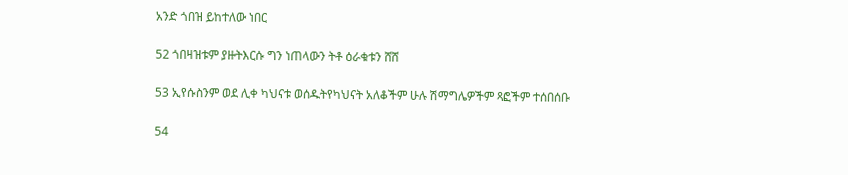አንድ ጎበዝ ይከተለው ነበር

52 ጎበዛዝቱም ያዙትእርሱ ግን ነጠላውን ትቶ ዕራቁቱን ሸሸ

53 ኢየሱስንም ወደ ሊቀ ካህናቱ ወሰዱትየካህናት አለቆችም ሁሉ ሽማግሌዎችም ጻፎችም ተሰበሰቡ

54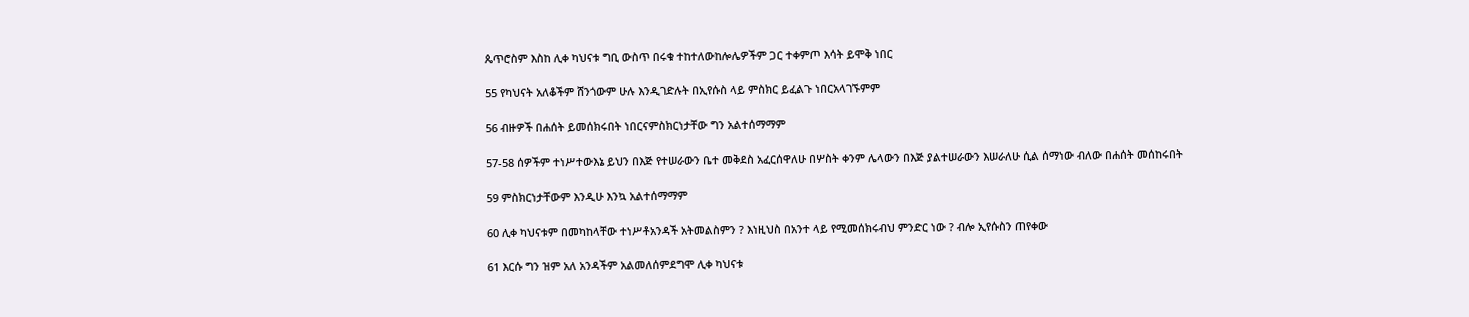ጴጥሮስም እስከ ሊቀ ካህናቱ ግቢ ውስጥ በሩቁ ተከተለውከሎሌዎችም ጋር ተቀምጦ እሳት ይሞቅ ነበር

55 የካህናት አለቆችም ሸንጎውም ሁሉ እንዲገድሉት በኢየሱስ ላይ ምስክር ይፈልጉ ነበርአላገኙምም

56 ብዙዎች በሐሰት ይመሰክሩበት ነበርናምስክርነታቸው ግን አልተሰማማም

57-58 ሰዎችም ተነሥተውእኔ ይህን በእጅ የተሠራውን ቤተ መቅደስ አፈርሰዋለሁ በሦስት ቀንም ሌላውን በእጅ ያልተሠራውን እሠራለሁ ሲል ሰማነው ብለው በሐሰት መሰከሩበት

59 ምስክርነታቸውም እንዲሁ እንኳ አልተሰማማም

60 ሊቀ ካህናቱም በመካከላቸው ተነሥቶአንዳች አትመልስምን ? እነዚህስ በአንተ ላይ የሚመሰክሩብህ ምንድር ነው ? ብሎ ኢየሱስን ጠየቀው

61 እርሱ ግን ዝም አለ አንዳችም አልመለሰምደግሞ ሊቀ ካህናቱ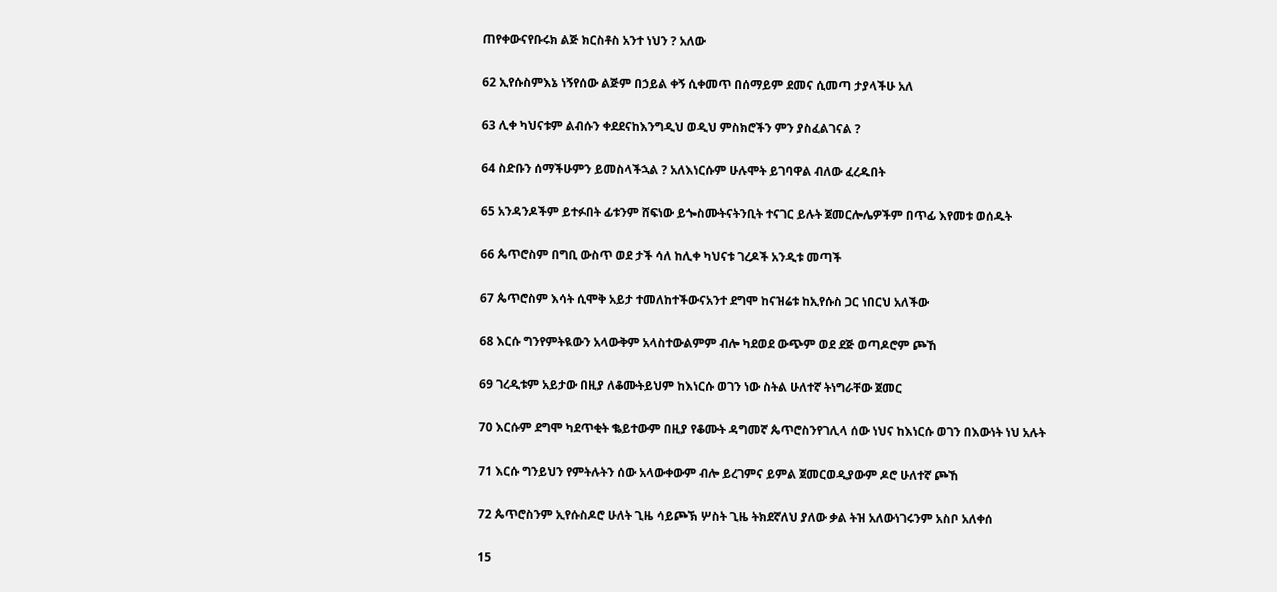ጠየቀውናየቡሩክ ልጅ ክርስቶስ አንተ ነህን ? አለው

62 ኢየሱስምእኔ ነኝየሰው ልጅም በኃይል ቀኝ ሲቀመጥ በሰማይም ደመና ሲመጣ ታያላችሁ አለ

63 ሊቀ ካህናቱም ልብሱን ቀደደናከእንግዲህ ወዲህ ምስክሮችን ምን ያስፈልገናል ?

64 ስድቡን ሰማችሁምን ይመስላችኋል ? አለእነርሱም ሁሉሞት ይገባዋል ብለው ፈረዱበት

65 አንዳንዶችም ይተፉበት ፊቱንም ሸፍነው ይጐስሙትናትንቢት ተናገር ይሉት ጀመርሎሌዎችም በጥፊ እየመቱ ወሰዱት

66 ጴጥሮስም በግቢ ውስጥ ወደ ታች ሳለ ከሊቀ ካህናቱ ገረዶች አንዲቱ መጣች

67 ጴጥሮስም እሳት ሲሞቅ አይታ ተመለከተችውናአንተ ደግሞ ከናዝሬቱ ከኢየሱስ ጋር ነበርህ አለችው

68 እርሱ ግንየምትዪውን አላውቅም አላስተውልምም ብሎ ካደወደ ውጭም ወደ ደጅ ወጣዶሮም ጮኸ

69 ገረዲቱም አይታው በዚያ ለቆሙትይህም ከእነርሱ ወገን ነው ስትል ሁለተኛ ትነግራቸው ጀመር

70 እርሱም ደግሞ ካደጥቂት ቈይተውም በዚያ የቆሙት ዳግመኛ ጴጥሮስንየገሊላ ሰው ነህና ከእነርሱ ወገን በእውነት ነህ አሉት

71 እርሱ ግንይህን የምትሉትን ሰው አላውቀውም ብሎ ይረገምና ይምል ጀመርወዲያውም ዶሮ ሁለተኛ ጮኸ

72 ጴጥሮስንም ኢየሱስዶሮ ሁለት ጊዜ ሳይጮኽ ሦስት ጊዜ ትክደኛለህ ያለው ቃል ትዝ አለውነገሩንም አስቦ አለቀሰ

15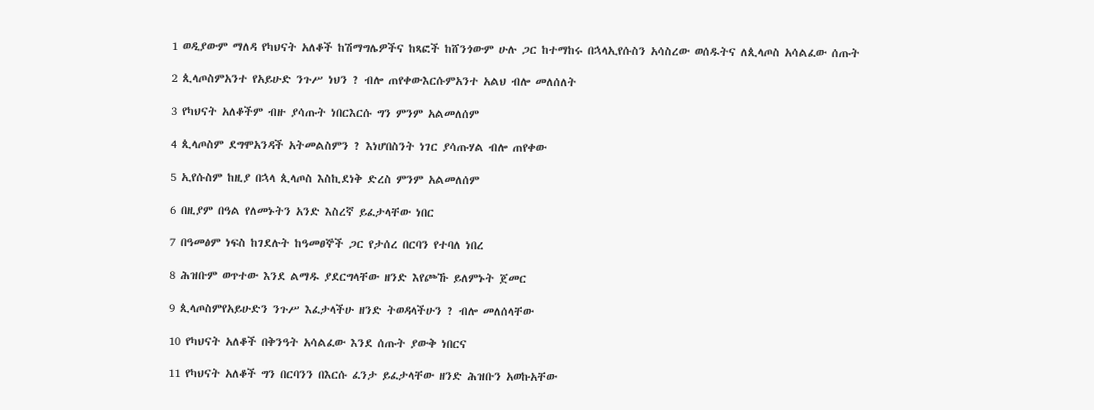1 ወዲያውም ማለዳ የካህናት አለቆች ከሽማግሌዎችና ከጻፎች ከሸንጎውም ሁሉ ጋር ከተማከሩ በኋላኢየሱስን አሳስረው ወሰዱትና ለጲላጦስ አሳልፈው ሰጡት

2 ጲላጦስምአንተ የአይሁድ ንጉሥ ነህን ? ብሎ ጠየቀውእርሱምአንተ አልህ ብሎ መለሰለት

3 የካህናት አለቆችም ብዙ ያሳጡት ነበርእርሱ ግን ምንም አልመለሰም

4 ጲላጦስም ደግሞአንዳች አትመልስምን ? እነሆበስንት ነገር ያሳጡሃል ብሎ ጠየቀው

5 ኢየሱስም ከዚያ በኋላ ጲላጦስ እስኪደነቅ ድረስ ምንም አልመለሰም

6 በዚያም በዓል የለመኑትን አንድ እስረኛ ይፈታላቸው ነበር

7 በዓመፅም ነፍስ ከገደሉት ከዓመፀኞች ጋር የታሰረ በርባን የተባለ ነበረ

8 ሕዝቡም ወጥተው እንደ ልማዱ ያደርግላቸው ዘንድ እየጮኹ ይለምኑት ጀመር

9 ጲላጦስምየአይሁድን ንጉሥ እፈታላችሁ ዘንድ ትወዳላችሁን ? ብሎ መለሰላቸው

10 የካህናት አለቆች በቅንዓት አሳልፈው እንደ ሰጡት ያውቅ ነበርና

11 የካህናት አለቆች ግን በርባንን በእርሱ ፈንታ ይፈታላቸው ዘንድ ሕዝቡን አወኩአቸው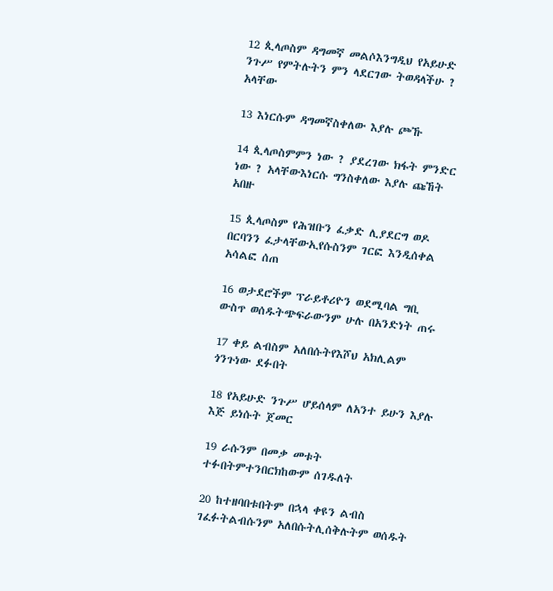12 ጲላጦስም ዳግመኛ መልሶእንግዲህ የአይሁድ ንጉሥ የምትሉትን ምን ላደርገው ትወዳላችሁ ? አላቸው

13 እነርሱም ዳግመኛስቀለው እያሉ ጮኹ

14 ጲላጦስምምን ነው ? ያደረገው ክፋት ምንድር ነው ? አላቸውእነርሱ ግንስቀለው እያሉ ጩኸት አበዙ

15 ጲላጦስም የሕዝቡን ፈቃድ ሊያደርግ ወዶ በርባንን ፈታላቸውኢየሱስንም ገርፎ እንዲሰቀል አሳልፎ ሰጠ

16 ወታደሮችም ፕራይቶሪዮን ወደሚባል ግቢ ውስጥ ወሰዱትጭፍራውንም ሁሉ በአንድነት ጠሩ

17 ቀይ ልብስም አለበሱትየእሾህ አክሊልም ጎንጉነው ደፉበት

18 የአይሁድ ንጉሥ ሆይሰላም ለአንተ ይሁን እያሉ እጅ ይነሱት ጀመር

19 ራሱንም በመቃ መቱት ተፉበትምተንበርክከውም ሰገዱለት

20 ከተዘባበቱበትም በኋላ ቀዩን ልብስ ገፈፉትልብሱንም አለበሱትሊሰቅሉትም ወሰዱት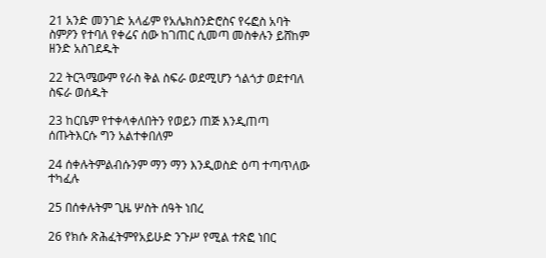21 አንድ መንገድ አላፊም የአሌክስንድሮስና የሩፎስ አባት ስምዖን የተባለ የቀሬና ሰው ከገጠር ሲመጣ መስቀሉን ይሸከም ዘንድ አስገደዱት

22 ትርጓሜውም የራስ ቅል ስፍራ ወደሚሆን ጎልጎታ ወደተባለ ስፍራ ወሰዱት

23 ከርቤም የተቀላቀለበትን የወይን ጠጅ እንዲጠጣ ሰጡትእርሱ ግን አልተቀበለም

24 ሰቀሉትምልብሱንም ማን ማን እንዲወስድ ዕጣ ተጣጥለው ተካፈሉ

25 በሰቀሉትም ጊዜ ሦስት ሰዓት ነበረ

26 የክሱ ጽሕፈትምየአይሁድ ንጉሥ የሚል ተጽፎ ነበር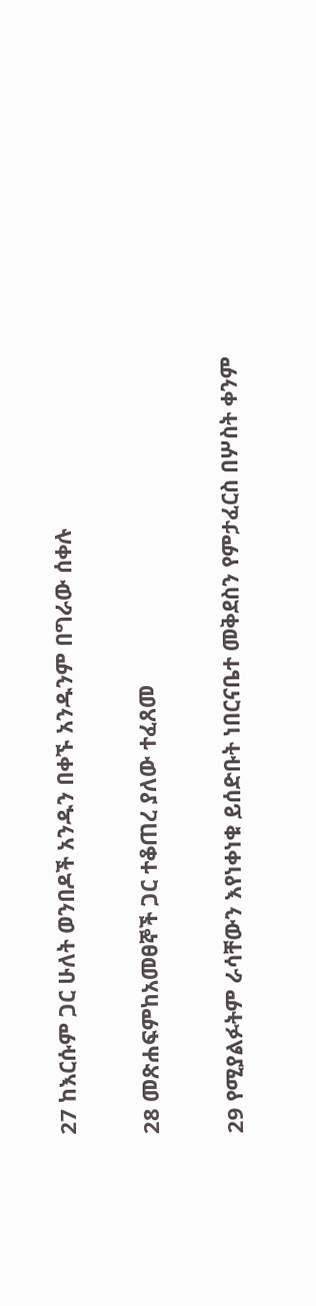27 ከእርሱም ጋር ሁለት ወንበዶች አንዱን በቀኙ አንዱንም በግራው ሰቀሉ

28 መጽሐፍምከአመፀኞች ጋር ተቆጠረ ያለው ተፈጸመ

29 የሚያልፉትም ራሳቸውን እየነቀነቁ ይሰድቡት ነበርናቤተ መቅደስን የምታፈርስ በሦስት ቀንም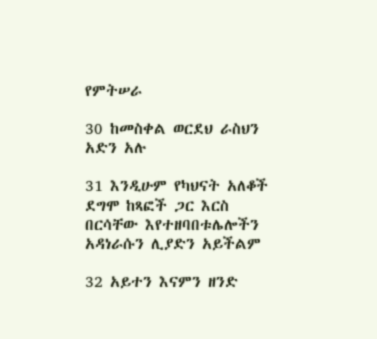የምትሠራ

30 ከመስቀል ወርደህ ራስህን አድን አሉ

31 እንዲሁም የካህናት አለቆች ደግሞ ከጻፎች ጋር እርስ በርሳቸው እየተዘባበቱሌሎችን አዳነራሱን ሊያድን አይችልም

32 አይተን እናምን ዘንድ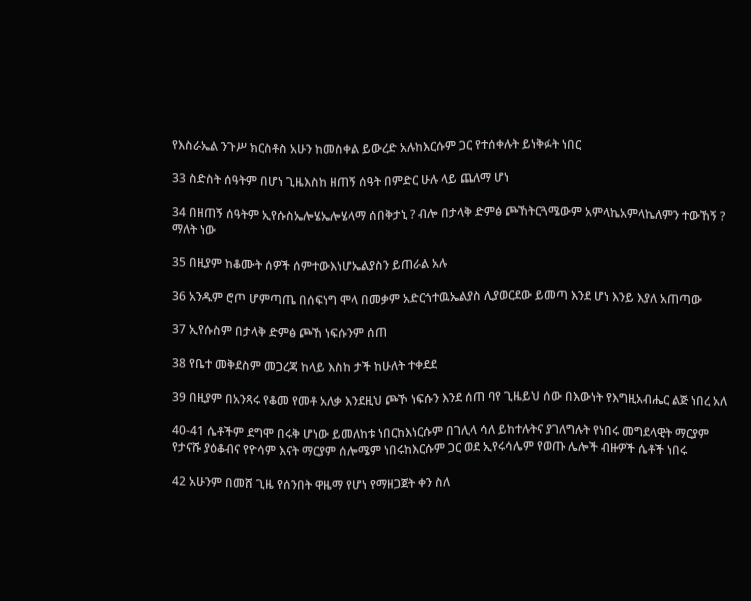የእስራኤል ንጉሥ ክርስቶስ አሁን ከመስቀል ይውረድ አሉከእርሱም ጋር የተሰቀሉት ይነቅፉት ነበር

33 ስድስት ሰዓትም በሆነ ጊዜእስከ ዘጠኝ ሰዓት በምድር ሁሉ ላይ ጨለማ ሆነ

34 በዘጠኝ ሰዓትም ኢየሱስኤሎሄኤሎሄላማ ሰበቅታኒ ? ብሎ በታላቅ ድምፅ ጮኸትርጓሜውም አምላኬአምላኬለምን ተውኸኝ ? ማለት ነው

35 በዚያም ከቆሙት ሰዎች ሰምተውእነሆኤልያስን ይጠራል አሉ

36 አንዱም ሮጦ ሆምጣጤ በሰፍነግ ሞላ በመቃም አድርጎተዉኤልያስ ሊያወርደው ይመጣ እንደ ሆነ እንይ እያለ አጠጣው

37 ኢየሱስም በታላቅ ድምፅ ጮኸ ነፍሱንም ሰጠ

38 የቤተ መቅደስም መጋረጃ ከላይ እስከ ታች ከሁለት ተቀደደ

39 በዚያም በአንጻሩ የቆመ የመቶ አለቃ እንደዚህ ጮኾ ነፍሱን እንደ ሰጠ ባየ ጊዜይህ ሰው በእውነት የእግዚአብሔር ልጅ ነበረ አለ

40-41 ሴቶችም ደግሞ በሩቅ ሆነው ይመለከቱ ነበርከእነርሱም በገሊላ ሳለ ይከተሉትና ያገለግሉት የነበሩ መግደላዊት ማርያም የታናሹ ያዕቆብና የዮሳም እናት ማርያም ሰሎሜም ነበሩከእርሱም ጋር ወደ ኢየሩሳሌም የወጡ ሌሎች ብዙዎች ሴቶች ነበሩ

42 አሁንም በመሸ ጊዜ የሰንበት ዋዜማ የሆነ የማዘጋጀት ቀን ስለ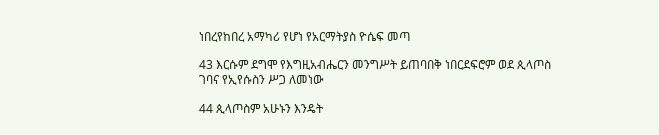ነበረየከበረ አማካሪ የሆነ የአርማትያስ ዮሴፍ መጣ

43 እርሱም ደግሞ የእግዚአብሔርን መንግሥት ይጠባበቅ ነበርደፍሮም ወደ ጲላጦስ ገባና የኢየሱስን ሥጋ ለመነው

44 ጲላጦስም አሁኑን እንዴት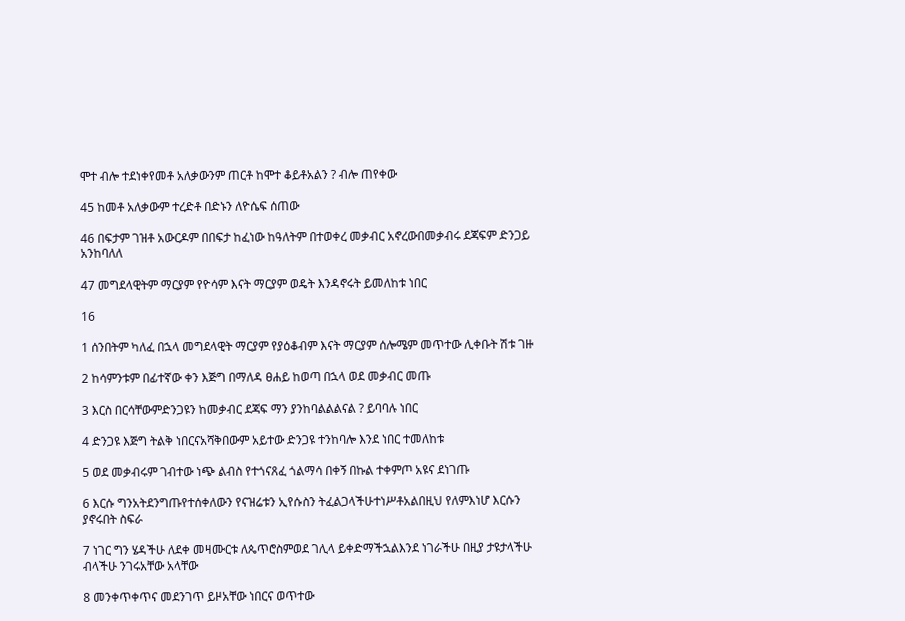ሞተ ብሎ ተደነቀየመቶ አለቃውንም ጠርቶ ከሞተ ቆይቶአልን ? ብሎ ጠየቀው

45 ከመቶ አለቃውም ተረድቶ በድኑን ለዮሴፍ ሰጠው

46 በፍታም ገዝቶ አውርዶም በበፍታ ከፈነው ከዓለትም በተወቀረ መቃብር አኖረውበመቃብሩ ደጃፍም ድንጋይ አንከባለለ

47 መግደላዊትም ማርያም የዮሳም እናት ማርያም ወዴት እንዳኖሩት ይመለከቱ ነበር

16

1 ሰንበትም ካለፈ በኋላ መግደላዊት ማርያም የያዕቆብም እናት ማርያም ሰሎሜም መጥተው ሊቀቡት ሽቱ ገዙ

2 ከሳምንቱም በፊተኛው ቀን እጅግ በማለዳ ፀሐይ ከወጣ በኋላ ወደ መቃብር መጡ

3 እርስ በርሳቸውምድንጋዩን ከመቃብር ደጃፍ ማን ያንከባልልልናል ? ይባባሉ ነበር

4 ድንጋዩ እጅግ ትልቅ ነበርናአሻቅበውም አይተው ድንጋዩ ተንከባሎ እንደ ነበር ተመለከቱ

5 ወደ መቃብሩም ገብተው ነጭ ልብስ የተጎናጸፈ ጎልማሳ በቀኝ በኩል ተቀምጦ አዩና ደነገጡ

6 እርሱ ግንአትደንግጡየተሰቀለውን የናዝሬቱን ኢየሱስን ትፈልጋላችሁተነሥቶአልበዚህ የለምእነሆ እርሱን ያኖሩበት ስፍራ

7 ነገር ግን ሄዳችሁ ለደቀ መዛሙርቱ ለጴጥሮስምወደ ገሊላ ይቀድማችኋልእንደ ነገራችሁ በዚያ ታዩታላችሁ ብላችሁ ንገሩአቸው አላቸው

8 መንቀጥቀጥና መደንገጥ ይዞአቸው ነበርና ወጥተው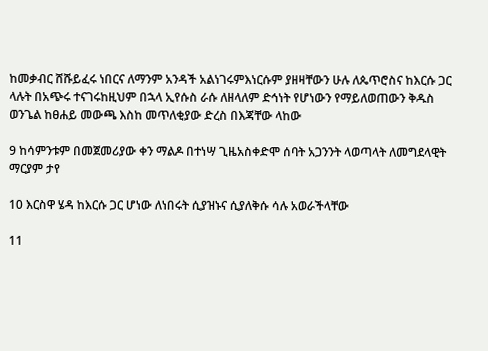ከመቃብር ሸሹይፈሩ ነበርና ለማንም አንዳች አልነገሩምእነርሱም ያዘዛቸውን ሁሉ ለጴጥሮስና ከእርሱ ጋር ላሉት በአጭሩ ተናገሩከዚህም በኋላ ኢየሱስ ራሱ ለዘላለም ድኅነት የሆነውን የማይለወጠውን ቅዱስ ወንጌል ከፀሐይ መውጫ እስከ መጥለቂያው ድረስ በእጃቸው ላከው

9 ከሳምንቱም በመጀመሪያው ቀን ማልዶ በተነሣ ጊዜአስቀድሞ ሰባት አጋንንት ላወጣላት ለመግደላዊት ማርያም ታየ

10 እርስዋ ሄዳ ከእርሱ ጋር ሆነው ለነበሩት ሲያዝኑና ሲያለቅሱ ሳሉ አወራችላቸው

11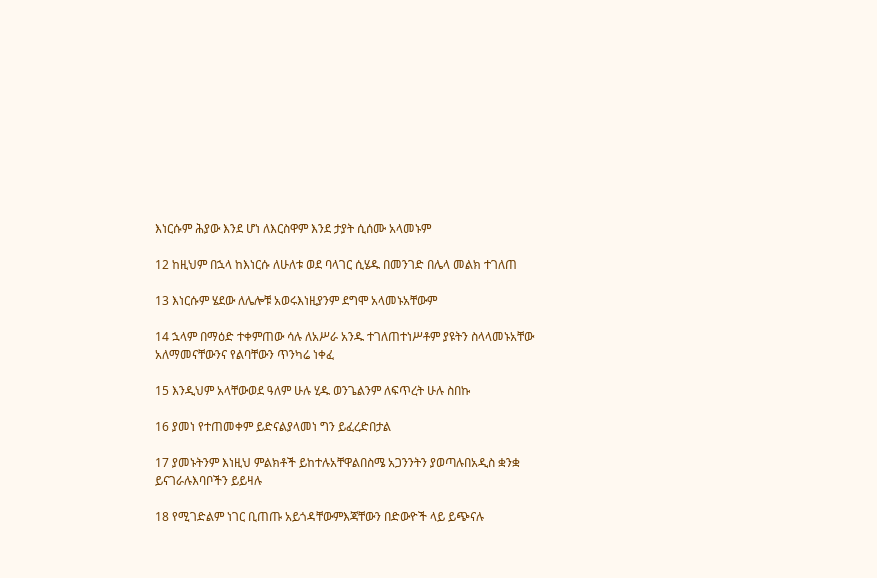እነርሱም ሕያው እንደ ሆነ ለእርስዋም እንደ ታያት ሲሰሙ አላመኑም

12 ከዚህም በኋላ ከእነርሱ ለሁለቱ ወደ ባላገር ሲሄዱ በመንገድ በሌላ መልክ ተገለጠ

13 እነርሱም ሄደው ለሌሎቹ አወሩእነዚያንም ደግሞ አላመኑአቸውም

14 ኋላም በማዕድ ተቀምጠው ሳሉ ለአሥራ አንዱ ተገለጠተነሥቶም ያዩትን ስላላመኑአቸው አለማመናቸውንና የልባቸውን ጥንካሬ ነቀፈ

15 እንዲህም አላቸውወደ ዓለም ሁሉ ሂዱ ወንጌልንም ለፍጥረት ሁሉ ስበኩ

16 ያመነ የተጠመቀም ይድናልያላመነ ግን ይፈረድበታል

17 ያመኑትንም እነዚህ ምልክቶች ይከተሉአቸዋልበስሜ አጋንንትን ያወጣሉበአዲስ ቋንቋ ይናገራሉእባቦችን ይይዛሉ

18 የሚገድልም ነገር ቢጠጡ አይጎዳቸውምእጃቸውን በድውዮች ላይ ይጭናሉ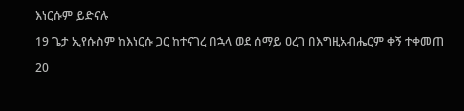እነርሱም ይድናሉ

19 ጌታ ኢየሱስም ከእነርሱ ጋር ከተናገረ በኋላ ወደ ሰማይ ዐረገ በእግዚአብሔርም ቀኝ ተቀመጠ

20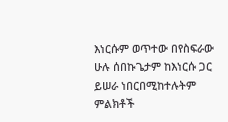እነርሱም ወጥተው በየስፍራው ሁሉ ሰበኩጌታም ከእነርሱ ጋር ይሠራ ነበርበሚከተሉትም ምልክቶች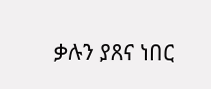ቃሉን ያጸና ነበር